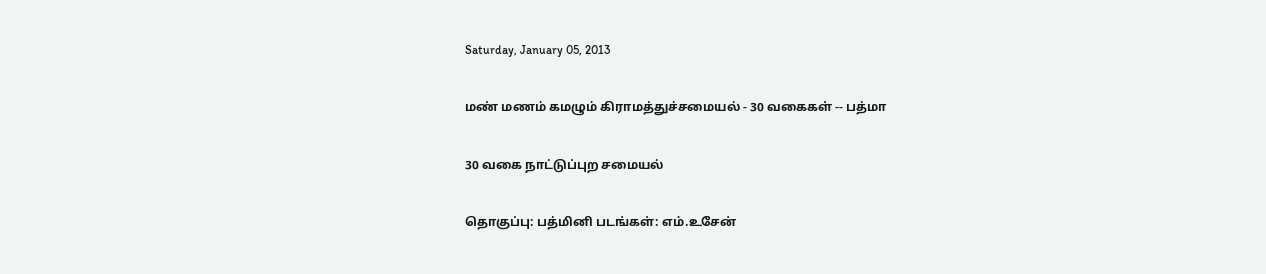Saturday, January 05, 2013

மண் மணம் கமழும் கிராமத்துச்சமையல் - 30 வகைகள் -- பத்மா

30 வகை நாட்டுப்புற சமையல்

தொகுப்பு: பத்மினி படங்கள்: எம்.உசேன்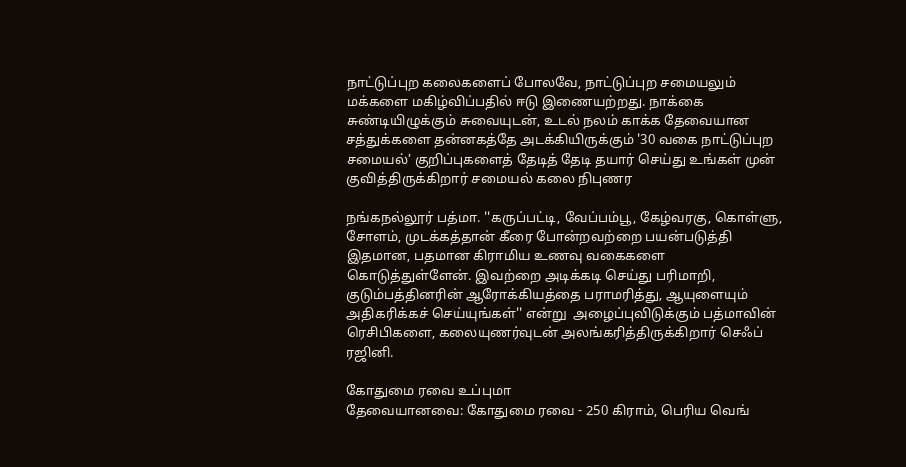நாட்டுப்புற கலைகளைப் போலவே, நாட்டுப்புற சமையலும் மக்களை மகிழ்விப்பதில் ஈடு இணையற்றது. நாக்கை சுண்டியிழுக்கும் சுவையுடன், உடல் நலம் காக்க தேவையான சத்துக்களை தன்னகத்தே அடக்கியிருக்கும் '30 வகை நாட்டுப்புற சமையல்’ குறிப்புகளைத் தேடித் தேடி தயார் செய்து உங்கள் முன் குவித்திருக்கிறார் சமையல் கலை நிபுணர

நங்கநல்லூர் பத்மா. ''கருப்பட்டி, வேப்பம்பூ, கேழ்வரகு, கொள்ளு, சோளம், முடக்கத்தான் கீரை போன்றவற்றை பயன்படுத்தி இதமான, பதமான கிராமிய உணவு வகைகளை கொடுத்துள்ளேன். இவற்றை அடிக்கடி செய்து பரிமாறி, குடும்பத்தினரின் ஆரோக்கியத்தை பராமரித்து, ஆயுளையும் அதிகரிக்கச் செய்யுங்கள்'' என்று  அழைப்புவிடுக்கும் பத்மாவின் ரெசிபிகளை, கலையுணர்வுடன் அலங்கரித்திருக்கிறார் செஃப் ரஜினி.

கோதுமை ரவை உப்புமா
தேவையானவை: கோதுமை ரவை - 250 கிராம், பெரிய வெங்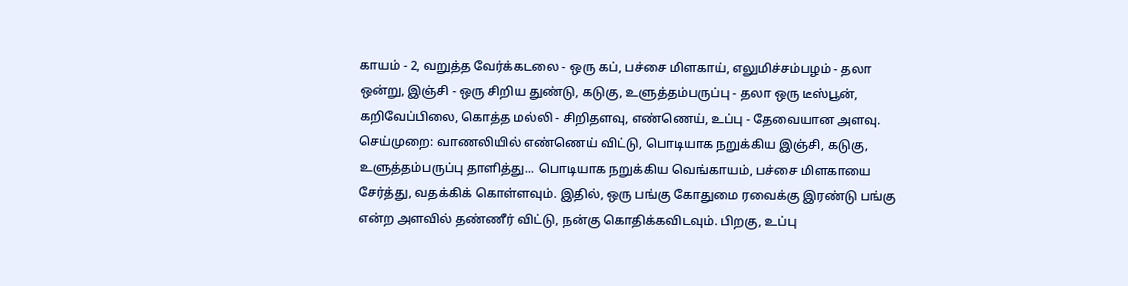காயம் - 2, வறுத்த வேர்க்கடலை - ஒரு கப், பச்சை மிளகாய், எலுமிச்சம்பழம் - தலா ஒன்று, இஞ்சி - ஒரு சிறிய துண்டு, கடுகு, உளுத்தம்பருப்பு - தலா ஒரு டீஸ்பூன், கறிவேப்பிலை, கொத்த மல்லி - சிறிதளவு, எண்ணெய், உப்பு - தேவையான அளவு.
செய்முறை: வாணலியில் எண்ணெய் விட்டு, பொடியாக நறுக்கிய இஞ்சி, கடுகு, உளுத்தம்பருப்பு தாளித்து... பொடியாக நறுக்கிய வெங்காயம், பச்சை மிளகாயை  சேர்த்து, வதக்கிக் கொள்ளவும். இதில், ஒரு பங்கு கோதுமை ரவைக்கு இரண்டு பங்கு என்ற அளவில் தண்ணீர் விட்டு, நன்கு கொதிக்கவிடவும். பிறகு, உப்பு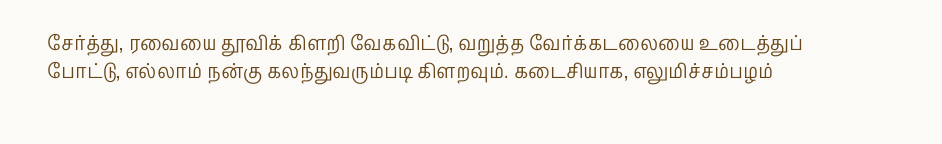சேர்த்து, ரவையை தூவிக் கிளறி வேகவிட்டு, வறுத்த வேர்க்கடலையை உடைத்துப் போட்டு, எல்லாம் நன்கு கலந்துவரும்படி கிளறவும். கடைசியாக, எலுமிச்சம்பழம்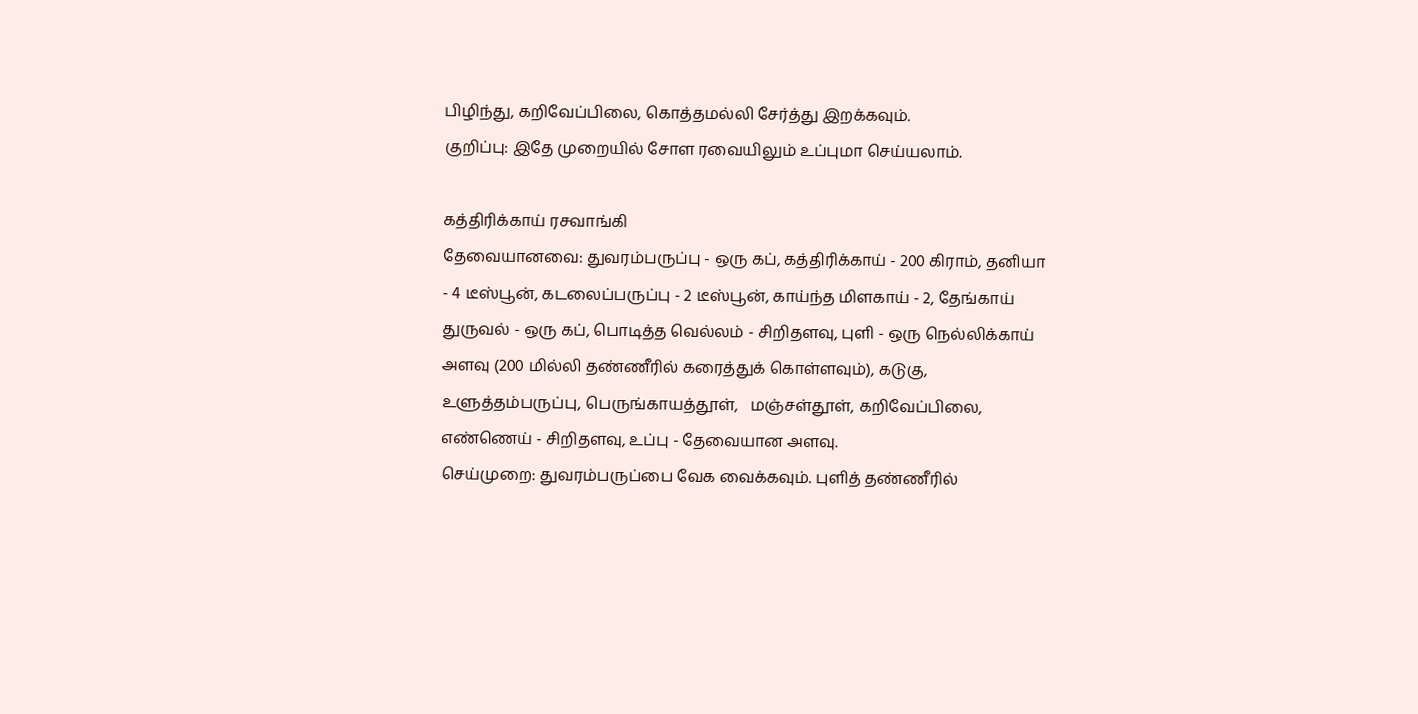பிழிந்து, கறிவேப்பிலை, கொத்தமல்லி சேர்த்து இறக்கவும்.
குறிப்பு: இதே முறையில் சோள ரவையிலும் உப்புமா செய்யலாம்.

கத்திரிக்காய் ரசவாங்கி
தேவையானவை: துவரம்பருப்பு - ஒரு கப், கத்திரிக்காய் - 200 கிராம், தனியா - 4 டீஸ்பூன், கடலைப்பருப்பு - 2 டீஸ்பூன், காய்ந்த மிளகாய் - 2, தேங்காய் துருவல் - ஒரு கப், பொடித்த வெல்லம் - சிறிதளவு, புளி - ஒரு நெல்லிக்காய் அளவு (200 மில்லி தண்ணீரில் கரைத்துக் கொள்ளவும்), கடுகு, உளுத்தம்பருப்பு, பெருங்காயத்தூள்,   மஞ்சள்தூள், கறிவேப்பிலை, எண்ணெய் - சிறிதளவு, உப்பு - தேவையான அளவு.
செய்முறை: துவரம்பருப்பை வேக வைக்கவும். புளித் தண்ணீரில்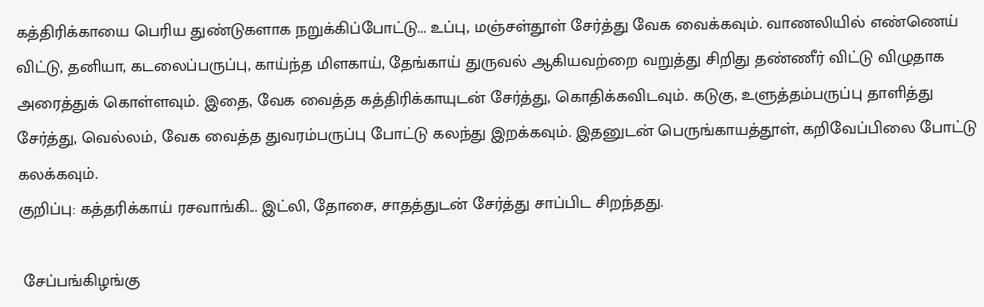கத்திரிக்காயை பெரிய துண்டுகளாக நறுக்கிப்போட்டு... உப்பு, மஞ்சள்தூள் சேர்த்து வேக வைக்கவும். வாணலியில் எண்ணெய் விட்டு, தனியா, கடலைப்பருப்பு, காய்ந்த மிளகாய், தேங்காய் துருவல் ஆகியவற்றை வறுத்து சிறிது தண்ணீர் விட்டு விழுதாக அரைத்துக் கொள்ளவும். இதை, வேக வைத்த கத்திரிக்காயுடன் சேர்த்து, கொதிக்கவிடவும். கடுகு, உளுத்தம்பருப்பு தாளித்து சேர்த்து, வெல்லம், வேக வைத்த துவரம்பருப்பு போட்டு கலந்து இறக்கவும். இதனுடன் பெருங்காயத்தூள், கறிவேப்பிலை போட்டு கலக்கவும்.
குறிப்பு: கத்தரிக்காய் ரசவாங்கி... இட்லி, தோசை, சாதத்துடன் சேர்த்து சாப்பிட சிறந்தது.

 சேப்பங்கிழங்கு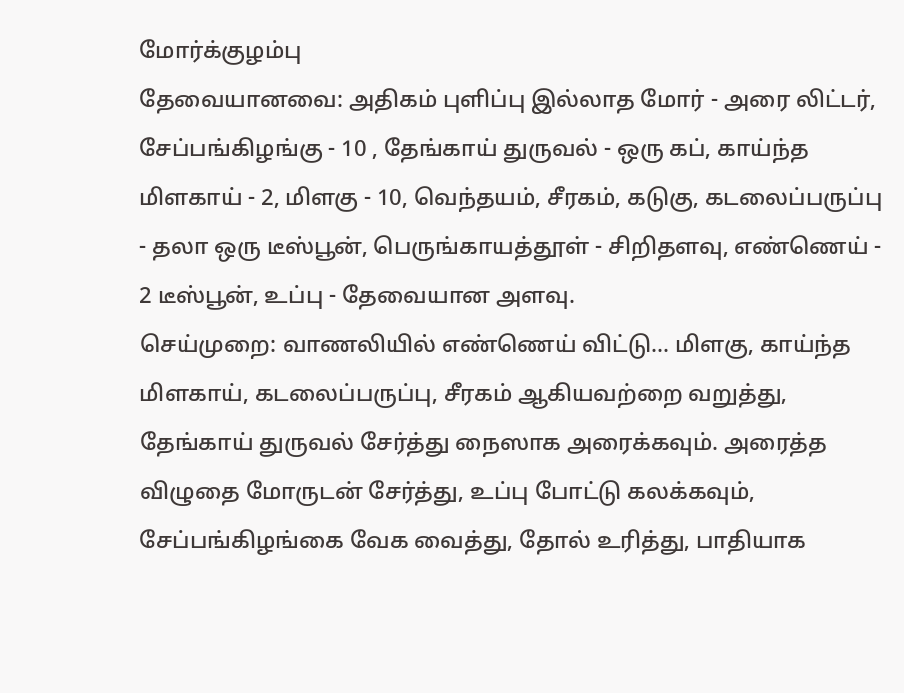மோர்க்குழம்பு
தேவையானவை: அதிகம் புளிப்பு இல்லாத மோர் - அரை லிட்டர், சேப்பங்கிழங்கு - 10 , தேங்காய் துருவல் - ஒரு கப், காய்ந்த மிளகாய் - 2, மிளகு - 10, வெந்தயம், சீரகம், கடுகு, கடலைப்பருப்பு - தலா ஒரு டீஸ்பூன், பெருங்காயத்தூள் - சிறிதளவு, எண்ணெய் - 2 டீஸ்பூன், உப்பு - தேவையான அளவு.
செய்முறை: வாணலியில் எண்ணெய் விட்டு... மிளகு, காய்ந்த மிளகாய், கடலைப்பருப்பு, சீரகம் ஆகியவற்றை வறுத்து, தேங்காய் துருவல் சேர்த்து நைஸாக அரைக்கவும். அரைத்த விழுதை மோருடன் சேர்த்து, உப்பு போட்டு கலக்கவும், சேப்பங்கிழங்கை வேக வைத்து, தோல் உரித்து, பாதியாக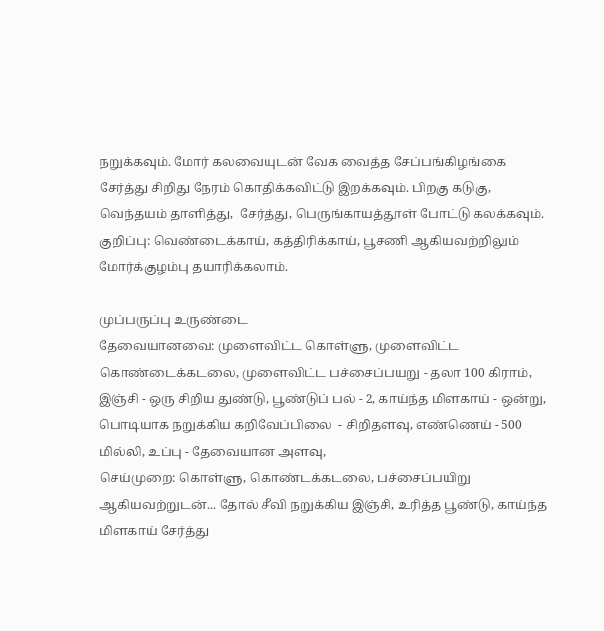நறுக்கவும். மோர் கலவையுடன் வேக வைத்த சேப்பங்கிழங்கை சேர்த்து சிறிது நேரம் கொதிக்கவிட்டு இறக்கவும். பிறகு கடுகு, வெந்தயம் தாளித்து,  சேர்த்து, பெருங்காயத்தூள் போட்டு கலக்கவும்.
குறிப்பு: வெண்டைக்காய், கத்திரிக்காய், பூசணி ஆகியவற்றிலும் மோர்க்குழம்பு தயாரிக்கலாம்.

முப்பருப்பு உருண்டை
தேவையானவை: முளைவிட்ட கொள்ளு, முளைவிட்ட கொண்டைக்கடலை, முளைவிட்ட பச்சைப்பயறு - தலா 100 கிராம், இஞ்சி - ஒரு சிறிய துண்டு, பூண்டுப் பல் - 2, காய்ந்த மிளகாய் - ஒன்று, பொடியாக நறுக்கிய கறிவேப்பிலை  - சிறிதளவு, எண்ணெய் - 500 மில்லி, உப்பு - தேவையான அளவு,
செய்முறை: கொள்ளு, கொண்டக்கடலை, பச்சைப்பயிறு ஆகியவற்றுடன்... தோல் சீவி நறுக்கிய இஞ்சி, உரித்த பூண்டு, காய்ந்த மிளகாய் சேர்த்து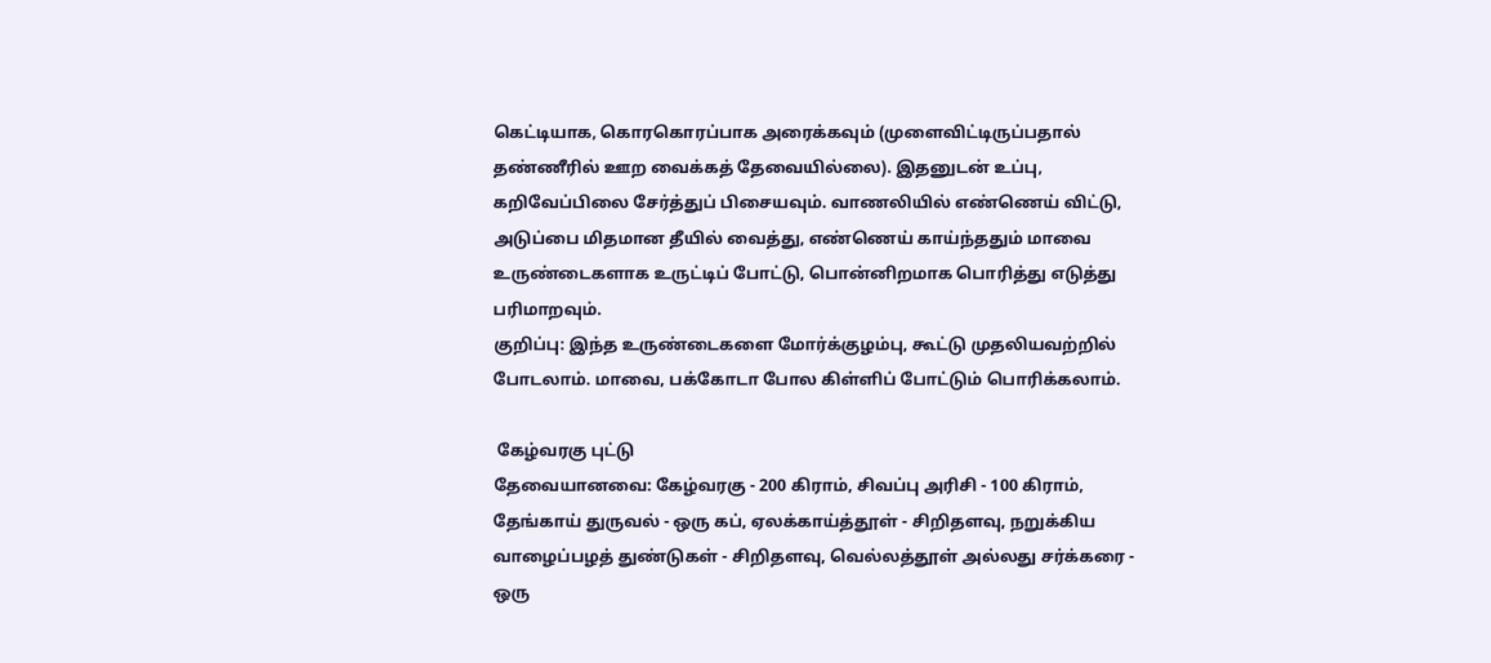கெட்டியாக, கொரகொரப்பாக அரைக்கவும் (முளைவிட்டிருப்பதால் தண்ணீரில் ஊற வைக்கத் தேவையில்லை). இதனுடன் உப்பு, கறிவேப்பிலை சேர்த்துப் பிசையவும். வாணலியில் எண்ணெய் விட்டு, அடுப்பை மிதமான தீயில் வைத்து, எண்ணெய் காய்ந்ததும் மாவை உருண்டைகளாக உருட்டிப் போட்டு, பொன்னிறமாக பொரித்து எடுத்து பரிமாறவும்.
குறிப்பு: இந்த உருண்டைகளை மோர்க்குழம்பு, கூட்டு முதலியவற்றில் போடலாம். மாவை, பக்கோடா போல கிள்ளிப் போட்டும் பொரிக்கலாம்.

 கேழ்வரகு புட்டு
தேவையானவை: கேழ்வரகு - 200 கிராம், சிவப்பு அரிசி - 100 கிராம், தேங்காய் துருவல் - ஒரு கப், ஏலக்காய்த்தூள் - சிறிதளவு, நறுக்கிய வாழைப்பழத் துண்டுகள் - சிறிதளவு, வெல்லத்தூள் அல்லது சர்க்கரை - ஒரு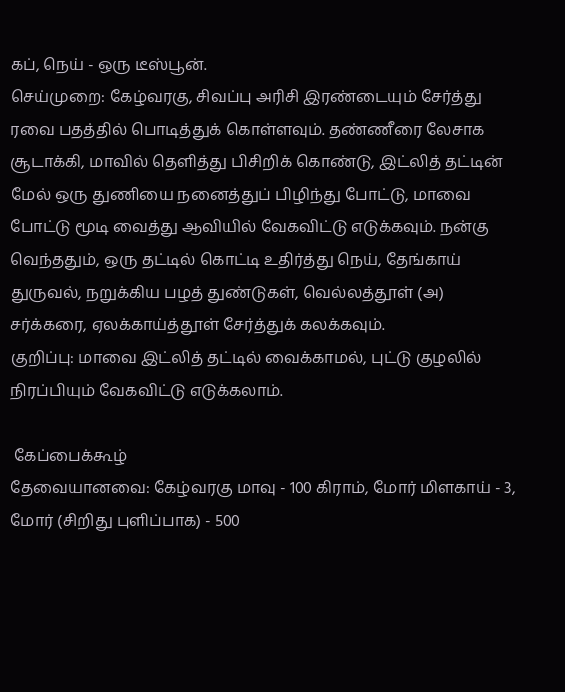கப், நெய் - ஒரு டீஸ்பூன்.
செய்முறை: கேழ்வரகு, சிவப்பு அரிசி இரண்டையும் சேர்த்து ரவை பதத்தில் பொடித்துக் கொள்ளவும். தண்ணீரை லேசாக சூடாக்கி, மாவில் தெளித்து பிசிறிக் கொண்டு, இட்லித் தட்டின் மேல் ஒரு துணியை நனைத்துப் பிழிந்து போட்டு, மாவை போட்டு மூடி வைத்து ஆவியில் வேகவிட்டு எடுக்கவும். நன்கு வெந்ததும், ஒரு தட்டில் கொட்டி உதிர்த்து நெய், தேங்காய் துருவல், நறுக்கிய பழத் துண்டுகள், வெல்லத்தூள் (அ) சர்க்கரை, ஏலக்காய்த்தூள் சேர்த்துக் கலக்கவும்.
குறிப்பு: மாவை இட்லித் தட்டில் வைக்காமல், புட்டு குழலில் நிரப்பியும் வேகவிட்டு எடுக்கலாம்.

 கேப்பைக்கூழ்
தேவையானவை: கேழ்வரகு மாவு - 100 கிராம், மோர் மிளகாய் - 3, மோர் (சிறிது புளிப்பாக) - 500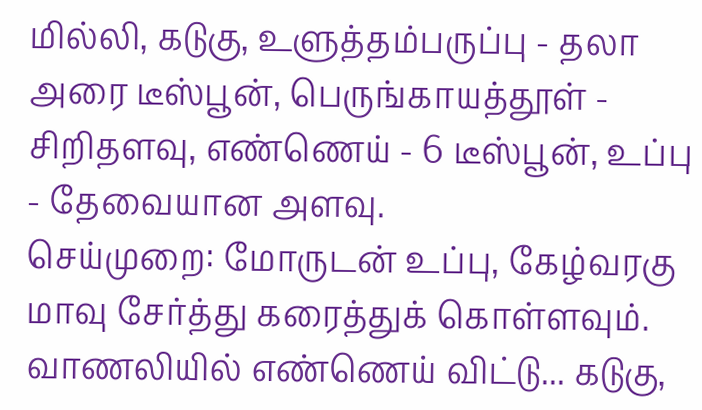மில்லி, கடுகு, உளுத்தம்பருப்பு - தலா அரை டீஸ்பூன், பெருங்காயத்தூள் - சிறிதளவு, எண்ணெய் - 6 டீஸ்பூன், உப்பு - தேவையான அளவு.
செய்முறை: மோருடன் உப்பு, கேழ்வரகு மாவு சேர்த்து கரைத்துக் கொள்ளவும். வாணலியில் எண்ணெய் விட்டு... கடுகு,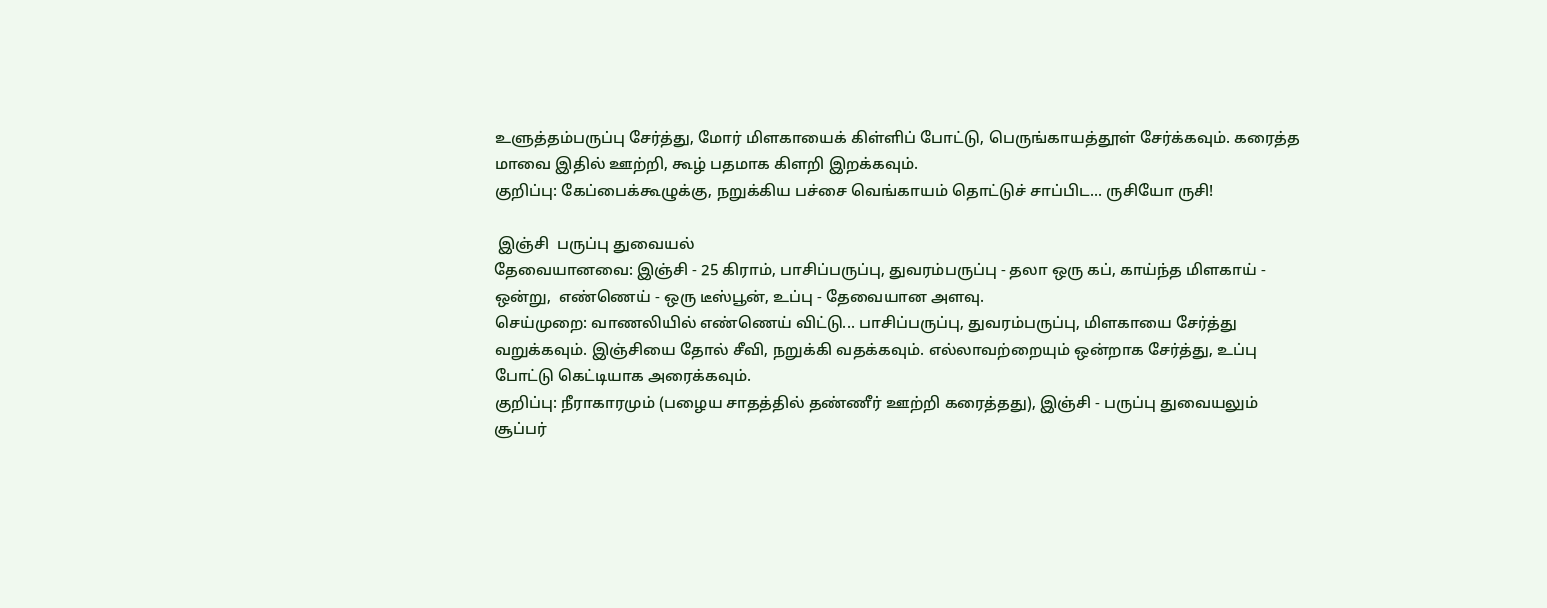உளுத்தம்பருப்பு சேர்த்து, மோர் மிளகாயைக் கிள்ளிப் போட்டு, பெருங்காயத்தூள் சேர்க்கவும். கரைத்த மாவை இதில் ஊற்றி, கூழ் பதமாக கிளறி இறக்கவும்.
குறிப்பு: கேப்பைக்கூழுக்கு, நறுக்கிய பச்சை வெங்காயம் தொட்டுச் சாப்பிட... ருசியோ ருசி!

 இஞ்சி  பருப்பு துவையல்
தேவையானவை: இஞ்சி - 25 கிராம், பாசிப்பருப்பு, துவரம்பருப்பு - தலா ஒரு கப், காய்ந்த மிளகாய் - ஒன்று,  எண்ணெய் - ஒரு டீஸ்பூன், உப்பு - தேவையான அளவு.
செய்முறை: வாணலியில் எண்ணெய் விட்டு... பாசிப்பருப்பு, துவரம்பருப்பு, மிளகாயை சேர்த்து வறுக்கவும். இஞ்சியை தோல் சீவி, நறுக்கி வதக்கவும். எல்லாவற்றையும் ஒன்றாக சேர்த்து, உப்பு போட்டு கெட்டியாக அரைக்கவும்.
குறிப்பு: நீராகாரமும் (பழைய சாதத்தில் தண்ணீர் ஊற்றி கரைத்தது), இஞ்சி - பருப்பு துவையலும் சூப்பர்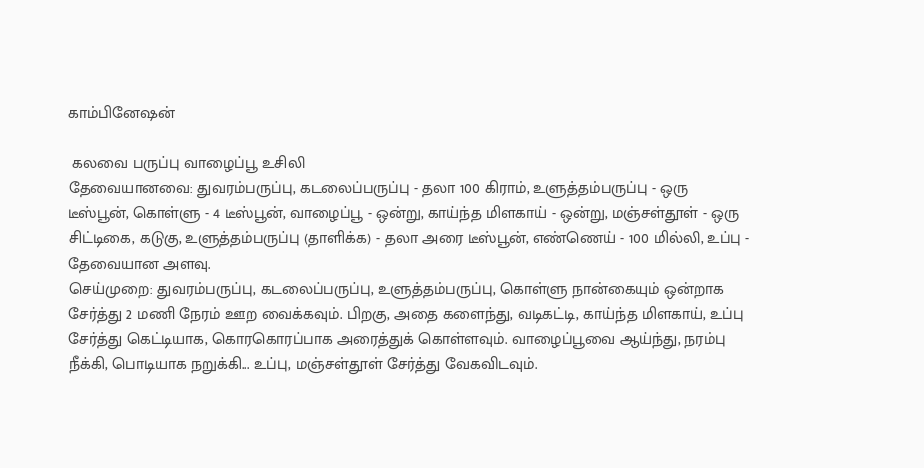காம்பினேஷன்

 கலவை பருப்பு வாழைப்பூ உசிலி
தேவையானவை: துவரம்பருப்பு, கடலைப்பருப்பு - தலா 100 கிராம், உளுத்தம்பருப்பு - ஒரு டீஸ்பூன், கொள்ளு - 4 டீஸ்பூன், வாழைப்பூ - ஒன்று, காய்ந்த மிளகாய் - ஒன்று, மஞ்சள்தூள் - ஒரு சிட்டிகை, கடுகு, உளுத்தம்பருப்பு (தாளிக்க) - தலா அரை டீஸ்பூன், எண்ணெய் - 100 மில்லி, உப்பு - தேவையான அளவு.
செய்முறை: துவரம்பருப்பு, கடலைப்பருப்பு, உளுத்தம்பருப்பு, கொள்ளு நான்கையும் ஒன்றாக சேர்த்து 2 மணி நேரம் ஊற வைக்கவும். பிறகு, அதை களைந்து, வடிகட்டி, காய்ந்த மிளகாய், உப்பு சேர்த்து கெட்டியாக, கொரகொரப்பாக அரைத்துக் கொள்ளவும். வாழைப்பூவை ஆய்ந்து, நரம்பு நீக்கி, பொடியாக நறுக்கி... உப்பு, மஞ்சள்தூள் சேர்த்து வேகவிடவும்.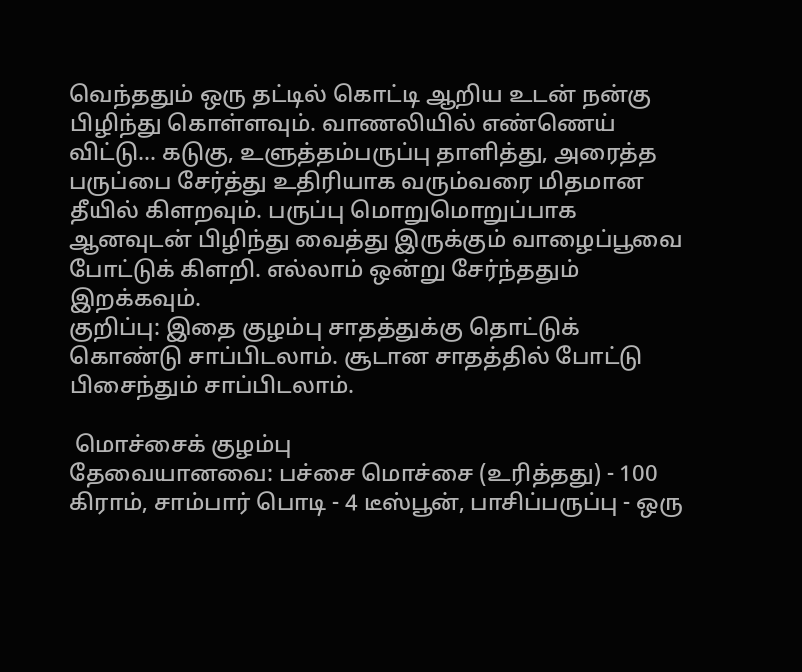வெந்ததும் ஒரு தட்டில் கொட்டி ஆறிய உடன் நன்கு பிழிந்து கொள்ளவும். வாணலியில் எண்ணெய் விட்டு... கடுகு, உளுத்தம்பருப்பு தாளித்து, அரைத்த பருப்பை சேர்த்து உதிரியாக வரும்வரை மிதமான தீயில் கிளறவும். பருப்பு மொறுமொறுப்பாக ஆனவுடன் பிழிந்து வைத்து இருக்கும் வாழைப்பூவை போட்டுக் கிளறி. எல்லாம் ஒன்று சேர்ந்ததும் இறக்கவும்.
குறிப்பு: இதை குழம்பு சாதத்துக்கு தொட்டுக் கொண்டு சாப்பிடலாம். சூடான சாதத்தில் போட்டு பிசைந்தும் சாப்பிடலாம்.

 மொச்சைக் குழம்பு
தேவையானவை: பச்சை மொச்சை (உரித்தது) - 100 கிராம், சாம்பார் பொடி - 4 டீஸ்பூன், பாசிப்பருப்பு - ஒரு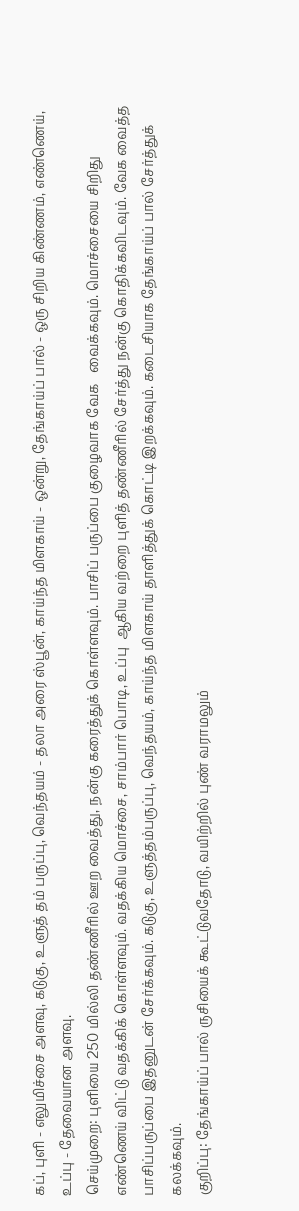கப், புளி - எலுமிச்சை அளவு, கடுகு, உளுத் தம் பருப்பு, வெந்தயம் - தலா அரை ஸ்பூன், காய்ந்த மிளகாய் - ஒன்று, தேங்காய்ப் பால் - ஒரு சிறிய கிண்ணம், எண்ணெய், உப்பு - தேவையான அளவு.
செய்முறை: புளியை 250 மில்லி தண்ணீரில் ஊற வைத்து, நன்கு கரைத்துக் கொள்ளவும். பாசிப் பருப்பை குழைவாக வேக   வைக்கவும். மொச்சையை சிறிது எண்ணெய் விட்டு வதக்கிக் கொள்ளவும். வதக்கிய மொச்சை, சாம்பார் பொடி, உப்பு  ஆகிய வற்றை புளித் தண்ணீரில் சேர்த்து நன்கு கொதிக்கவிடவும். வேக வைத்த பாசிப்பருப்பை இதனுடன் சேர்க்கவும். கடுகு, உளுத்தம்பருப்பு, வெந்தயம், காய்ந்த மிளகாய் தாளித்துக் கொட்டி இறக்கவும். கடைசியாக தேங்காய்ப் பால் சேர்த்துக் கலக்கவும்.
குறிப்பு: தேங்காய்ப் பால் ருசியைக் கூட்டுவதோடு, வயிற்றில் புண் வராமலும்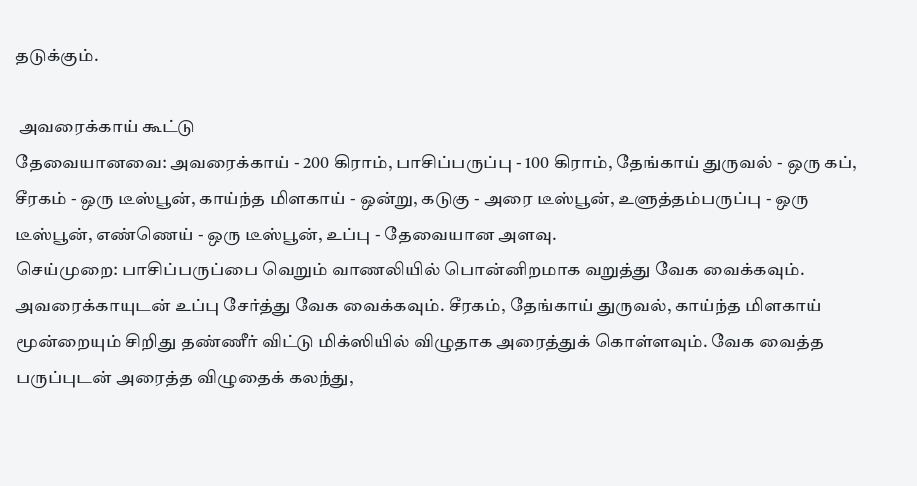தடுக்கும்.

 அவரைக்காய் கூட்டு
தேவையானவை: அவரைக்காய் - 200 கிராம், பாசிப்பருப்பு - 100 கிராம், தேங்காய் துருவல் - ஒரு கப், சீரகம் - ஒரு டீஸ்பூன், காய்ந்த மிளகாய் - ஒன்று, கடுகு - அரை டீஸ்பூன், உளுத்தம்பருப்பு - ஒரு டீஸ்பூன், எண்ணெய் - ஒரு டீஸ்பூன், உப்பு - தேவையான அளவு.
செய்முறை: பாசிப்பருப்பை வெறும் வாணலியில் பொன்னிறமாக வறுத்து வேக வைக்கவும். அவரைக்காயுடன் உப்பு சேர்த்து வேக வைக்கவும். சீரகம், தேங்காய் துருவல், காய்ந்த மிளகாய் மூன்றையும் சிறிது தண்ணீர் விட்டு மிக்ஸியில் விழுதாக அரைத்துக் கொள்ளவும். வேக வைத்த பருப்புடன் அரைத்த விழுதைக் கலந்து,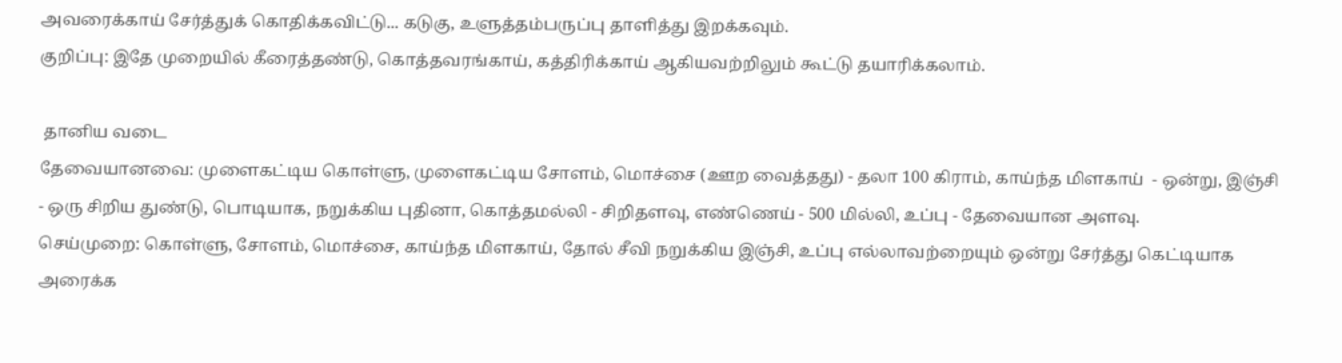அவரைக்காய் சேர்த்துக் கொதிக்கவிட்டு... கடுகு, உளுத்தம்பருப்பு தாளித்து இறக்கவும்.
குறிப்பு: இதே முறையில் கீரைத்தண்டு, கொத்தவரங்காய், கத்திரிக்காய் ஆகியவற்றிலும் கூட்டு தயாரிக்கலாம்.

 தானிய வடை
தேவையானவை: முளைகட்டிய கொள்ளு, முளைகட்டிய சோளம், மொச்சை (ஊற வைத்தது) - தலா 100 கிராம், காய்ந்த மிளகாய்  - ஒன்று, இஞ்சி - ஒரு சிறிய துண்டு, பொடியாக, நறுக்கிய புதினா, கொத்தமல்லி - சிறிதளவு, எண்ணெய் - 500 மில்லி, உப்பு - தேவையான அளவு.
செய்முறை: கொள்ளு, சோளம், மொச்சை, காய்ந்த மிளகாய், தோல் சீவி நறுக்கிய இஞ்சி, உப்பு எல்லாவற்றையும் ஒன்று சேர்த்து கெட்டியாக அரைக்க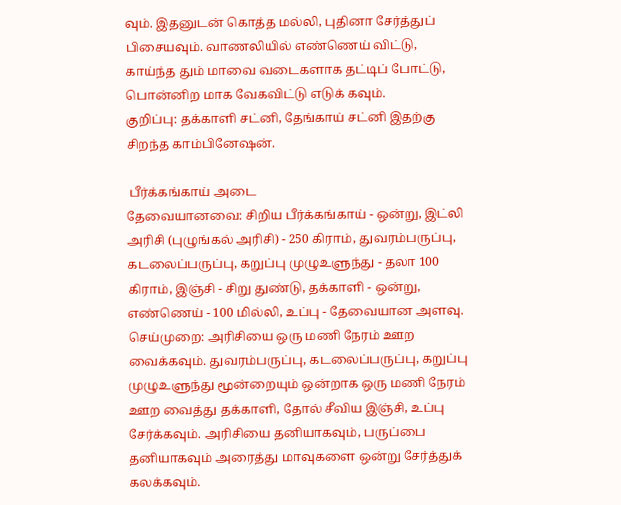வும். இதனுடன் கொத்த மல்லி, புதினா சேர்த்துப் பிசையவும். வாணலியில் எண்ணெய் விட்டு, காய்ந்த தும் மாவை வடைகளாக தட்டிப் போட்டு, பொன்னிற மாக வேகவிட்டு எடுக் கவும்.
குறிப்பு: தக்காளி சட்னி, தேங்காய் சட்னி இதற்கு சிறந்த காம்பினேஷன்.

 பீர்க்கங்காய் அடை
தேவையானவை: சிறிய பீர்க்கங்காய் - ஒன்று, இட்லி அரிசி (புழுங்கல் அரிசி) - 250 கிராம், துவரம்பருப்பு, கடலைப்பருப்பு, கறுப்பு முழுஉளுந்து - தலா 100 கிராம், இஞ்சி - சிறு துண்டு, தக்காளி - ஒன்று, எண்ணெய் - 100 மில்லி, உப்பு - தேவையான அளவு.
செய்முறை: அரிசியை ஒரு மணி நேரம் ஊற வைக்கவும். துவரம்பருப்பு, கடலைப்பருப்பு, கறுப்பு முழுஉளுந்து மூன்றையும் ஒன்றாக ஒரு மணி நேரம் ஊற வைத்து தக்காளி, தோல் சீவிய இஞ்சி, உப்பு சேர்க்கவும். அரிசியை தனியாகவும், பருப்பை தனியாகவும் அரைத்து மாவுகளை ஒன்று சேர்த்துக் கலக்கவும்.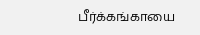பீர்க்கங்காயை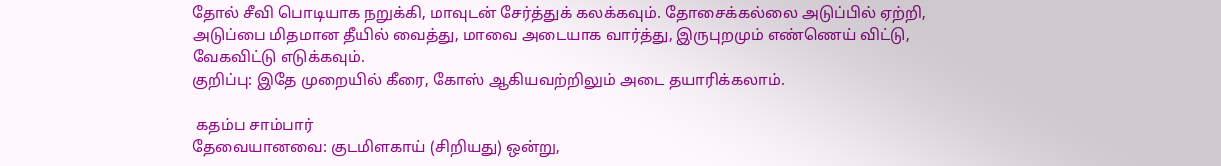தோல் சீவி பொடியாக நறுக்கி, மாவுடன் சேர்த்துக் கலக்கவும். தோசைக்கல்லை அடுப்பில் ஏற்றி, அடுப்பை மிதமான தீயில் வைத்து, மாவை அடையாக வார்த்து, இருபுறமும் எண்ணெய் விட்டு, வேகவிட்டு எடுக்கவும்.
குறிப்பு: இதே முறையில் கீரை, கோஸ் ஆகியவற்றிலும் அடை தயாரிக்கலாம்.

 கதம்ப சாம்பார்
தேவையானவை: குடமிளகாய் (சிறியது) ஒன்று,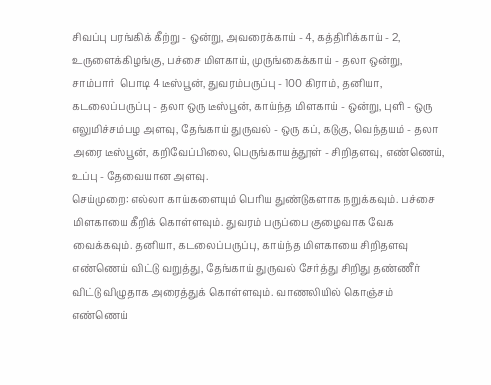சிவப்பு பரங்கிக் கீற்று - ஒன்று, அவரைக்காய் - 4, கத்திரிக்காய் - 2, உருளைக்கிழங்கு, பச்சை மிளகாய், முருங்கைக்காய் - தலா ஒன்று, சாம்பார்  பொடி 4 டீஸ்பூன், துவரம்பருப்பு - 100 கிராம், தனியா, கடலைப்பருப்பு - தலா ஒரு டீஸ்பூன், காய்ந்த மிளகாய் - ஒன்று, புளி - ஒரு எலுமிச்சம்பழ அளவு, தேங்காய் துருவல் - ஒரு கப், கடுகு, வெந்தயம் - தலா அரை டீஸ்பூன், கறிவேப்பிலை, பெருங்காயத்தூள் - சிறிதளவு, எண்ணெய், உப்பு - தேவையான அளவு.
செய்முறை: எல்லா காய்களையும் பெரிய துண்டுகளாக நறுக்கவும். பச்சை மிளகாயை கீறிக் கொள்ளவும். துவரம் பருப்பை குழைவாக வேக வைக்கவும். தனியா, கடலைப்பருப்பு, காய்ந்த மிளகாயை சிறிதளவு எண்ணெய் விட்டு வறுத்து, தேங்காய் துருவல் சேர்த்து சிறிது தண்ணீர் விட்டு விழுதாக அரைத்துக் கொள்ளவும். வாணலியில் கொஞ்சம் எண்ணெய்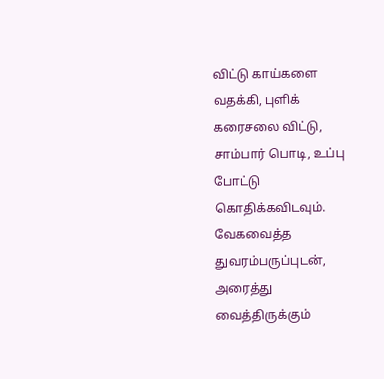விட்டு காய்களை வதக்கி, புளிக் கரைசலை விட்டு, சாம்பார் பொடி, உப்பு போட்டு கொதிக்கவிடவும். வேகவைத்த துவரம்பருப்புடன், அரைத்து வைத்திருக்கும்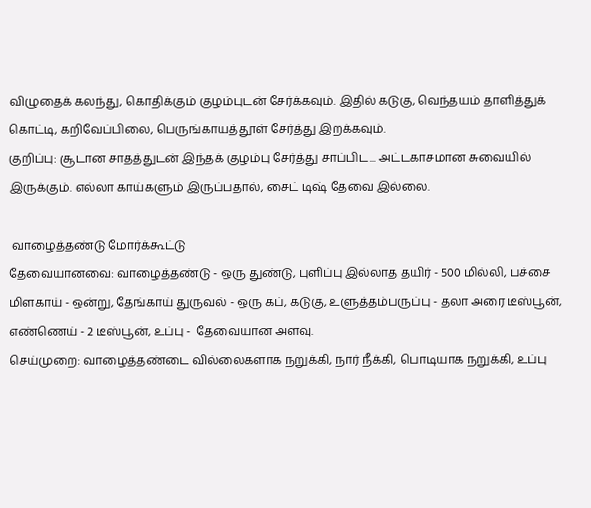விழுதைக் கலந்து, கொதிக்கும் குழம்புடன் சேர்க்கவும். இதில் கடுகு, வெந்தயம் தாளித்துக் கொட்டி, கறிவேப்பிலை, பெருங்காயத்தூள் சேர்த்து இறக்கவும்.
குறிப்பு: சூடான சாதத்துடன் இந்தக் குழம்பு சேர்த்து சாப்பிட... அட்டகாசமான சுவையில் இருக்கும். எல்லா காய்களும் இருப்பதால், சைட் டிஷ் தேவை இல்லை.

 வாழைத்தண்டு மோர்க்கூட்டு
தேவையானவை: வாழைத்தண்டு - ஒரு துண்டு, புளிப்பு இல்லாத தயிர் - 500 மில்லி, பச்சை மிளகாய் - ஒன்று, தேங்காய் துருவல் - ஒரு கப், கடுகு, உளுத்தம்பருப்பு - தலா அரை டீஸ்பூன், எண்ணெய் - 2 டீஸ்பூன், உப்பு -  தேவையான அளவு.
செய்முறை: வாழைத்தண்டை வில்லைகளாக நறுக்கி, நார் நீக்கி, பொடியாக நறுக்கி, உப்பு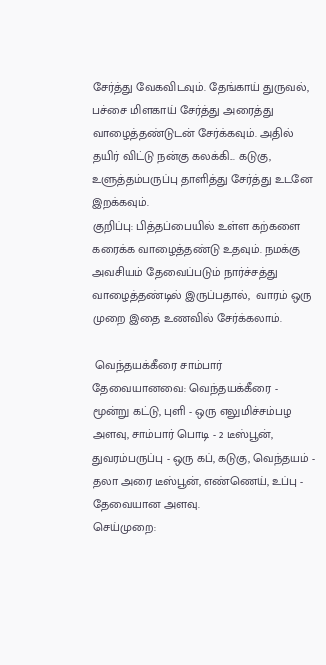சேர்த்து வேகவிடவும். தேங்காய் துருவல், பச்சை மிளகாய் சேர்த்து அரைத்து வாழைத்தண்டுடன் சேர்க்கவும். அதில் தயிர் விட்டு நன்கு கலக்கி... கடுகு, உளுத்தம்பருப்பு தாளித்து சேர்த்து உடனே இறக்கவும்.
குறிப்பு: பித்தப்பையில் உள்ள கற்களை கரைக்க வாழைத்தண்டு உதவும். நமக்கு அவசியம் தேவைப்படும் நார்ச்சத்து வாழைத்தண்டில் இருப்பதால்,  வாரம் ஒரு முறை இதை உணவில் சேர்க்கலாம்.

 வெந்தயக்கீரை சாம்பார்
தேவையானவை: வெந்தயக்கீரை - மூன்று கட்டு, புளி - ஒரு எலுமிச்சம்பழ அளவு, சாம்பார் பொடி - 2 டீஸ்பூன், துவரம்பருப்பு - ஒரு கப், கடுகு, வெந்தயம் - தலா அரை டீஸ்பூன், எண்ணெய், உப்பு - தேவையான அளவு.
செய்முறை: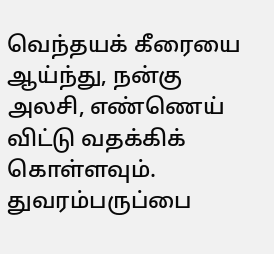வெந்தயக் கீரையை ஆய்ந்து, நன்கு அலசி, எண்ணெய் விட்டு வதக்கிக் கொள்ளவும். துவரம்பருப்பை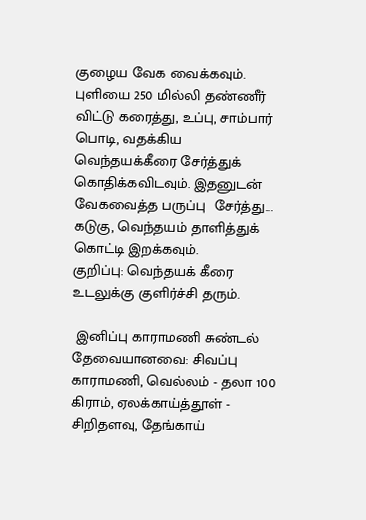குழைய வேக வைக்கவும். புளியை 250 மில்லி தண்ணீர் விட்டு கரைத்து, உப்பு, சாம்பார் பொடி, வதக்கிய வெந்தயக்கீரை சேர்த்துக் கொதிக்கவிடவும். இதனுடன் வேகவைத்த பருப்பு  சேர்த்து... கடுகு, வெந்தயம் தாளித்துக் கொட்டி இறக்கவும்.
குறிப்பு: வெந்தயக் கீரை உடலுக்கு குளிர்ச்சி தரும்.

 இனிப்பு காராமணி சுண்டல்
தேவையானவை: சிவப்பு காராமணி, வெல்லம் - தலா 100 கிராம், ஏலக்காய்த்தூள் - சிறிதளவு, தேங்காய்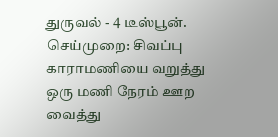துருவல் - 4 டீஸ்பூன்.
செய்முறை: சிவப்பு காராமணியை வறுத்து ஒரு மணி நேரம் ஊற வைத்து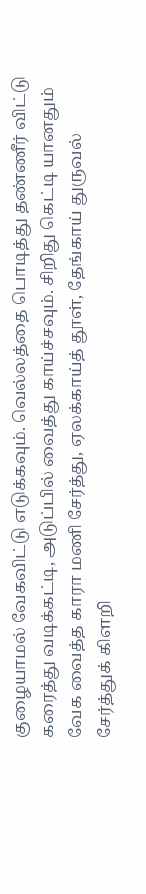குழையாமல் வேகவிட்டு எடுக்கவும். வெல்லத்தை பொடித்து தண்ணீர் விட்டு கரைத்து வடிக்கட்டி, அடுப்பில் வைத்து காய்ச்சவும். சிறிது கெட்டி யானதும் வேக வைத்த காரா மணி சேர்த்து, ஏலக்காய்த் தூள், தேங்காய் துருவல் சேர்த்துக் கிளறி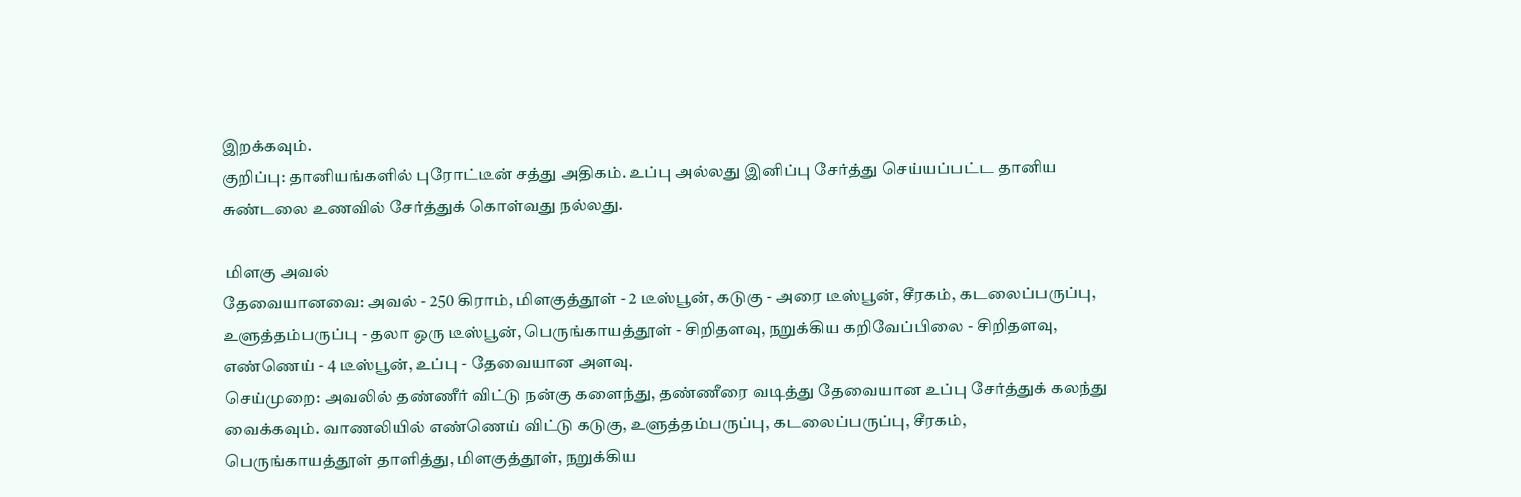இறக்கவும்.
குறிப்பு: தானியங்களில் புரோட்டீன் சத்து அதிகம். உப்பு அல்லது இனிப்பு சேர்த்து செய்யப்பட்ட தானிய சுண்டலை உணவில் சேர்த்துக் கொள்வது நல்லது.

 மிளகு அவல்
தேவையானவை: அவல் - 250 கிராம், மிளகுத்தூள் - 2 டீஸ்பூன், கடுகு - அரை டீஸ்பூன், சீரகம், கடலைப்பருப்பு, உளுத்தம்பருப்பு - தலா ஒரு டீஸ்பூன், பெருங்காயத்தூள் - சிறிதளவு, நறுக்கிய கறிவேப்பிலை - சிறிதளவு,  எண்ணெய் - 4 டீஸ்பூன், உப்பு - தேவையான அளவு.
செய்முறை: அவலில் தண்ணீர் விட்டு நன்கு களைந்து, தண்ணீரை வடித்து தேவையான உப்பு சேர்த்துக் கலந்து வைக்கவும். வாணலியில் எண்ணெய் விட்டு கடுகு, உளுத்தம்பருப்பு, கடலைப்பருப்பு, சீரகம், பெருங்காயத்தூள் தாளித்து, மிளகுத்தூள், நறுக்கிய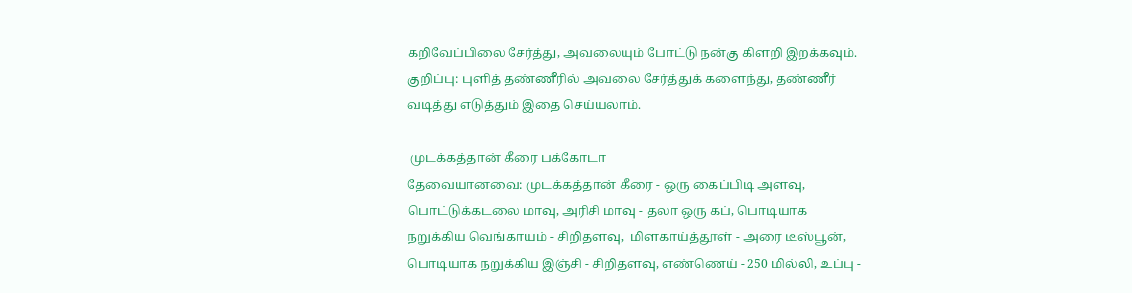கறிவேப்பிலை சேர்த்து, அவலையும் போட்டு நன்கு கிளறி இறக்கவும்.
குறிப்பு: புளித் தண்ணீரில் அவலை சேர்த்துக் களைந்து, தண்ணீர் வடித்து எடுத்தும் இதை செய்யலாம்.

 முடக்கத்தான் கீரை பக்கோடா
தேவையானவை: முடக்கத்தான் கீரை - ஒரு கைப்பிடி அளவு, பொட்டுக்கடலை மாவு, அரிசி மாவு - தலா ஒரு கப், பொடியாக நறுக்கிய வெங்காயம் - சிறிதளவு,  மிளகாய்த்தூள் - அரை டீஸ்பூன், பொடியாக நறுக்கிய இஞ்சி - சிறிதளவு, எண்ணெய் - 250 மில்லி, உப்பு -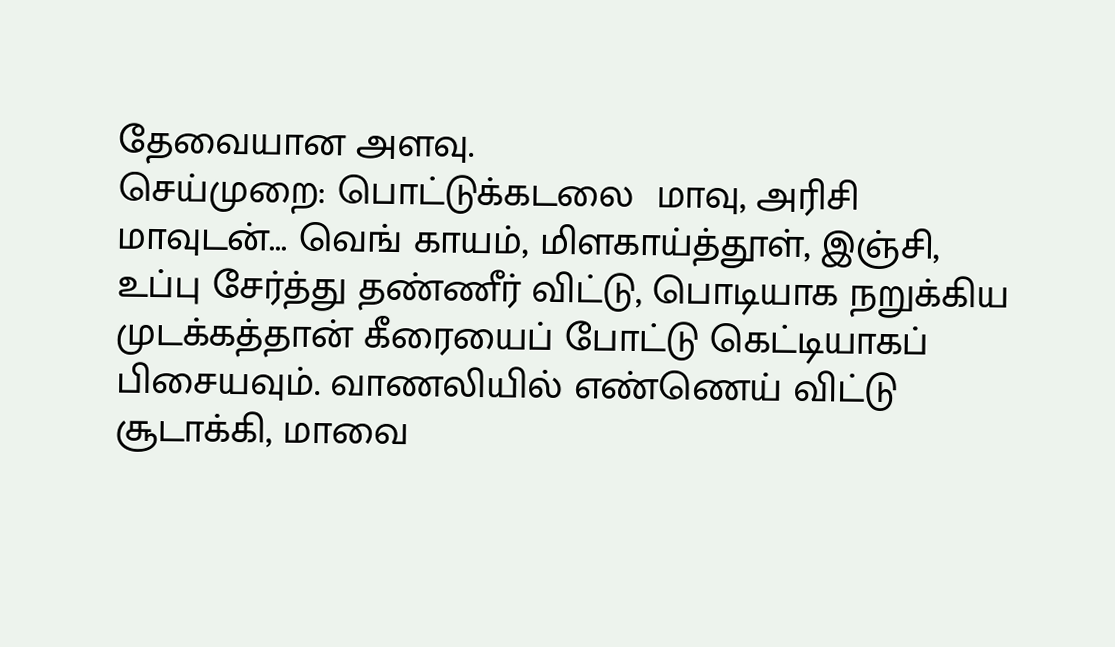தேவையான அளவு.
செய்முறை: பொட்டுக்கடலை  மாவு, அரிசி மாவுடன்... வெங் காயம், மிளகாய்த்தூள், இஞ்சி, உப்பு சேர்த்து தண்ணீர் விட்டு, பொடியாக நறுக்கிய முடக்கத்தான் கீரையைப் போட்டு கெட்டியாகப் பிசையவும். வாணலியில் எண்ணெய் விட்டு சூடாக்கி, மாவை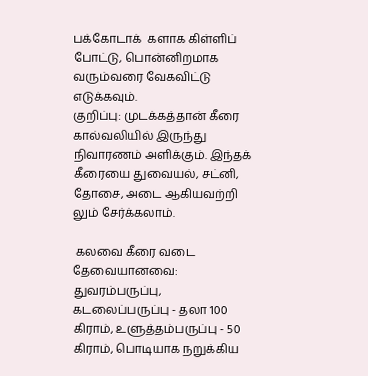பக்கோடாக்  களாக கிள்ளிப் போட்டு, பொன்னிறமாக வரும்வரை வேகவிட்டு எடுக்கவும்.
குறிப்பு: முடக்கத்தான் கீரை கால்வலியில் இருந்து நிவாரணம் அளிக்கும். இந்தக் கீரையை துவையல், சட்னி, தோசை, அடை ஆகியவற்றி லும் சேர்க்கலாம்.

 கலவை கீரை வடை
தேவையானவை: துவரம்பருப்பு, கடலைப்பருப்பு - தலா 100 கிராம், உளுத்தம்பருப்பு - 50 கிராம், பொடியாக நறுக்கிய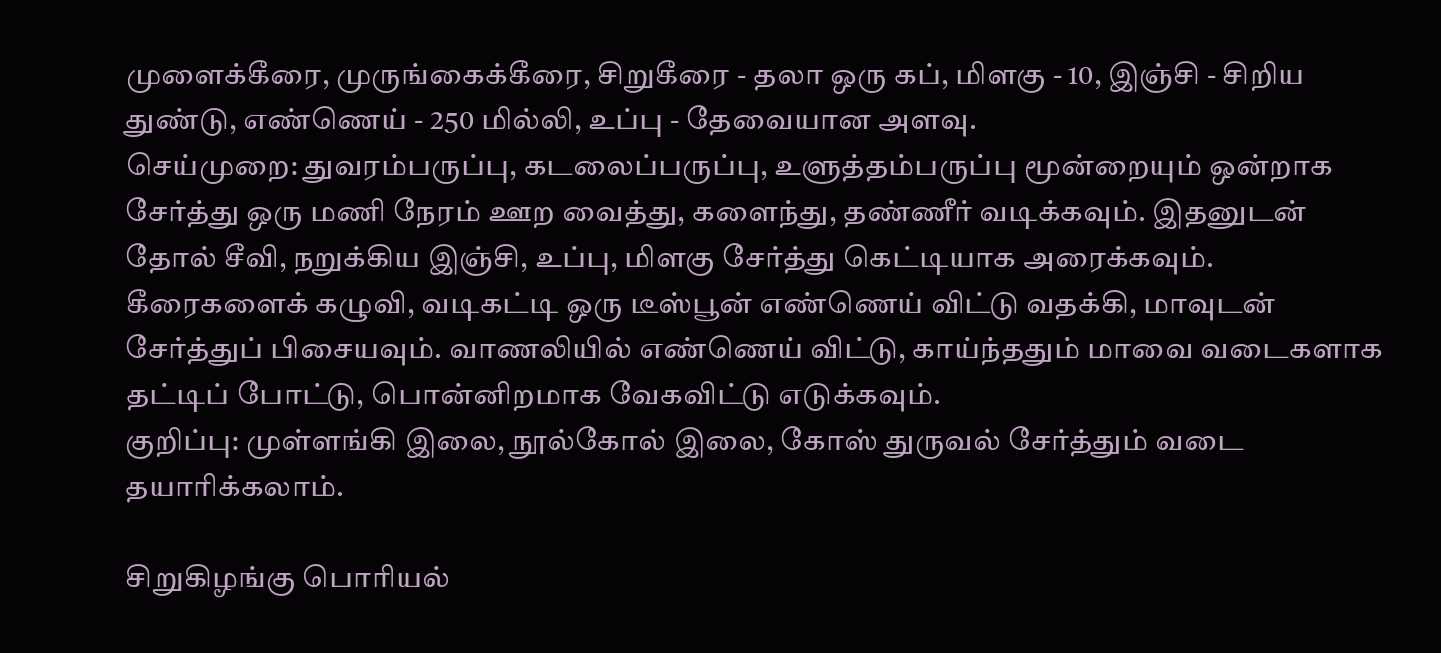முளைக்கீரை, முருங்கைக்கீரை, சிறுகீரை - தலா ஒரு கப், மிளகு - 10, இஞ்சி - சிறிய துண்டு, எண்ணெய் - 250 மில்லி, உப்பு - தேவையான அளவு.
செய்முறை: துவரம்பருப்பு, கடலைப்பருப்பு, உளுத்தம்பருப்பு மூன்றையும் ஒன்றாக சேர்த்து ஒரு மணி நேரம் ஊற வைத்து, களைந்து, தண்ணீர் வடிக்கவும். இதனுடன் தோல் சீவி, நறுக்கிய இஞ்சி, உப்பு, மிளகு சேர்த்து கெட்டியாக அரைக்கவும். கீரைகளைக் கழுவி, வடிகட்டி ஒரு டீஸ்பூன் எண்ணெய் விட்டு வதக்கி, மாவுடன் சேர்த்துப் பிசையவும். வாணலியில் எண்ணெய் விட்டு, காய்ந்ததும் மாவை வடைகளாக தட்டிப் போட்டு, பொன்னிறமாக வேகவிட்டு எடுக்கவும்.
குறிப்பு: முள்ளங்கி இலை, நூல்கோல் இலை, கோஸ் துருவல் சேர்த்தும் வடை தயாரிக்கலாம்.

சிறுகிழங்கு பொரியல்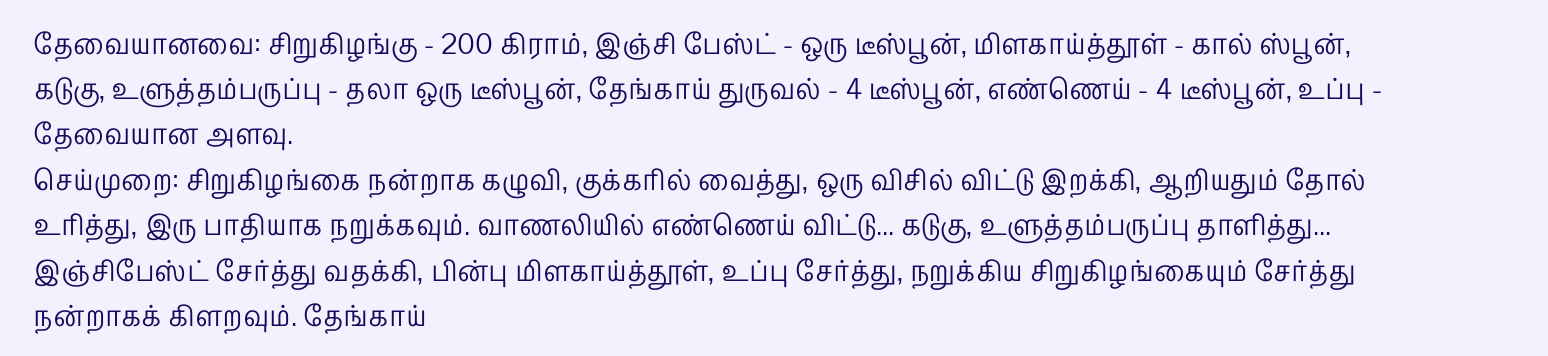தேவையானவை: சிறுகிழங்கு - 200 கிராம், இஞ்சி பேஸ்ட் - ஒரு டீஸ்பூன், மிளகாய்த்தூள் - கால் ஸ்பூன், கடுகு, உளுத்தம்பருப்பு - தலா ஒரு டீஸ்பூன், தேங்காய் துருவல் - 4 டீஸ்பூன், எண்ணெய் - 4 டீஸ்பூன், உப்பு -  தேவையான அளவு.
செய்முறை: சிறுகிழங்கை நன்றாக கழுவி, குக்கரில் வைத்து, ஒரு விசில் விட்டு இறக்கி, ஆறியதும் தோல் உரித்து, இரு பாதியாக நறுக்கவும். வாணலியில் எண்ணெய் விட்டு... கடுகு, உளுத்தம்பருப்பு தாளித்து... இஞ்சிபேஸ்ட் சேர்த்து வதக்கி, பின்பு மிளகாய்த்தூள், உப்பு சேர்த்து, நறுக்கிய சிறுகிழங்கையும் சேர்த்து நன்றாகக் கிளறவும். தேங்காய்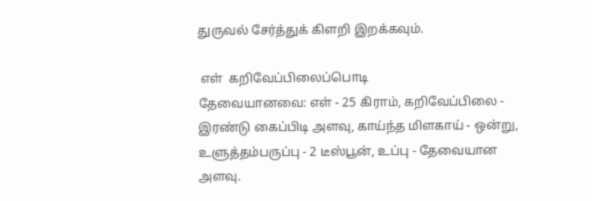துருவல் சேர்த்துக் கிளறி இறக்கவும்.

 எள்  கறிவேப்பிலைப்பொடி
தேவையானவை: எள் - 25 கிராம், கறிவேப்பிலை - இரண்டு கைப்பிடி அளவு, காய்ந்த மிளகாய் - ஒன்று, உளுத்தம்பருப்பு - 2 டீஸ்பூன், உப்பு - தேவையான அளவு.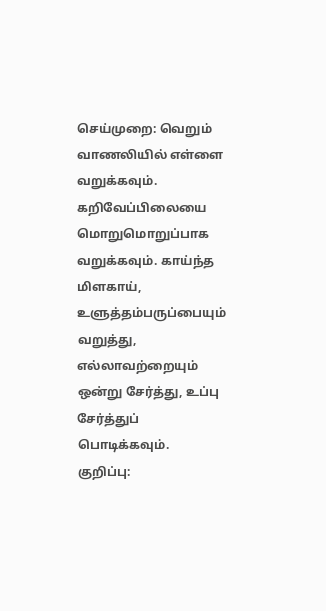செய்முறை: வெறும் வாணலியில் எள்ளை வறுக்கவும். கறிவேப்பிலையை மொறுமொறுப்பாக வறுக்கவும். காய்ந்த மிளகாய்,  உளுத்தம்பருப்பையும் வறுத்து, எல்லாவற்றையும் ஒன்று சேர்த்து, உப்பு சேர்த்துப் பொடிக்கவும்.
குறிப்பு: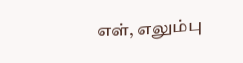எள், எலும்பு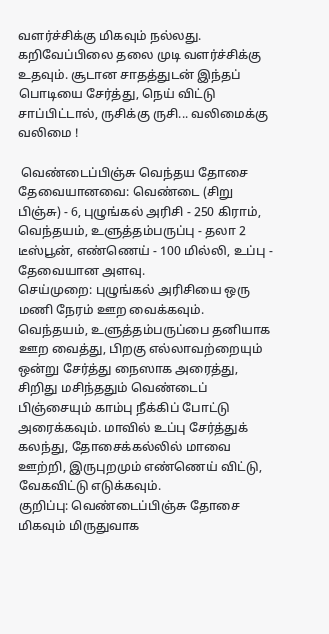வளர்ச்சிக்கு மிகவும் நல்லது. கறிவேப்பிலை தலை முடி வளர்ச்சிக்கு உதவும். சூடான சாதத்துடன் இந்தப் பொடியை சேர்த்து, நெய் விட்டு சாப்பிட்டால், ருசிக்கு ருசி... வலிமைக்கு வலிமை !

 வெண்டைப்பிஞ்சு வெந்தய தோசை
தேவையானவை: வெண்டை (சிறு பிஞ்சு) - 6, புழுங்கல் அரிசி - 250 கிராம், வெந்தயம், உளுத்தம்பருப்பு - தலா 2 டீஸ்பூன், எண்ணெய் - 100 மில்லி, உப்பு - தேவையான அளவு.
செய்முறை: புழுங்கல் அரிசியை ஒரு மணி நேரம் ஊற வைக்கவும். வெந்தயம், உளுத்தம்பருப்பை தனியாக ஊற வைத்து, பிறகு எல்லாவற்றையும் ஒன்று சேர்த்து நைஸாக அரைத்து, சிறிது மசிந்ததும் வெண்டைப் பிஞ்சையும் காம்பு நீக்கிப் போட்டு அரைக்கவும். மாவில் உப்பு சேர்த்துக் கலந்து, தோசைக்கல்லில் மாவை ஊற்றி, இருபுறமும் எண்ணெய் விட்டு, வேகவிட்டு எடுக்கவும்.
குறிப்பு: வெண்டைப்பிஞ்சு தோசை மிகவும் மிருதுவாக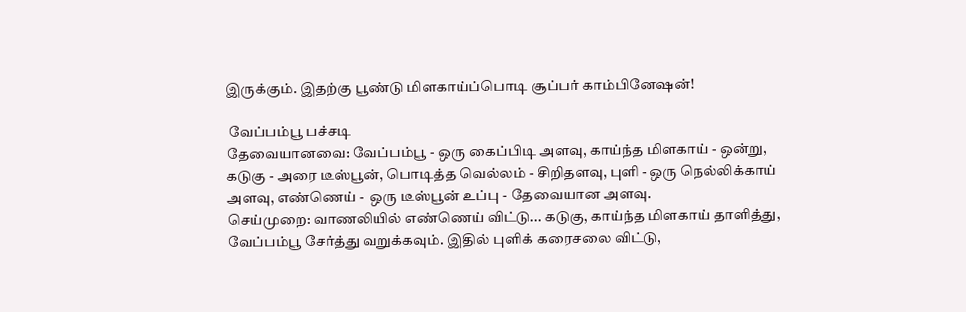இருக்கும். இதற்கு பூண்டு மிளகாய்ப்பொடி சூப்பர் காம்பினேஷன்!

 வேப்பம்பூ பச்சடி
தேவையானவை: வேப்பம்பூ - ஒரு கைப்பிடி அளவு, காய்ந்த மிளகாய் - ஒன்று, கடுகு - அரை டீஸ்பூன், பொடித்த வெல்லம் - சிறிதளவு, புளி - ஒரு நெல்லிக்காய் அளவு, எண்ணெய் -  ஒரு டீஸ்பூன் உப்பு - தேவையான அளவு.
செய்முறை: வாணலியில் எண்ணெய் விட்டு... கடுகு, காய்ந்த மிளகாய் தாளித்து, வேப்பம்பூ சேர்த்து வறுக்கவும். இதில் புளிக் கரைசலை விட்டு,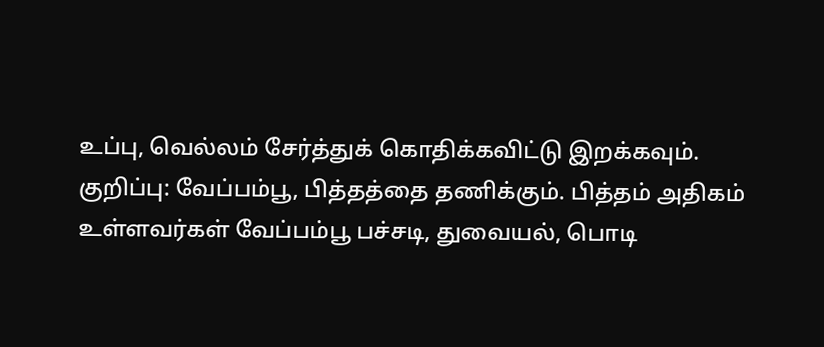உப்பு, வெல்லம் சேர்த்துக் கொதிக்கவிட்டு இறக்கவும்.
குறிப்பு: வேப்பம்பூ, பித்தத்தை தணிக்கும். பித்தம் அதிகம் உள்ளவர்கள் வேப்பம்பூ பச்சடி, துவையல், பொடி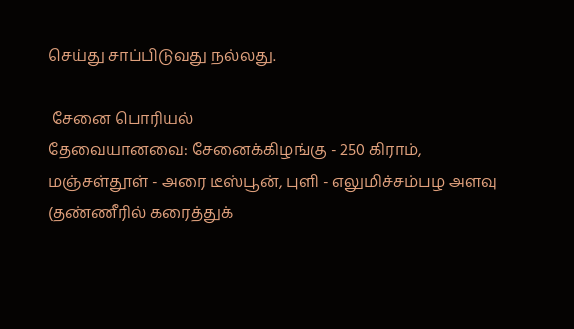செய்து சாப்பிடுவது நல்லது.

 சேனை பொரியல்
தேவையானவை: சேனைக்கிழங்கு - 250 கிராம், மஞ்சள்தூள் - அரை டீஸ்பூன், புளி - எலுமிச்சம்பழ அளவு (தண்ணீரில் கரைத்துக்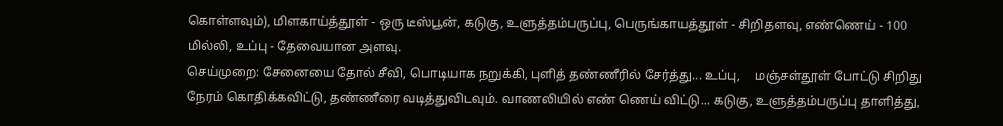கொள்ளவும்), மிளகாய்த்தூள் - ஒரு டீஸ்பூன், கடுகு, உளுத்தம்பருப்பு, பெருங்காயத்தூள் - சிறிதளவு, எண்ணெய் - 100 மில்லி, உப்பு - தேவையான அளவு.
செய்முறை: சேனையை தோல் சீவி, பொடியாக நறுக்கி, புளித் தண்ணீரில் சேர்த்து... உப்பு,     மஞ்சள்தூள் போட்டு சிறிது நேரம் கொதிக்கவிட்டு, தண்ணீரை வடித்துவிடவும். வாணலியில் எண் ணெய் விட்டு... கடுகு, உளுத்தம்பருப்பு தாளித்து,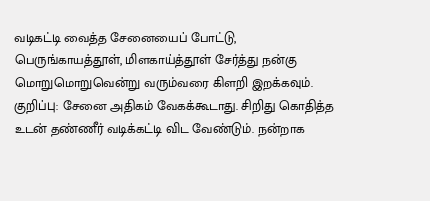வடிகட்டி வைத்த சேனையைப் போட்டு, பெருங்காயத்தூள், மிளகாய்த்தூள் சேர்த்து நன்கு மொறுமொறுவென்று வரும்வரை கிளறி இறக்கவும்.
குறிப்பு: சேனை அதிகம் வேகக்கூடாது. சிறிது கொதித்த உடன் தண்ணீர் வடிக்கட்டி விட வேண்டும். நன்றாக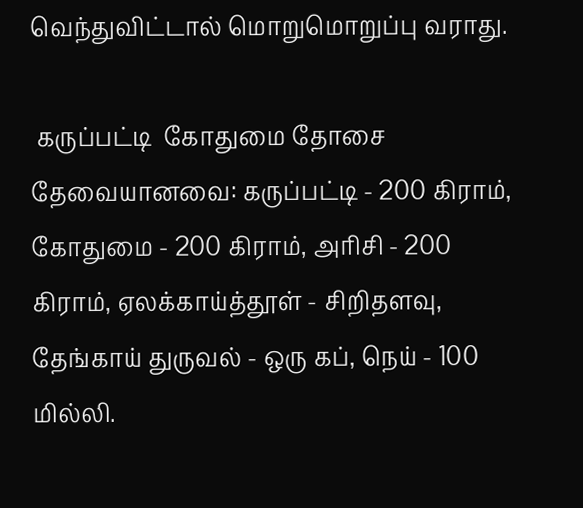வெந்துவிட்டால் மொறுமொறுப்பு வராது.

 கருப்பட்டி  கோதுமை தோசை
தேவையானவை: கருப்பட்டி - 200 கிராம், கோதுமை - 200 கிராம், அரிசி - 200 கிராம், ஏலக்காய்த்தூள் - சிறிதளவு, தேங்காய் துருவல் - ஒரு கப், நெய் - 100 மில்லி.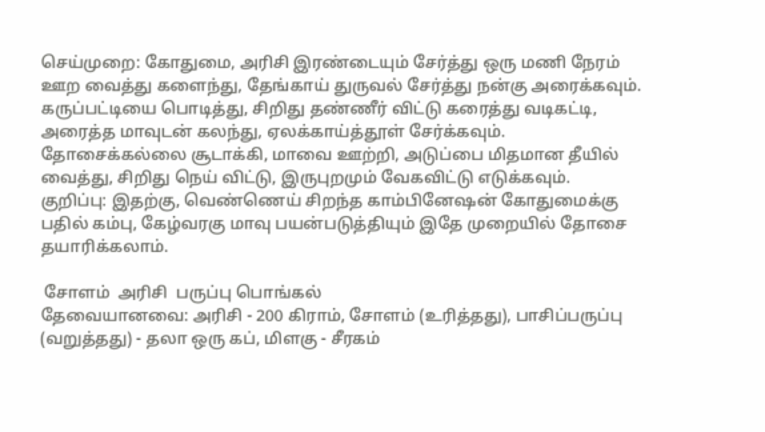செய்முறை: கோதுமை, அரிசி இரண்டையும் சேர்த்து ஒரு மணி நேரம் ஊற வைத்து களைந்து, தேங்காய் துருவல் சேர்த்து நன்கு அரைக்கவும். கருப்பட்டியை பொடித்து, சிறிது தண்ணீர் விட்டு கரைத்து வடிகட்டி, அரைத்த மாவுடன் கலந்து, ஏலக்காய்த்தூள் சேர்க்கவும். தோசைக்கல்லை சூடாக்கி, மாவை ஊற்றி, அடுப்பை மிதமான தீயில் வைத்து, சிறிது நெய் விட்டு, இருபுறமும் வேகவிட்டு எடுக்கவும்.
குறிப்பு: இதற்கு, வெண்ணெய் சிறந்த காம்பினேஷன் கோதுமைக்கு பதில் கம்பு, கேழ்வரகு மாவு பயன்படுத்தியும் இதே முறையில் தோசை தயாரிக்கலாம்.

 சோளம்  அரிசி  பருப்பு பொங்கல்
தேவையானவை: அரிசி - 200 கிராம், சோளம் (உரித்தது), பாசிப்பருப்பு (வறுத்தது) - தலா ஒரு கப், மிளகு - சீரகம்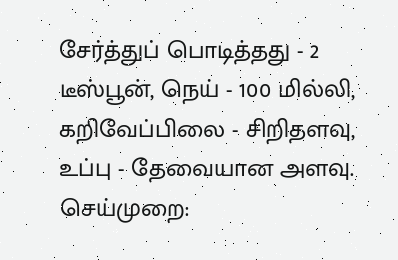சேர்த்துப் பொடித்தது - 2 டீஸ்பூன், நெய் - 100 மில்லி, கறிவேப்பிலை - சிறிதளவு, உப்பு - தேவையான அளவு.
செய்முறை: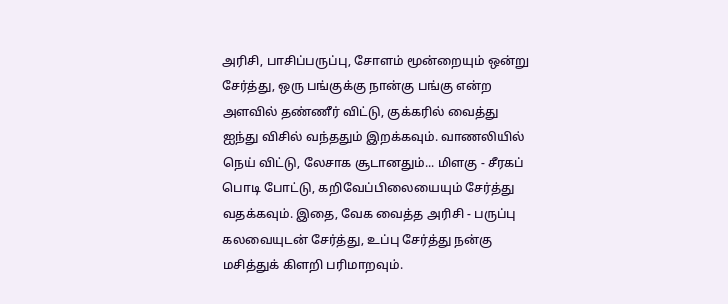அரிசி, பாசிப்பருப்பு, சோளம் மூன்றையும் ஒன்று சேர்த்து, ஒரு பங்குக்கு நான்கு பங்கு என்ற அளவில் தண்ணீர் விட்டு, குக்கரில் வைத்து ஐந்து விசில் வந்ததும் இறக்கவும். வாணலியில் நெய் விட்டு, லேசாக சூடானதும்... மிளகு - சீரகப் பொடி போட்டு, கறிவேப்பிலையையும் சேர்த்து வதக்கவும். இதை, வேக வைத்த அரிசி - பருப்பு கலவையுடன் சேர்த்து, உப்பு சேர்த்து நன்கு மசித்துக் கிளறி பரிமாறவும்.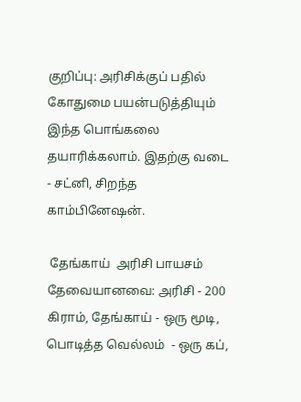குறிப்பு: அரிசிக்குப் பதில் கோதுமை பயன்படுத்தியும் இந்த பொங்கலை தயாரிக்கலாம். இதற்கு வடை - சட்னி, சிறந்த காம்பினேஷன்.

 தேங்காய்  அரிசி பாயசம்
தேவையானவை: அரிசி - 200 கிராம், தேங்காய் - ஒரு மூடி, பொடித்த வெல்லம்  - ஒரு கப்,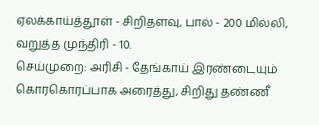ஏலக்காய்த்தூள் - சிறிதளவு, பால் - 200 மில்லி, வறுத்த முந்திரி - 10.
செய்முறை: அரிசி - தேங்காய் இரண்டையும் கொரகொரப்பாக அரைத்து, சிறிது தண்ணீ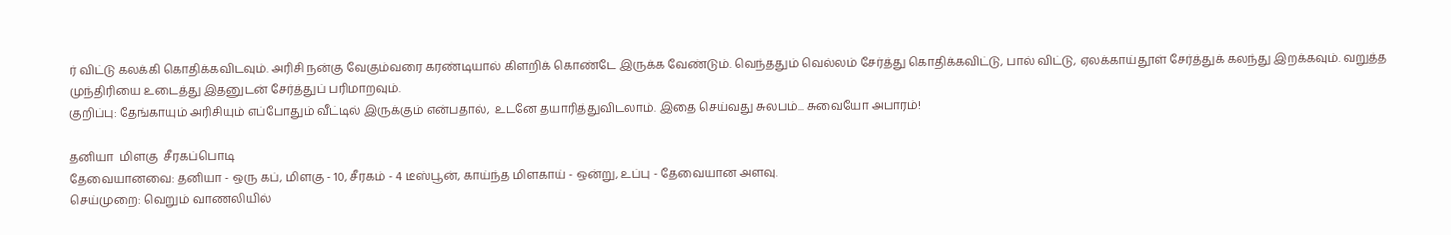ர் விட்டு கலக்கி கொதிக்கவிடவும். அரிசி நன்கு வேகும்வரை கரண்டியால் கிளறிக் கொண்டே இருக்க வேண்டும். வெந்ததும் வெல்லம் சேர்த்து கொதிக்கவிட்டு, பால் விட்டு, ஏலக்காய்தூள் சேர்த்துக் கலந்து இறக்கவும். வறுத்த முந்திரியை உடைத்து இதனுடன் சேர்த்துப் பரிமாறவும்.
குறிப்பு: தேங்காயும் அரிசியும் எப்போதும் வீட்டில் இருக்கும் என்பதால்,  உடனே தயாரித்துவிடலாம். இதை செய்வது சுலபம்... சுவையோ அபாரம்!

தனியா  மிளகு  சீரகப்பொடி
தேவையானவை: தனியா - ஒரு கப், மிளகு - 10, சீரகம் - 4 டீஸ்பூன், காய்ந்த மிளகாய் - ஒன்று, உப்பு - தேவையான அளவு.
செய்முறை: வெறும் வாணலியில்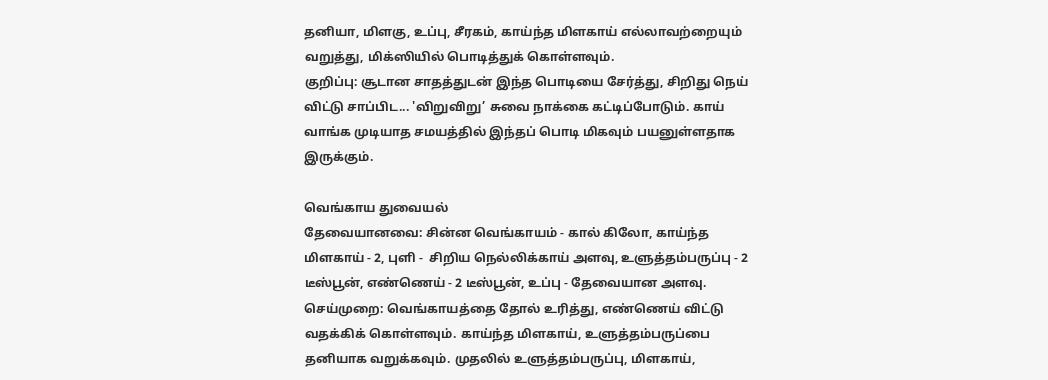தனியா, மிளகு, உப்பு, சீரகம், காய்ந்த மிளகாய் எல்லாவற்றையும் வறுத்து, மிக்ஸியில் பொடித்துக் கொள்ளவும்.
குறிப்பு: சூடான சாதத்துடன் இந்த பொடியை சேர்த்து, சிறிது நெய் விட்டு சாப்பிட... 'விறுவிறு’ சுவை நாக்கை கட்டிப்போடும். காய் வாங்க முடியாத சமயத்தில் இந்தப் பொடி மிகவும் பயனுள்ளதாக இருக்கும்.

வெங்காய துவையல்
தேவையானவை: சின்ன வெங்காயம் - கால் கிலோ, காய்ந்த மிளகாய் - 2, புளி -  சிறிய நெல்லிக்காய் அளவு, உளுத்தம்பருப்பு - 2 டீஸ்பூன், எண்ணெய் - 2 டீஸ்பூன், உப்பு - தேவையான அளவு.
செய்முறை: வெங்காயத்தை தோல் உரித்து, எண்ணெய் விட்டு வதக்கிக் கொள்ளவும். காய்ந்த மிளகாய், உளுத்தம்பருப்பை தனியாக வறுக்கவும். முதலில் உளுத்தம்பருப்பு, மிளகாய்,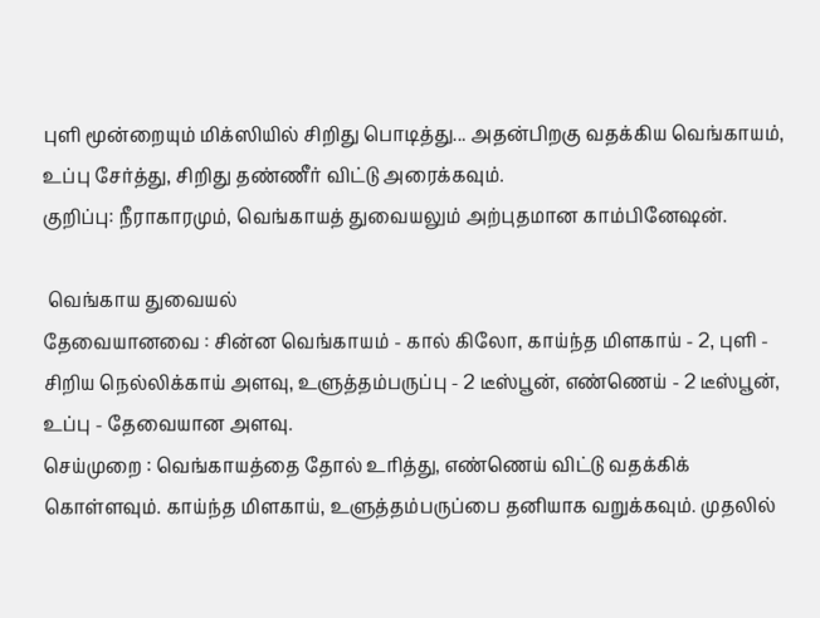புளி மூன்றையும் மிக்ஸியில் சிறிது பொடித்து... அதன்பிறகு வதக்கிய வெங்காயம், உப்பு சேர்த்து, சிறிது தண்ணீர் விட்டு அரைக்கவும்.
குறிப்பு: நீராகாரமும், வெங்காயத் துவையலும் அற்புதமான காம்பினேஷன்.

 வெங்காய துவையல்
தேவையானவை : சின்ன வெங்காயம் - கால் கிலோ, காய்ந்த மிளகாய் - 2, புளி -  சிறிய நெல்லிக்காய் அளவு, உளுத்தம்பருப்பு - 2 டீஸ்பூன், எண்ணெய் - 2 டீஸ்பூன், உப்பு - தேவையான அளவு.
செய்முறை : வெங்காயத்தை தோல் உரித்து, எண்ணெய் விட்டு வதக்கிக் கொள்ளவும். காய்ந்த மிளகாய், உளுத்தம்பருப்பை தனியாக வறுக்கவும். முதலில்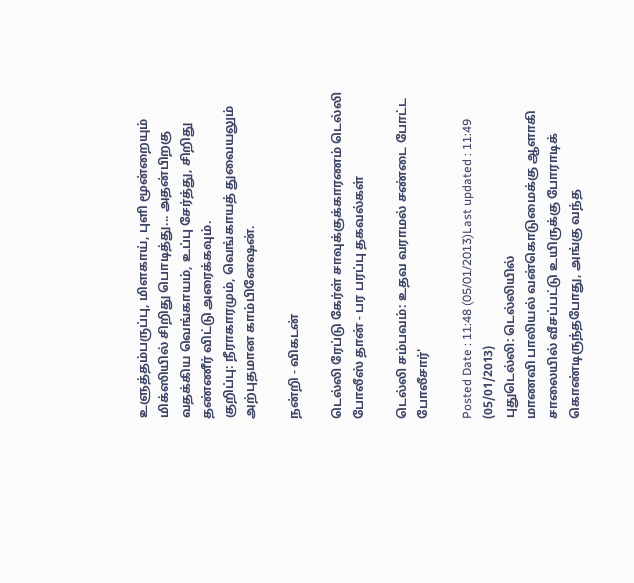உளுத்தம்பருப்பு, மிளகாய், புளி மூன்றையும் மிக்ஸியில் சிறிது பொடித்து... அதன்பிறகு வதக்கிய வெங்காயம், உப்பு சேர்த்து, சிறிது தண்ணீர் விட்டு அரைக்கவும்.
குறிப்பு: நீராகாரமும், வெங்காயத் துவையலும் அற்புதமான காம்பினேஷன்.

நன்றி - விகடன்

டெல்லி ரேப்டு கேர்ள் சாவுக்குக்காரணம் டெல்லி போலீஸ் தான் - பர பரப்பு தகவல்கள்

டெல்லி சம்பவம்: உதவ வராமல் சண்டை போட்ட போலீசார்'

Posted Date : 11:48 (05/01/2013)Last updated : 11:49 (05/01/2013)
புதுடெல்லி: டெல்லியில்
மாணவி பாலியல் வன்கொடுமைக்கு ஆளாகி  சாலையில் வீசப்பட்டு உயிருக்கு போராடிக் கொண்டிருந்தபோது, அங்கு வந்த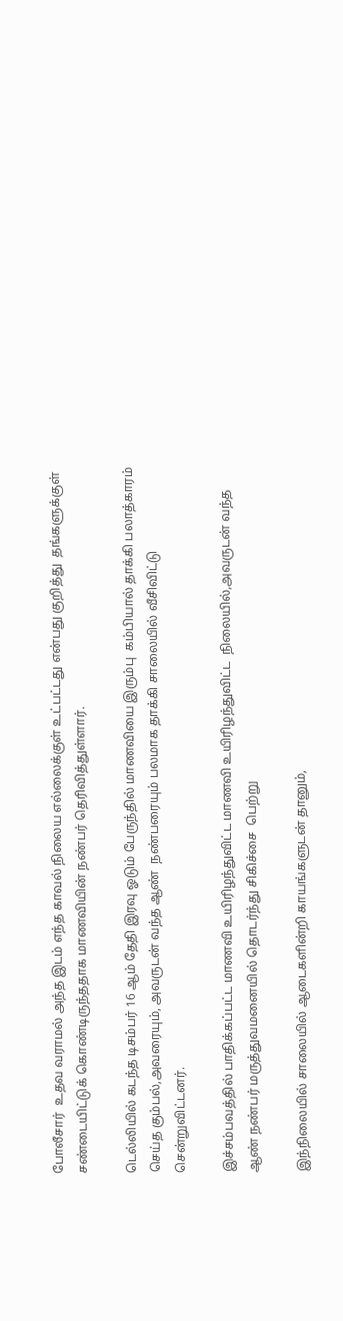போலீசார்  உதவ வராமல் அந்த இடம் எந்த காவல் நிலைய எல்லைக்குள் உட்பட்டது என்பது குறித்து  தங்களுக்குள் சண்டையிட்டுக் கொண்டிருந்ததாக மாணவியின் நண்பர் தெரிவித்துள்ளார்.

டெல்லியில் கடந்த டிசம்பர் 16 ஆம் தேதி இரவு ஓடும் பேருந்தில் மாணவியை இரும்பு  கம்பியால் தாக்கி பலாத்காரம் செய்த கும்பல்,அவரையும், அவருடன் வந்த ஆண்  நண்பரையும் பலமாக தாக்கி சாலையில் வீசிவிட்டு சென்றுவிட்டனர்.

இச்சம்பவத்தில் பாதிக்கப்பட்ட மாணவி உயிரிழந்துவிட்ட மாணவி உயிரிழந்துவிட்ட  நிலையில்,அவருடன் வந்த ஆண் நண்பர் மருத்துவமனையில் தொடர்ந்து சிகிச்சை  பெற்று

இந்நிலையில் சாலையில் ஆடைகளின்றி காயங்களுடன் தானும்,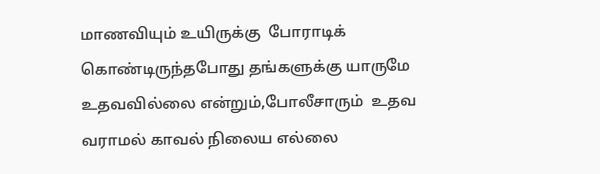மாணவியும் உயிருக்கு  போராடிக் கொண்டிருந்தபோது தங்களுக்கு யாருமே உதவவில்லை என்றும்,போலீசாரும்  உதவ வராமல் காவல் நிலைய எல்லை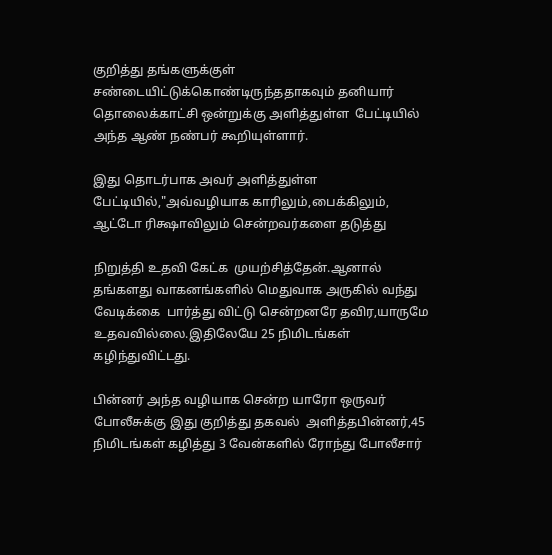குறித்து தங்களுக்குள்  சண்டையிட்டுக்கொண்டிருந்ததாகவும் தனியார் தொலைக்காட்சி ஒன்றுக்கு அளித்துள்ள  பேட்டியில் அந்த ஆண் நண்பர் கூறியுள்ளார்.

இது தொடர்பாக அவர் அளித்துள்ள பேட்டியில்,"அவ்வழியாக காரிலும்,பைக்கிலும்,  ஆட்டோ ரிக்ஷாவிலும் சென்றவர்களை தடுத்து

நிறுத்தி உதவி கேட்க  முயற்சித்தேன்.ஆனால் தங்களது வாகனங்களில் மெதுவாக அருகில் வந்து வேடிக்கை  பார்த்து விட்டு சென்றனரே தவிர,யாருமே உதவவில்லை.இதிலேயே 25 நிமிடங்கள்  கழிந்துவிட்டது.

பின்னர் அந்த வழியாக சென்ற யாரோ ஒருவர் போலீசுக்கு இது குறித்து தகவல்  அளித்தபின்னர்,45 நிமிடங்கள் கழித்து 3 வேன்களில் ரோந்து போலீசார்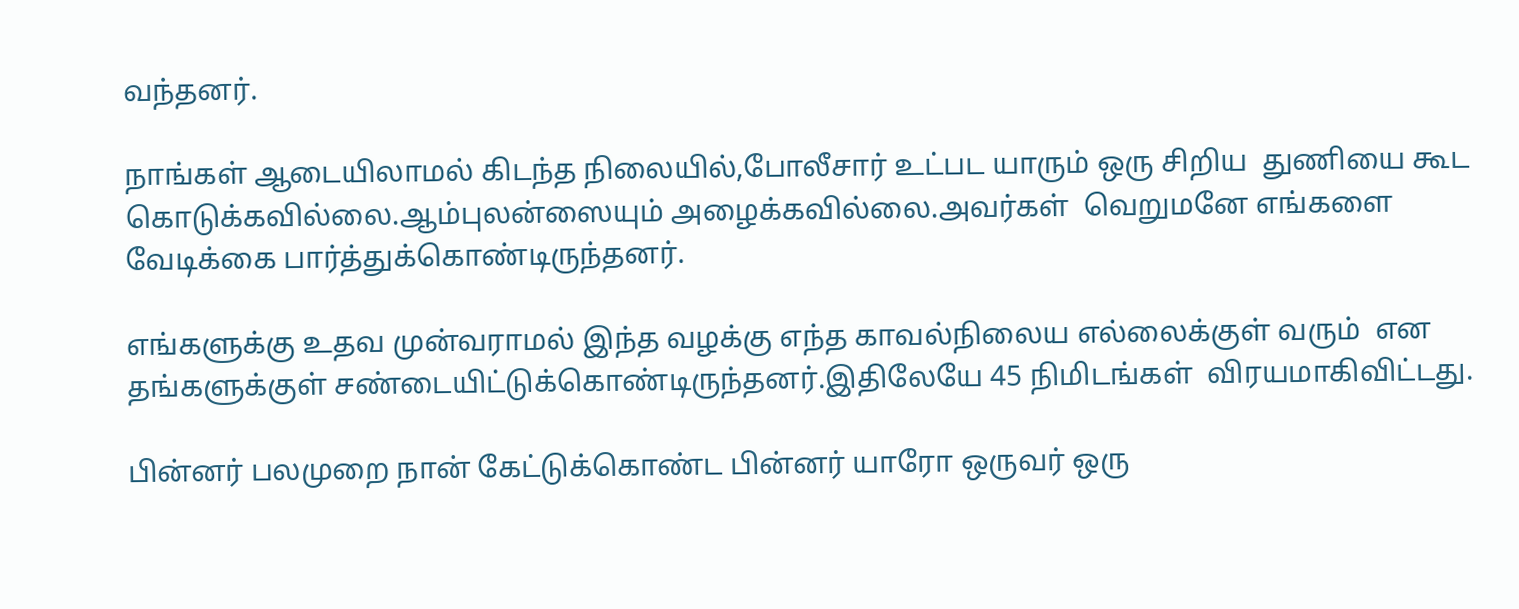வந்தனர்.

நாங்கள் ஆடையிலாமல் கிடந்த நிலையில்,போலீசார் உட்பட யாரும் ஒரு சிறிய  துணியை கூட கொடுக்கவில்லை.ஆம்புலன்ஸையும் அழைக்கவில்லை.அவர்கள்  வெறுமனே எங்களை வேடிக்கை பார்த்துக்கொண்டிருந்தனர்.

எங்களுக்கு உதவ முன்வராமல் இந்த வழக்கு எந்த காவல்நிலைய எல்லைக்குள் வரும்  என தங்களுக்குள் சண்டையிட்டுக்கொண்டிருந்தனர்.இதிலேயே 45 நிமிடங்கள்  விரயமாகிவிட்டது.

பின்னர் பலமுறை நான் கேட்டுக்கொண்ட பின்னர் யாரோ ஒருவர் ஒரு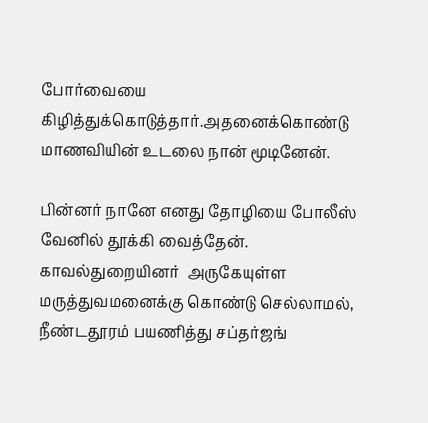போர்வையை  கிழித்துக்கொடுத்தார்.அதனைக்கொண்டு மாணவியின் உடலை நான் மூடினேன்.

பின்னர் நானே எனது தோழியை போலீஸ் வேனில் தூக்கி வைத்தேன். காவல்துறையினர்  அருகேயுள்ள மருத்துவமனைக்கு கொண்டு செல்லாமல், நீண்டதூரம் பயணித்து சப்தர்ஜங்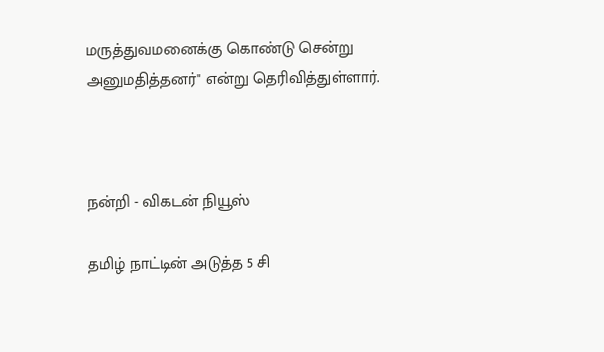மருத்துவமனைக்கு கொண்டு சென்று அனுமதித்தனர்" என்று தெரிவித்துள்ளார்.



நன்றி - விகடன் நியூஸ்

தமிழ் நாட்டின் அடுத்த 5 சி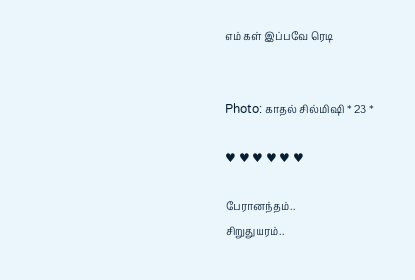எம் கள் இப்பவே ரெடி


Photo: காதல் சில்மிஷி * 23 *

♥ ♥ ♥ ♥ ♥ ♥

பேரானந்தம்..
சிறுதுயரம்..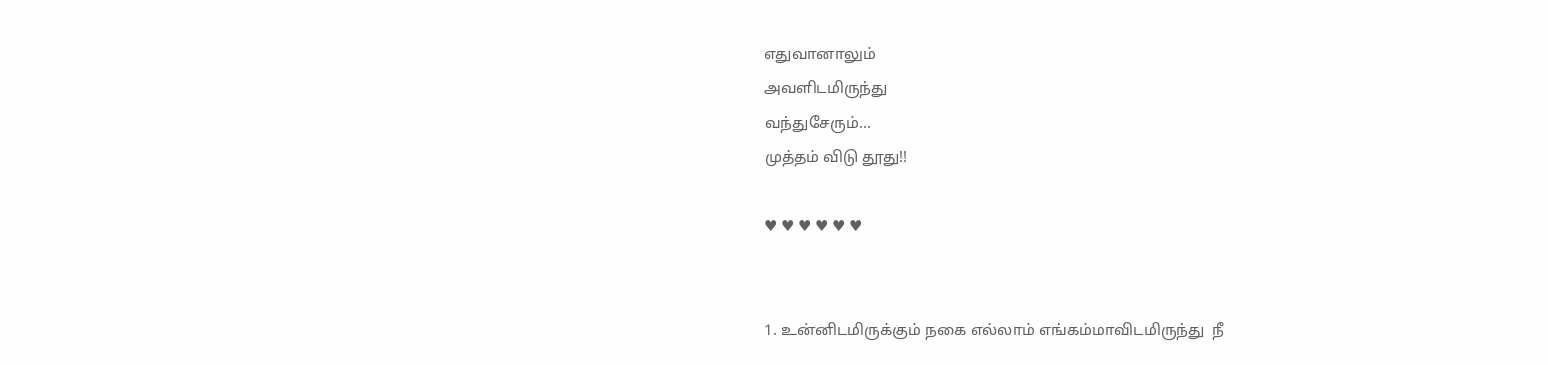எதுவானாலும்
அவளிடமிருந்து
வந்துசேரும்...
முத்தம் விடு தூது!!

♥ ♥ ♥ ♥ ♥ ♥


1. உன்னிடமிருக்கும் நகை எல்லாம் எங்கம்மாவிடமிருந்து  நீ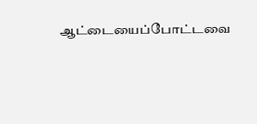ஆட்டையைப்போட்டவை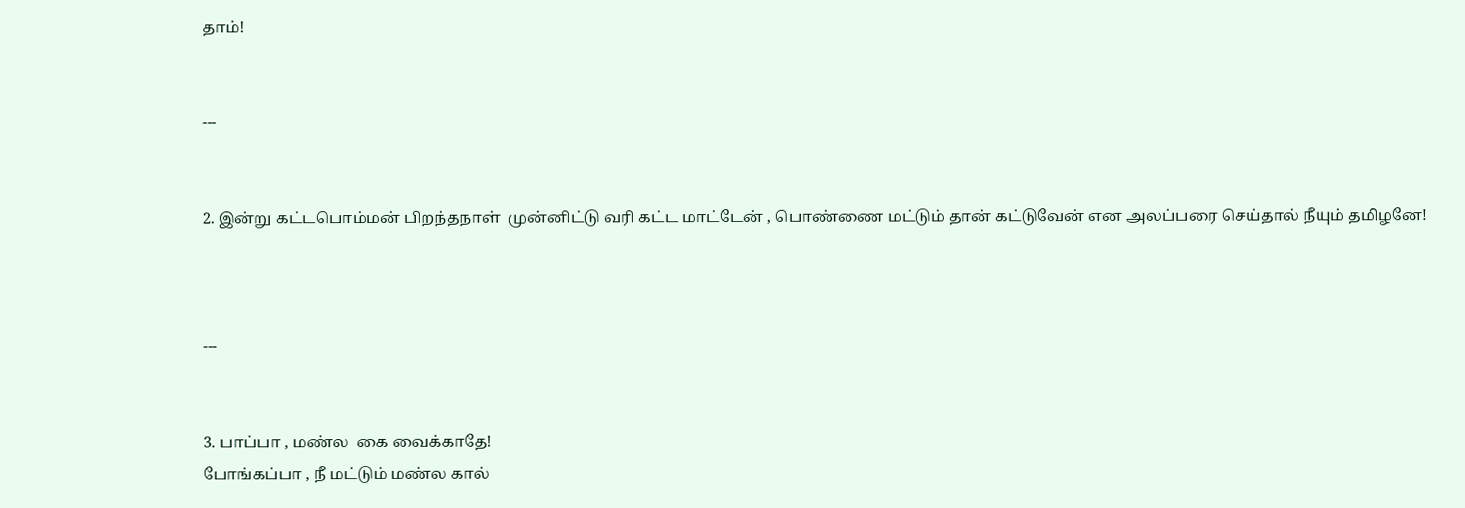தாம்!


---


2. இன்று கட்டபொம்மன் பிறந்தநாள்  முன்னிட்டு வரி கட்ட மாட்டேன் , பொண்ணை மட்டும் தான் கட்டுவேன் என அலப்பரை செய்தால் நீயும் தமிழனே!



---


3. பாப்பா , மண்ல  கை வைக்காதே!
போங்கப்பா , நீ மட்டும் மண்ல கால்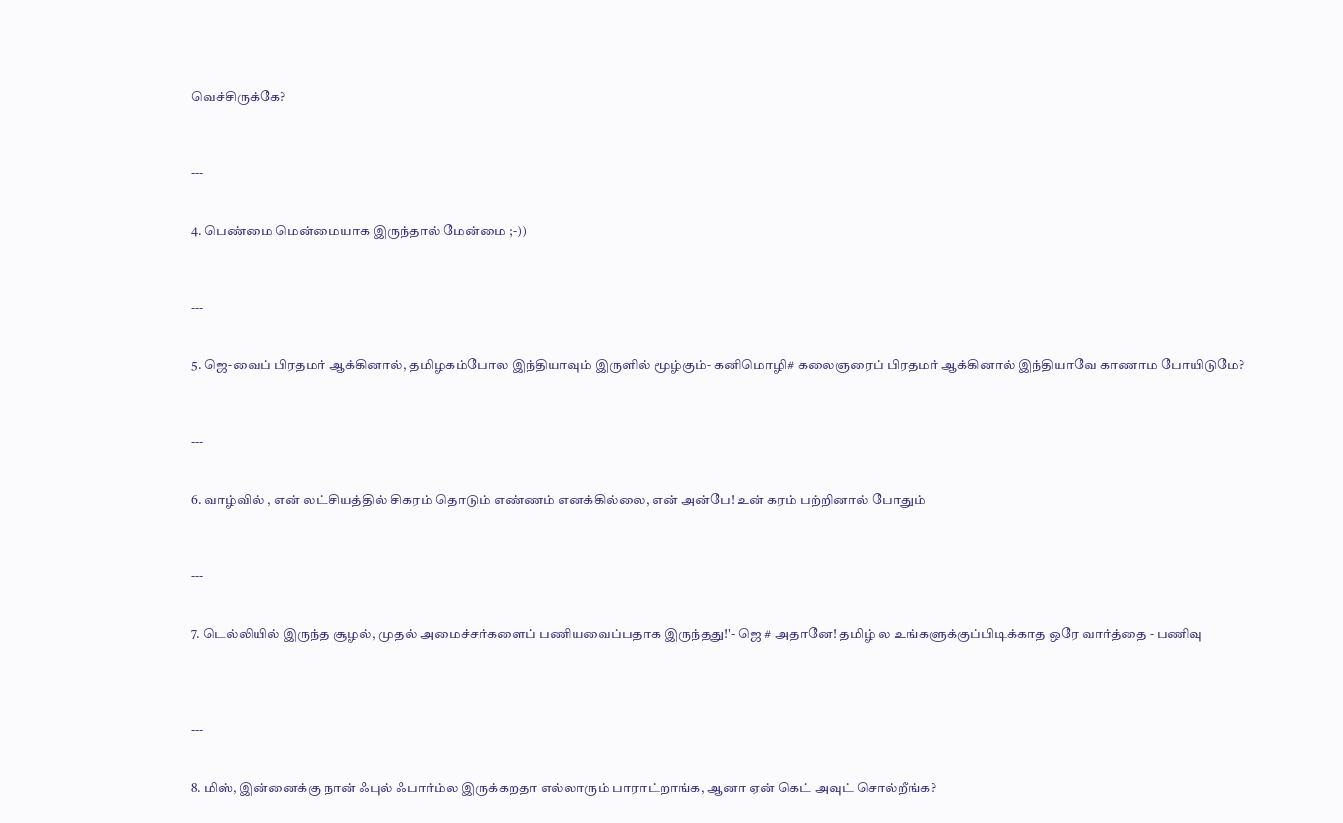வெச்சிருக்கே?



---


4. பெண்மை மென்மையாக இருந்தால் மேன்மை ;-))



---


5. ஜெ-வைப் பிரதமர் ஆக்கினால், தமிழகம்போல இந்தியாவும் இருளில் மூழ்கும்- கனிமொழி# கலைஞரைப் பிரதமர் ஆக்கினால் இந்தியாவே காணாம போயிடுமே?



---


6. வாழ்வில் , என் லட்சியத்தில் சிகரம் தொடும் எண்ணம் எனக்கில்லை, என் அன்பே! உன் கரம் பற்றினால் போதும்



---


7. டெல்லியில் இருந்த சூழல், முதல் அமைச்சர்களைப் பணியவைப்பதாக இருந்தது!'- ஜெ # அதானே! தமிழ் ல உங்களுக்குப்பிடிக்காத ஒரே வார்த்தை - பணிவு




---


8. மிஸ், இன்னைக்கு நான் ஃபுல் ஃபார்ம்ல இருக்கறதா எல்லாரும் பாராட்றாங்க, ஆனா ஏன் கெட் அவுட் சொல்றீங்க?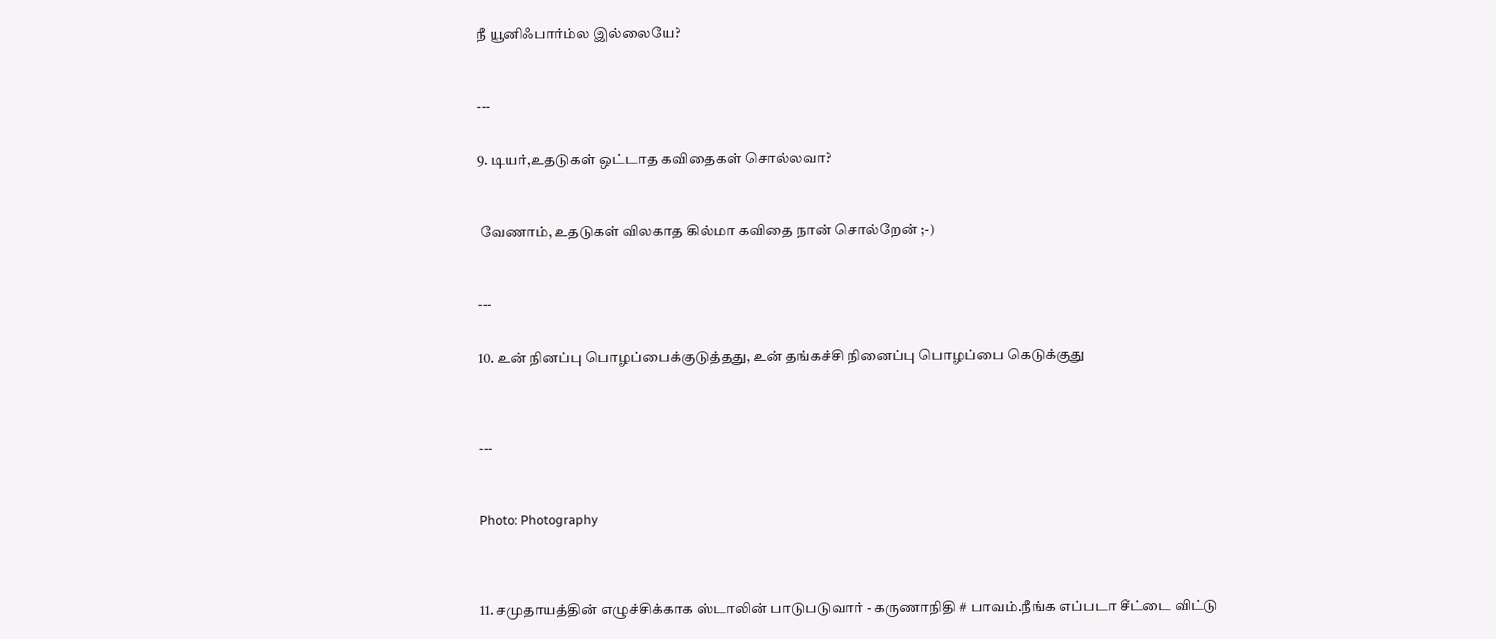நீ யூனிஃபார்ம்ல இல்லையே?



---


9. டியர்,உதடுகள் ஒட்டாத கவிதைகள் சொல்லவா?



 வேணாம், உதடுகள் விலகாத கில்மா கவிதை நான் சொல்றேன் ;-)



---


10. உன் நினப்பு பொழப்பைக்குடுத்தது, உன் தங்கச்சி நினைப்பு பொழப்பை கெடுக்குது




---



Photo: Photography




11. சமுதாயத்தின் எழுச்சிக்காக ஸ்டாலின் பாடுபடுவார் - கருணாநிதி # பாவம்.நீங்க எப்படா சீட்டை விட்டு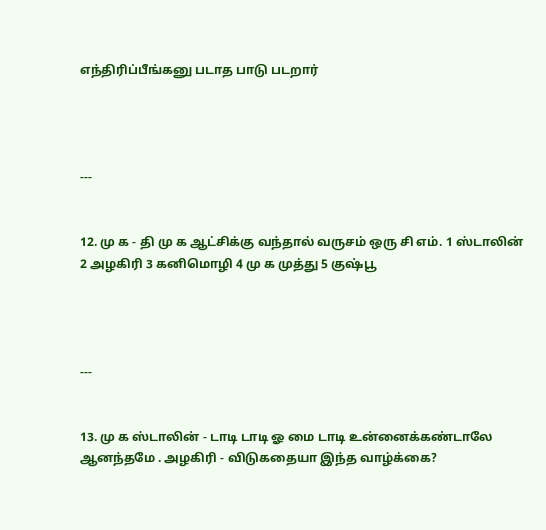எந்திரிப்பீங்கனு படாத பாடு படறார்




---


12. மு க - தி மு க ஆட்சிக்கு வந்தால் வருசம் ஒரு சி எம். 1 ஸ்டாலின் 2 அழகிரி 3 கனிமொழி 4 மு க முத்து 5 குஷ்பூ




---


13. மு க ஸ்டாலின் - டாடி டாடி ஓ மை டாடி உன்னைக்கண்டாலே ஆனந்தமே . அழகிரி - விடுகதையா இந்த வாழ்க்கை?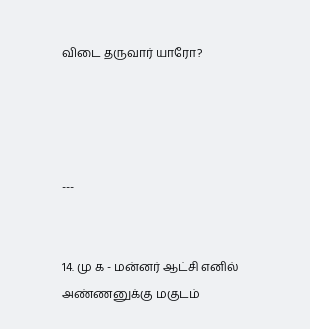விடை தருவார் யாரோ?




---


14. மு க - மன்னர் ஆட்சி எனில் அண்ணனுக்கு மகுடம்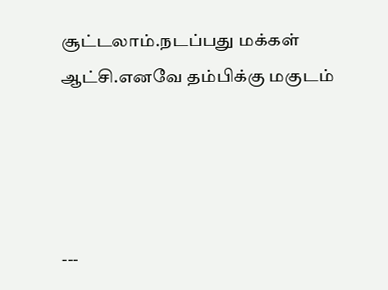சூட்டலாம்.நடப்பது மக்கள் ஆட்சி.எனவே தம்பிக்கு மகுடம்




---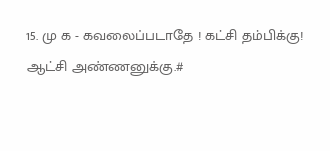15. மு க - கவலைப்படாதே ! கட்சி தம்பிக்கு! ஆட்சி அண்ணனுக்கு.#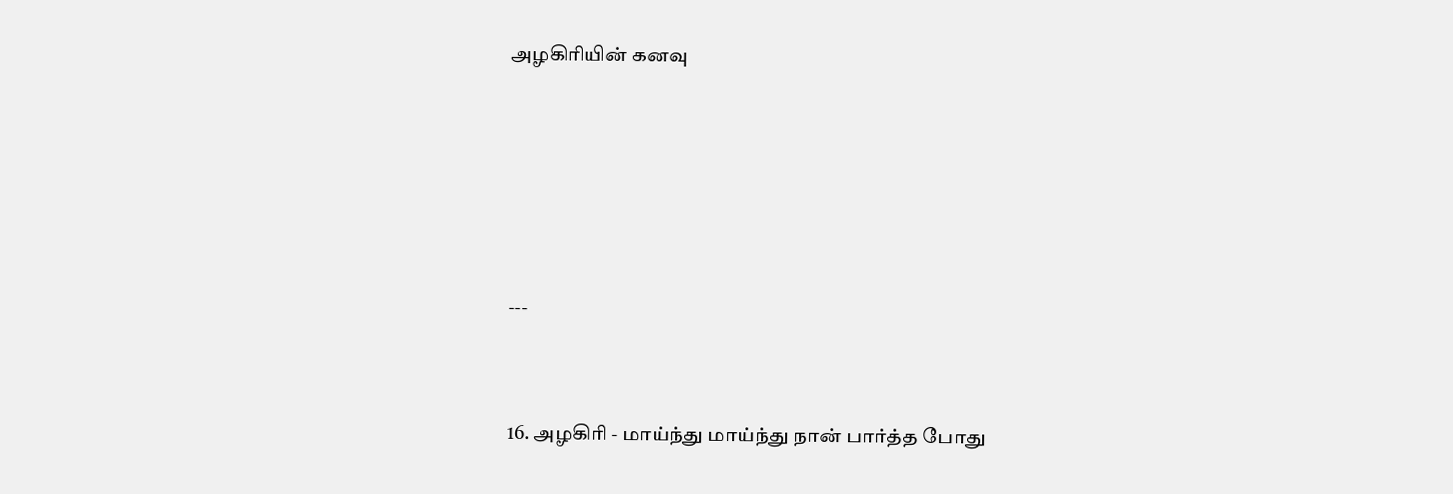அழகிரியின் கனவு





---


16. அழகிரி - மாய்ந்து மாய்ந்து நான் பார்த்த போது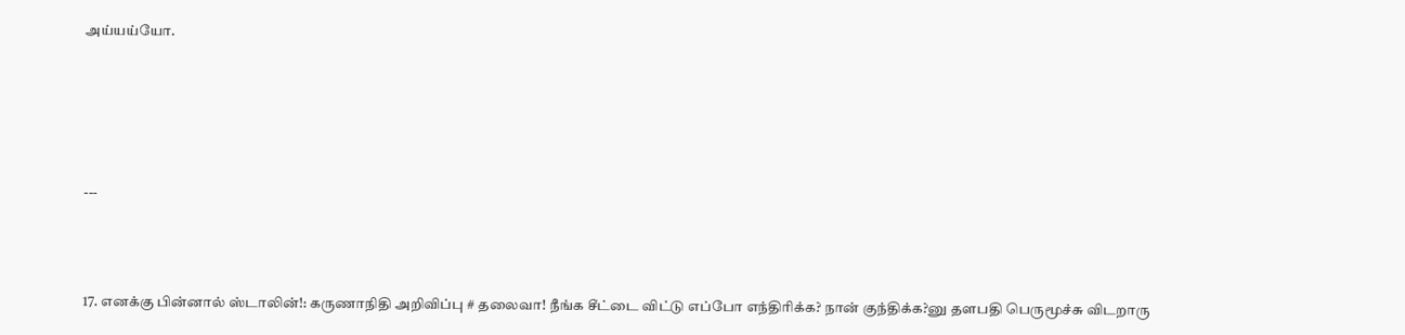அய்யய்யோ.





---



17. எனக்கு பின்னால் ஸ்டாலின்!: கருணாநிதி அறிவிப்பு # தலைவா! நீங்க சீட்டை விட்டு எப்போ எந்திரிக்க? நான் குந்திக்க?னு தளபதி பெருமூச்சு விடறாரு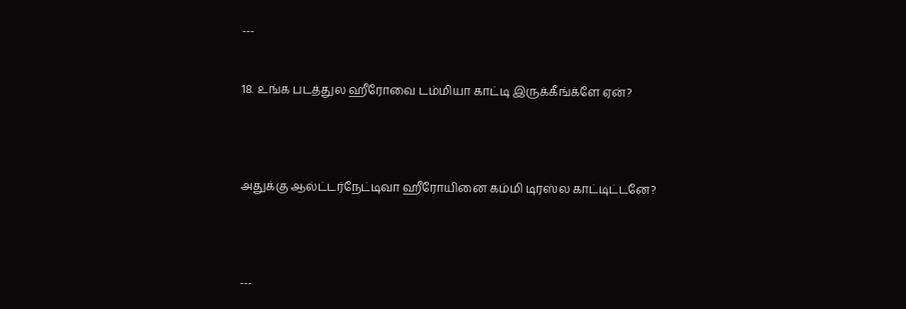---


18. உங்க படத்துல ஹீரோவை டம்மியா காட்டி இருக்கீங்க்ளே ஏன்?




அதுக்கு ஆல்ட்டர்நேட்டிவா ஹீரோயினை கம்மி டிரஸ்ல காட்டிட்டனே?




---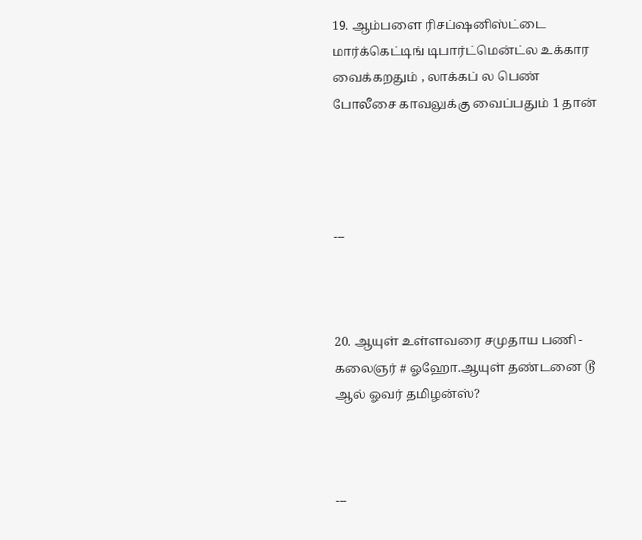19. ஆம்பளை ரிசப்ஷனிஸ்ட்டை மார்க்கெட்டிங் டிபார்ட்மென்ட்ல உக்கார வைக்கறதும் , லாக்கப் ல பெண் போலீசை காவலுக்கு வைப்பதும் 1 தான்




---



20. ஆயுள் உள்ளவரை சமுதாய பணி - கலைஞர் # ஓஹோ.ஆயுள் தண்டனை டூ ஆல் ஓவர் தமிழன்ஸ்?



---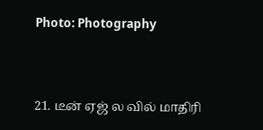Photo: Photography



21. டீன் ஏஜ் ல வில் மாதிரி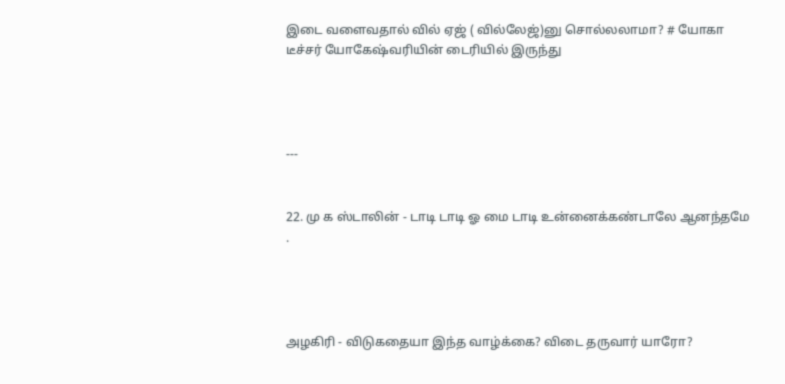இடை வளைவதால் வில் ஏஜ் ( வில்லேஜ்)னு சொல்லலாமா? # யோகா டீச்சர் யோகேஷ்வரியின் டைரியில் இருந்து




---


22. மு க ஸ்டாலின் - டாடி டாடி ஓ மை டாடி உன்னைக்கண்டாலே ஆனந்தமே .




அழகிரி - விடுகதையா இந்த வாழ்க்கை? விடை தருவார் யாரோ?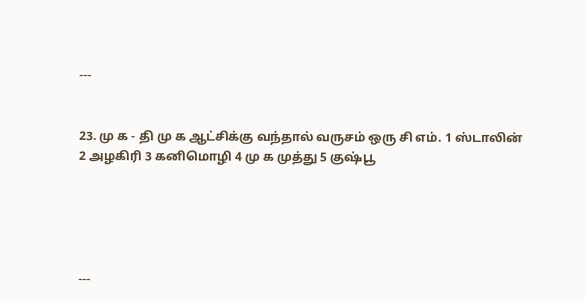---


23. மு க - தி மு க ஆட்சிக்கு வந்தால் வருசம் ஒரு சி எம். 1 ஸ்டாலின் 2 அழகிரி 3 கனிமொழி 4 மு க முத்து 5 குஷ்பூ





---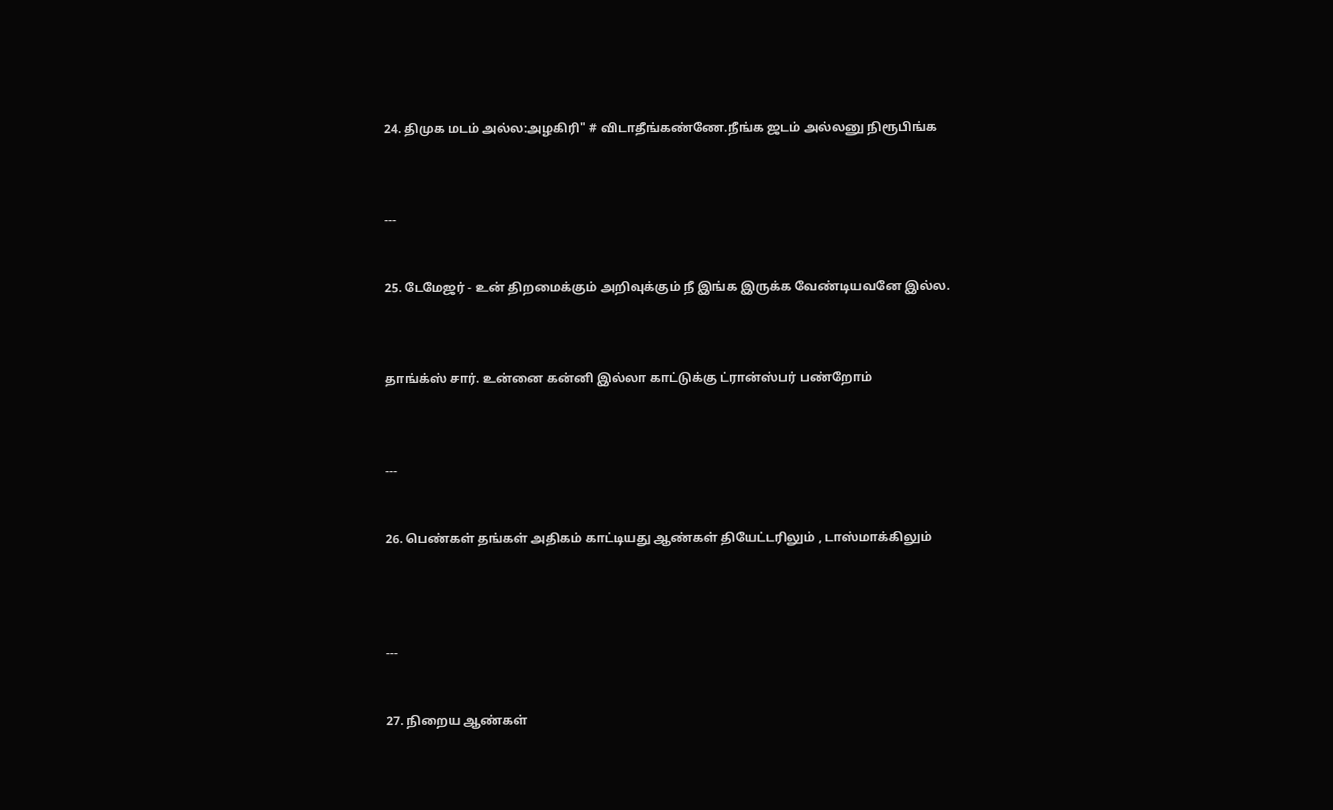24. திமுக மடம் அல்ல:அழகிரி" # விடாதீங்கண்ணே.நீங்க ஜடம் அல்லனு நிரூபிங்க



---


25. டேமேஜர் - உன் திறமைக்கும் அறிவுக்கும் நீ இங்க இருக்க வேண்டியவனே இல்ல.



தாங்க்ஸ் சார். உன்னை கன்னி இல்லா காட்டுக்கு ட்ரான்ஸ்பர் பண்றோம்



---


26. பெண்கள் தங்கள் அதிகம் காட்டியது ஆண்கள் தியேட்டரிலும் , டாஸ்மாக்கிலும்




---


27. நிறைய ஆண்கள்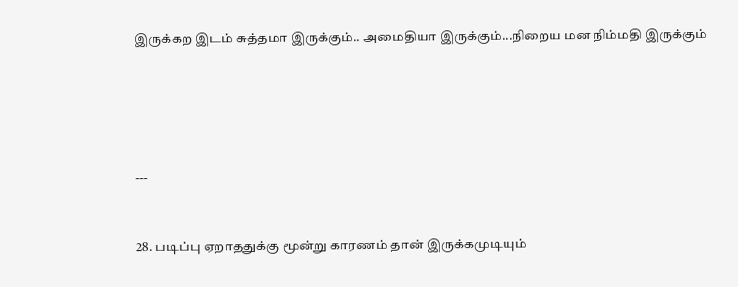இருக்கற இடம் சுத்தமா இருக்கும்.. அமைதியா இருக்கும்...நிறைய மன நிம்மதி இருக்கும்





---


28. படிப்பு ஏறாததுக்கு மூன்று காரணம் தான் இருக்கமுடியும்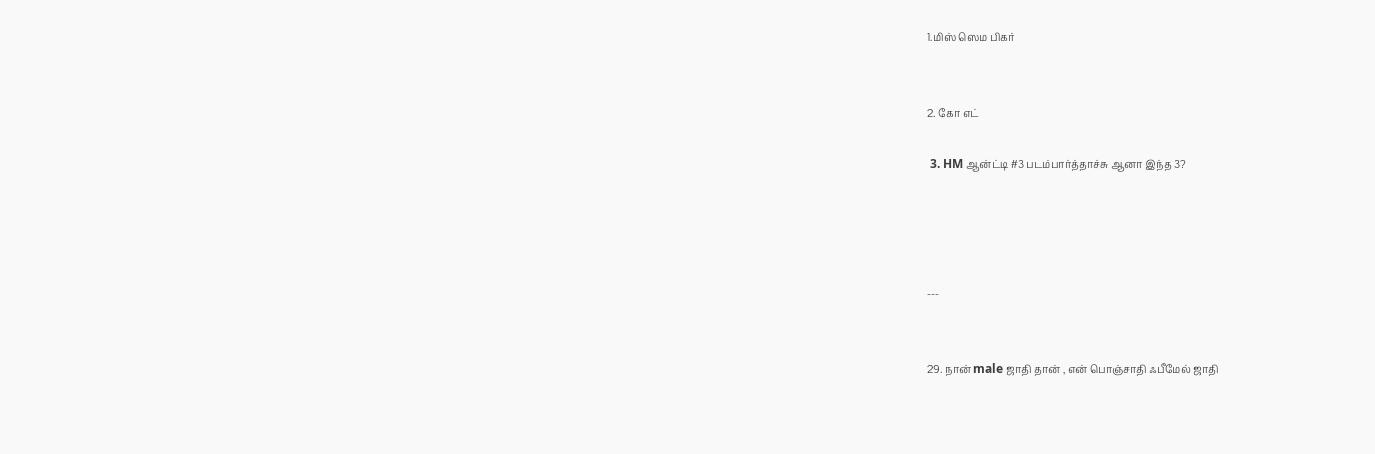1.மிஸ் ஸெம பிகர்


2. கோ எட்

 3. HM ஆன்ட்டி #3 படம்பார்த்தாச்சு ஆனா இந்த 3?




---


29. நான் male ஜாதி தான் , என் பொஞ்சாதி ஃபீமேல் ஜாதி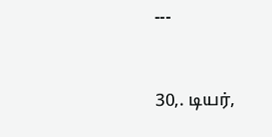---


30,. டியர்,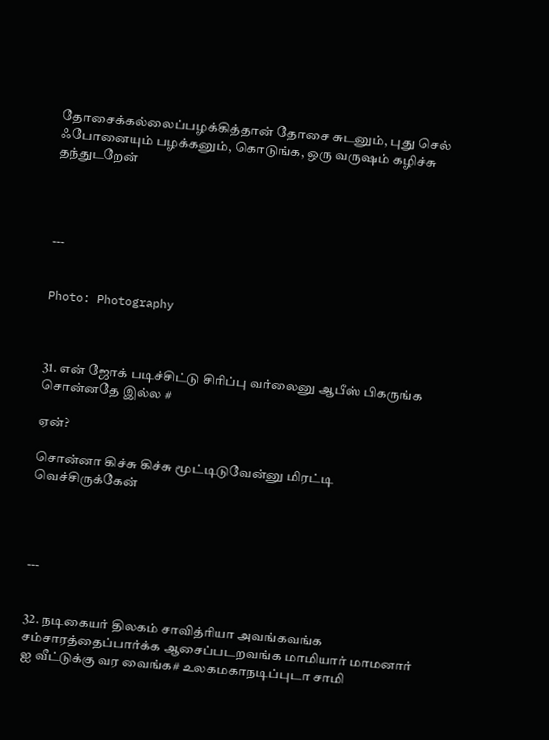தோசைக்கல்லைப்பழக்கித்தான் தோசை சுடனும், புது செல் ஃபோனையும் பழக்கனும், கொடுங்க, ஒரு வருஷம் கழிச்சு தந்துடறேன்




---


Photo: Photography



31. என் ஜோக் படிச்சிட்டு சிரிப்பு வர்லைனு ஆபீஸ் பிகருங்க சொன்னதே இல்ல #

ஏன்?

சொன்னா கிச்சு கிச்சு மூட்டிடுவேன்னு மிரட்டி வெச்சிருக்கேன்




---


32. நடிகையர் திலகம் சாவித்ரியா அவங்கவங்க சம்சாரத்தைப்பார்க்க ஆசைப்படறவங்க மாமியார் மாமனார் ஐ வீட்டுக்கு வர வைங்க# உலகமகாநடிப்புடா சாமி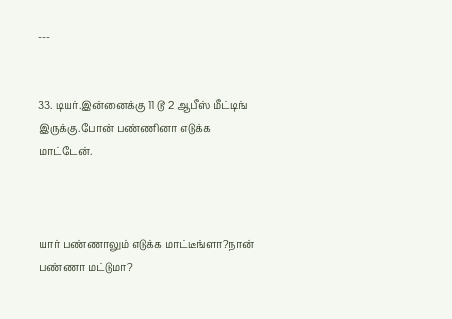---


33. டியர்.இன்னைக்கு 11 டூ 2 ஆபீஸ் மீட்டிங் இருக்கு.போன் பண்ணினா எடுக்க மாட்டேன்.



யார் பண்ணாலும் எடுக்க மாட்டீங்ளா?நான் பண்ணா மட்டுமா?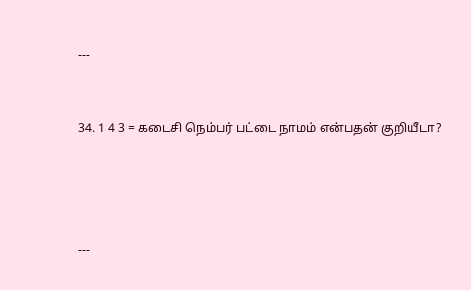---


34. 1 4 3 = கடைசி நெம்பர் பட்டை நாமம் என்பதன் குறியீடா?




---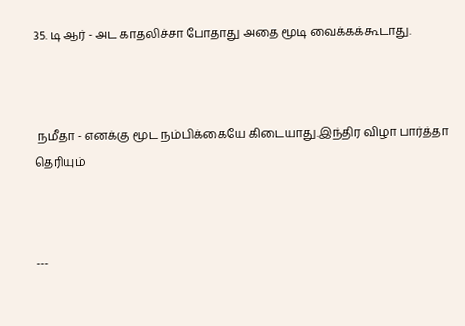35. டி ஆர் - அட காதலிச்சா போதாது அதை மூடி வைக்கக்கூடாது.



 நமீதா - எனக்கு மூட நம்பிக்கையே கிடையாது.இந்திர விழா பார்த்தா தெரியும்



---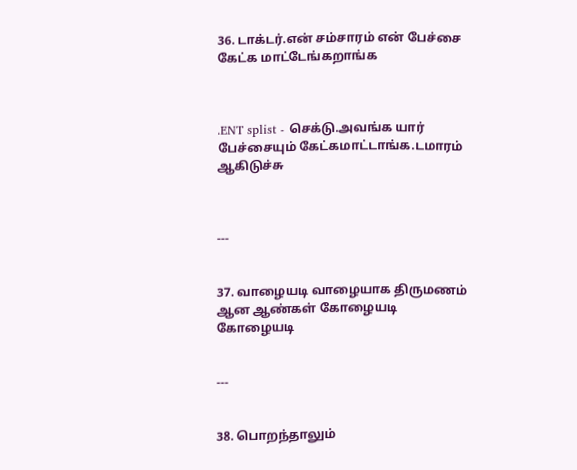36. டாக்டர்.என் சம்சாரம் என் பேச்சை கேட்க மாட்டேங்கறாங்க



.ENT splist - செக்டு.அவங்க யார் பேச்சையும் கேட்கமாட்டாங்க.டமாரம் ஆகிடுச்சு



---


37. வாழையடி வாழையாக திருமணம் ஆன ஆண்கள் கோழையடி கோழையடி


---


38. பொறந்தாலும்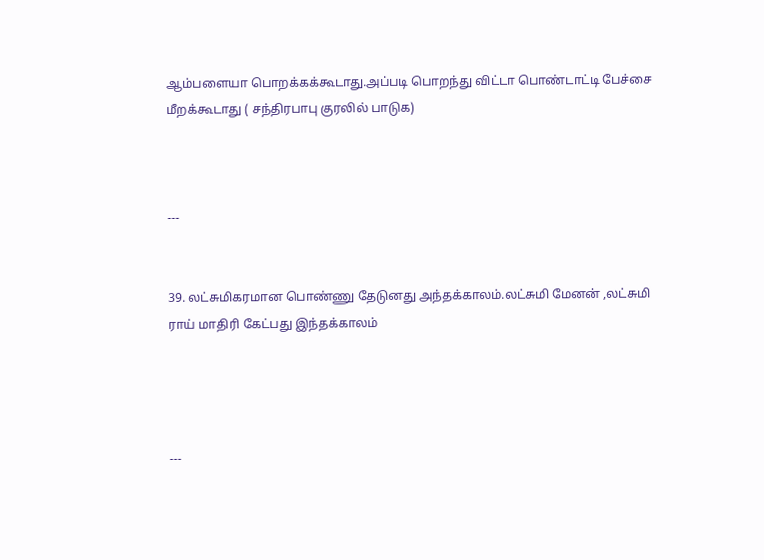ஆம்பளையா பொறக்கக்கூடாது.அப்படி பொறந்து விட்டா பொண்டாட்டி பேச்சை மீறக்கூடாது ( சந்திரபாபு குரலில் பாடுக)



---


39. லட்சுமிகரமான பொண்ணு தேடுனது அந்தக்காலம்.லட்சுமி மேனன் ,லட்சுமி ராய் மாதிரி கேட்பது இந்தக்காலம்




---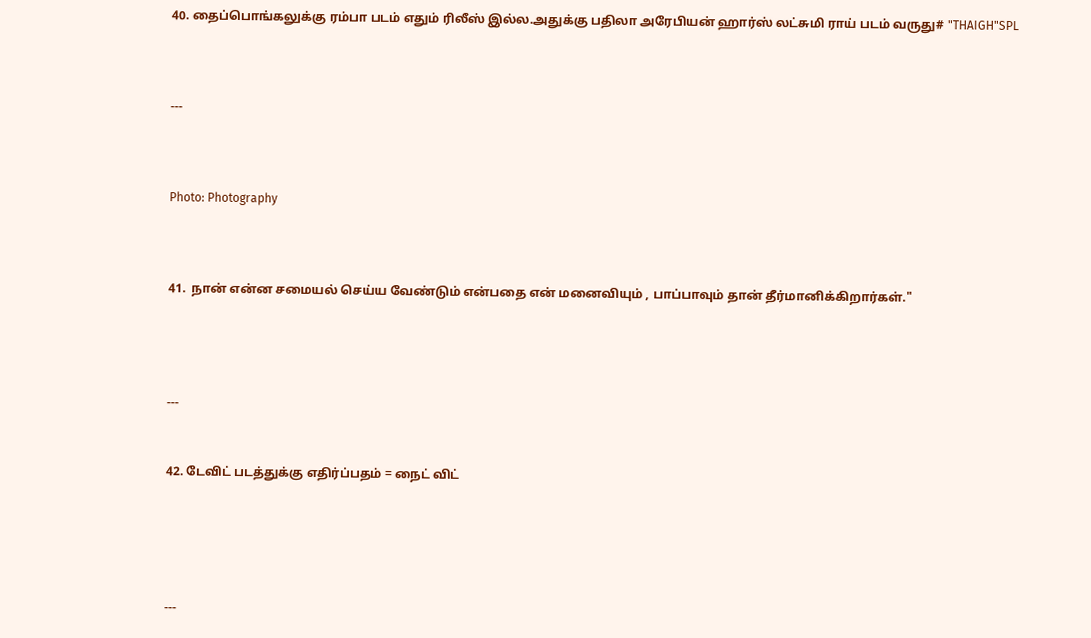40. தைப்பொங்கலுக்கு ரம்பா படம் எதும் ரிலீஸ் இல்ல.அதுக்கு பதிலா அரேபியன் ஹார்ஸ் லட்சுமி ராய் படம் வருது# "THAIGH"SPL



---



Photo: Photography



41.  நான் என்ன சமையல் செய்ய வேண்டும் என்பதை என் மனைவியும் , பாப்பாவும் தான் தீர்மானிக்கிறார்கள்."




---


42. டேவிட் படத்துக்கு எதிர்ப்பதம் = நைட் விட்





---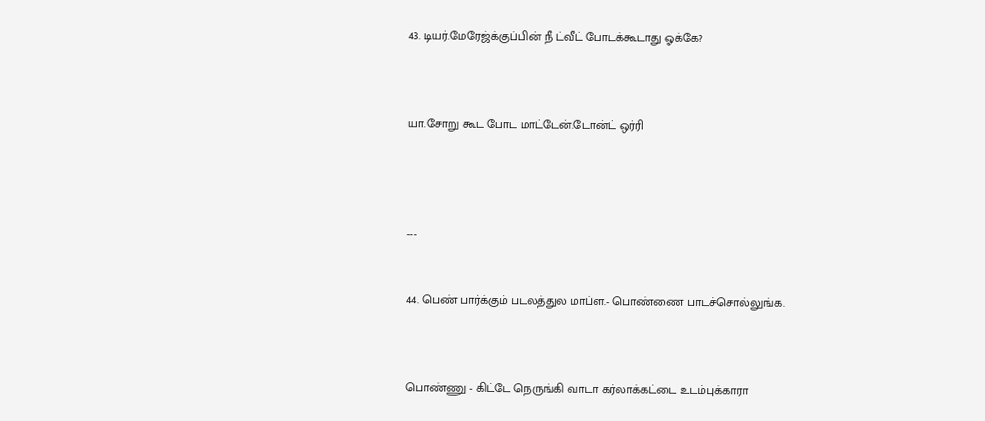43. டியர்.மேரேஜ்க்குப்பின் நீ ட்வீட் போடக்கூடாது ஓக்கே?



யா.சோறு கூட போட மாட்டேன்.டோன்ட் ஒர்ரி




---


44. பெண் பார்க்கும் படலத்துல மாப்ள.- பொண்ணை பாடச்சொல்லுங்க.



பொண்ணு - கிட்டே நெருங்கி வாடா கர்லாக்கட்டை உடம்புக்காரா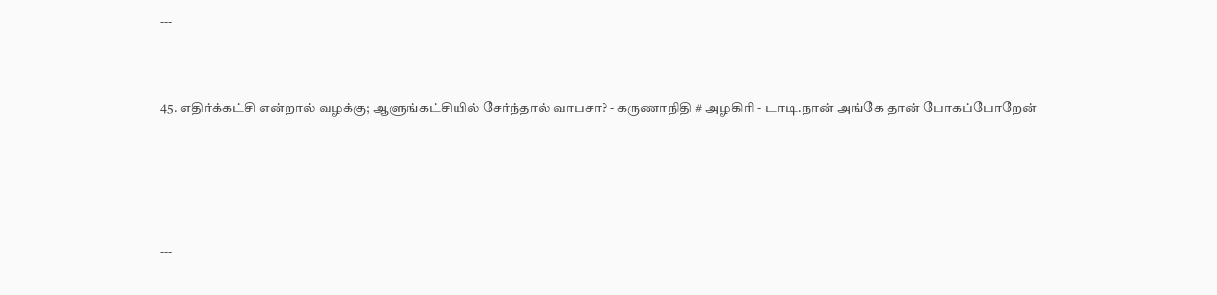---


45. எதிர்க்கட்சி என்றால் வழக்கு; ஆளுங்கட்சியில் சேர்ந்தால் வாபசா? - கருணாநிதி # அழகிரி - டாடி.நான் அங்கே தான் போகப்போறேன்




---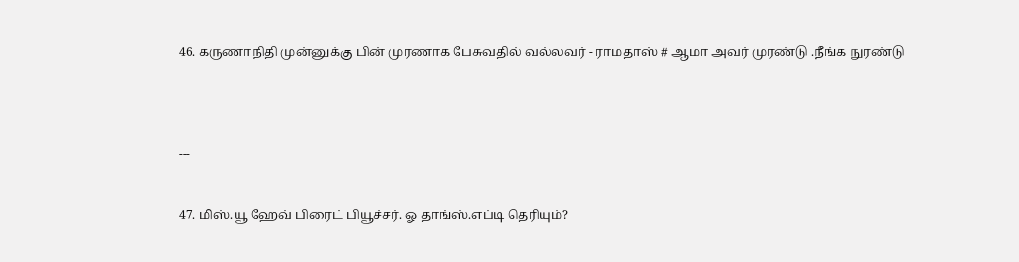46. கருணாநிதி முன்னுக்கு பின் முரணாக பேசுவதில் வல்லவர் - ராமதாஸ் # ஆமா அவர் முரண்டு .நீங்க நுரண்டு




---


47. மிஸ்.யூ ஹேவ் பிரைட் பியூச்சர். ஓ தாங்ஸ்.எப்டி தெரியும்?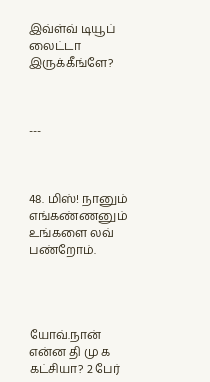இவ்ள்வ் டியூப் லைட்டா இருக்கீங்ளே?



---



48. மிஸ்! நானும் எங்கண்ணனும் உங்களை லவ் பண்றோம்.




யோவ்.நான் என்ன தி மு க கட்சியா? 2 பேர்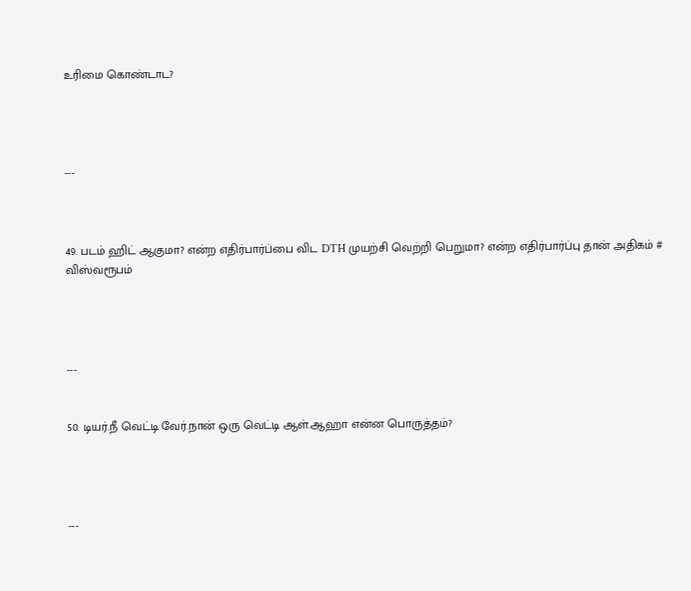உரிமை கொண்டாட?




---



49. படம் ஹிட் ஆகுமா? என்ற எதிர்பார்ப்பை விட DTH முயற்சி வெற்றி பெறுமா? என்ற எதிர்பார்ப்பு தான் அதிகம் # விஸ்வரூபம்




---


50. டியர்.நீ வெட்டி வேர்.நான் ஒரு வெட்டி ஆள்.ஆஹா என்ன பொருத்தம்?




---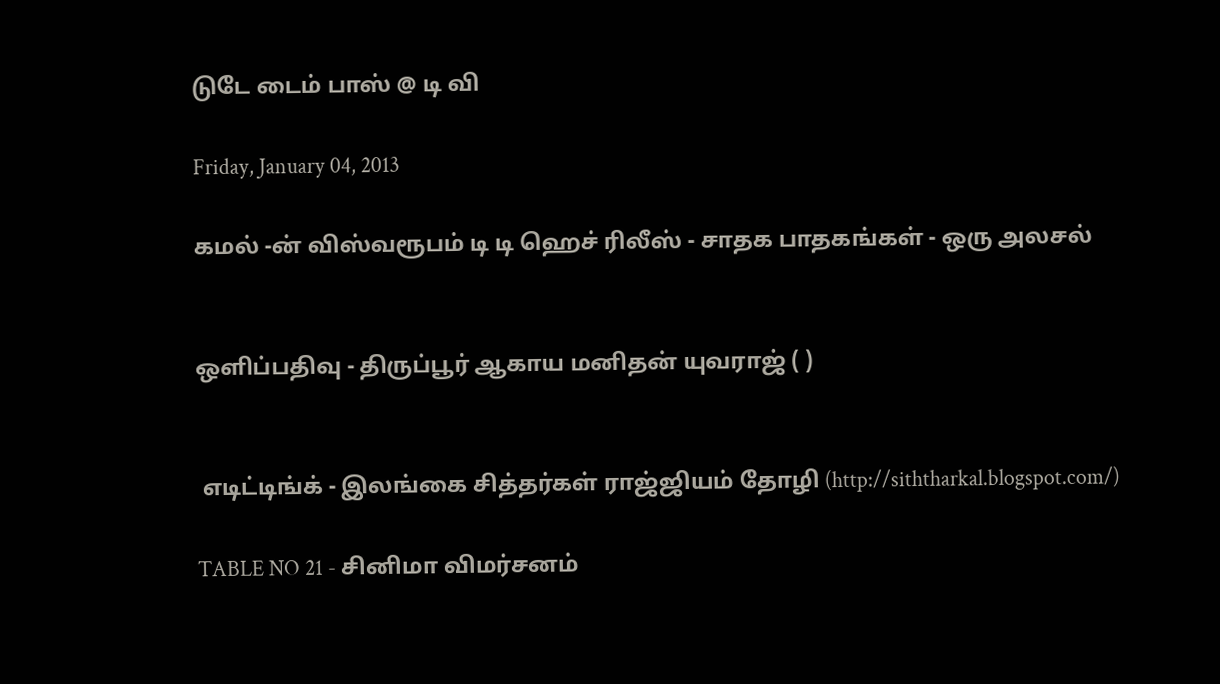டுடே டைம் பாஸ் @ டி வி

Friday, January 04, 2013

கமல் -ன் விஸ்வரூபம் டி டி ஹெச் ரிலீஸ் - சாதக பாதகங்கள் - ஒரு அலசல்


ஒளிப்பதிவு - திருப்பூர் ஆகாய மனிதன் யுவராஜ் ( )


 எடிட்டிங்க் - இலங்கை சித்தர்கள் ராஜ்ஜியம் தோழி (http://siththarkal.blogspot.com/)

TABLE NO 21 - சினிமா விமர்சனம்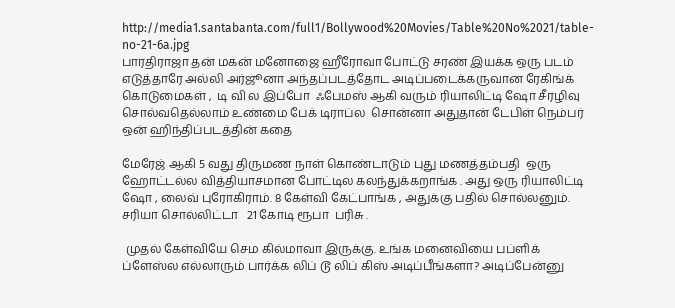http://media1.santabanta.com/full1/Bollywood%20Movies/Table%20No%2021/table-no-21-6a.jpg
பாரதிராஜா தன் மகன் மனோஜை ஹீரோவா போட்டு சரண் இயக்க ஒரு படம் எடுத்தாரே அல்லி அர்ஜூனா அந்தப்படத்தோட அடிப்படைக்கருவான ரேகிங்க் கொடுமைகள் ,  டி வி ல இப்போ  ஃபேமஸ் ஆகி வரும் ரியாலிட்டி ஷோ சீரழிவு சொல்வதெல்லாம் உண்மை பேக் டிராப்ல  சொன்னா அதுதான் டேபிள் நெம்பர் ஒன் ஹிந்திப்படத்தின் கதை

மேரேஜ் ஆகி 5 வது திருமண நாள் கொண்டாடும் புது மணத்தம்பதி  ஒரு ஹோட்டல்ல வித்தியாசமான போட்டில கலந்துக்கறாங்க . அது ஒரு ரியாலிட்டி ஷோ , லைவ் புரோகிராம். 8 கேள்வி கேட்பாங்க , அதுக்கு பதில் சொல்லனும். சரியா சொல்லிட்டா   21 கோடி ரூபா  பரிசு .

 முதல் கேள்வியே செம கில்மாவா இருக்கு. உங்க மனைவியை பப்ளிக் ப்ளேஸ்ல எல்லாரும் பார்க்க லிப் டூ லிப் கிஸ் அடிப்பீங்களா? அடிப்பேன்னு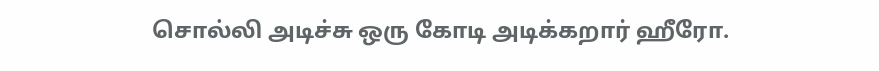சொல்லி அடிச்சு ஒரு கோடி அடிக்கறார் ஹீரோ.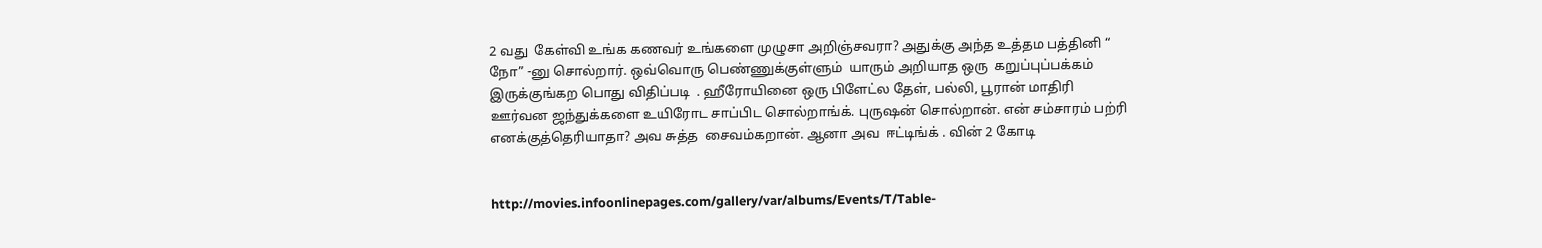2 வது  கேள்வி உங்க கணவர் உங்களை முழுசா அறிஞ்சவரா? அதுக்கு அந்த உத்தம பத்தினி “ நோ” -னு சொல்றார். ஒவ்வொரு பெண்ணுக்குள்ளும்  யாரும் அறியாத ஒரு  கறுப்புப்பக்கம் இருக்குங்கற பொது விதிப்படி  . ஹீரோயினை ஒரு பிளேட்ல தேள், பல்லி, பூரான் மாதிரி ஊர்வன ஜந்துக்களை உயிரோட சாப்பிட சொல்றாங்க். புருஷன் சொல்றான். என் சம்சாரம் பற்ரி எனக்குத்தெரியாதா? அவ சுத்த  சைவம்கறான். ஆனா அவ  ஈட்டிங்க் . வின் 2 கோடி


http://movies.infoonlinepages.com/gallery/var/albums/Events/T/Table-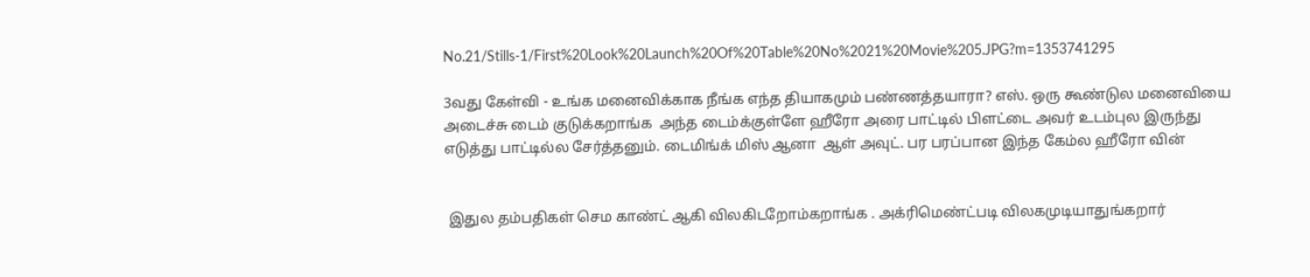No.21/Stills-1/First%20Look%20Launch%20Of%20Table%20No%2021%20Movie%205.JPG?m=1353741295

3வது கேள்வி - உங்க மனைவிக்காக நீங்க எந்த தியாகமும் பண்ணத்தயாரா? எஸ். ஒரு கூண்டுல மனைவியை அடைச்சு டைம் குடுக்கறாங்க  அந்த டைம்க்குள்ளே ஹீரோ அரை பாட்டில் பிளட்டை அவர் உடம்புல இருந்து எடுத்து பாட்டில்ல சேர்த்தனும். டைமிங்க் மிஸ் ஆனா  ஆள் அவுட். பர பரப்பான இந்த கேம்ல ஹீரோ வின்


 இதுல தம்பதிகள் செம காண்ட் ஆகி விலகிடறோம்கறாங்க . அக்ரிமெண்ட்படி விலகமுடியாதுங்கறார்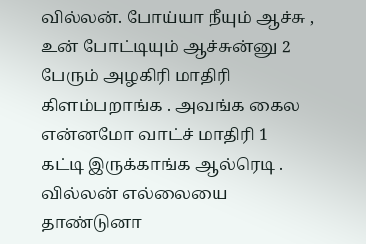வில்லன். போய்யா நீயும் ஆச்சு , உன் போட்டியும் ஆச்சுன்னு 2 பேரும் அழகிரி மாதிரி கிளம்பறாங்க . அவங்க கைல  என்னமோ வாட்ச் மாதிரி 1 கட்டி இருக்காங்க ஆல்ரெடி . வில்லன் எல்லையை தாண்டுனா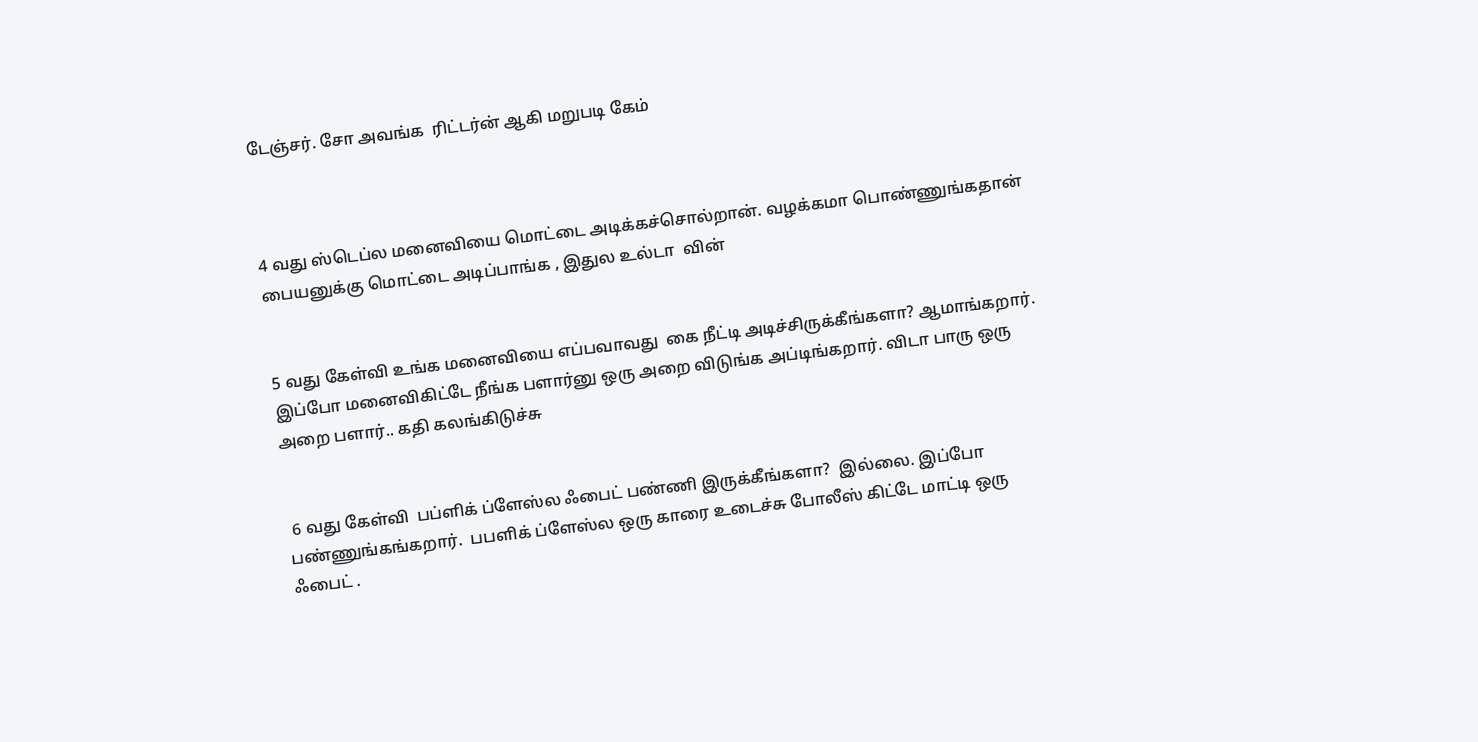டேஞ்சர். சோ அவங்க  ரிட்டர்ன் ஆகி மறுபடி கேம்



4 வது ஸ்டெப்ல மனைவியை மொட்டை அடிக்கச்சொல்றான். வழக்கமா பொண்ணுங்கதான் பையனுக்கு மொட்டை அடிப்பாங்க , இதுல உல்டா  வின்


5 வது கேள்வி உங்க மனைவியை எப்பவாவது  கை நீட்டி அடிச்சிருக்கீங்களா? ஆமாங்கறார். இப்போ மனைவிகிட்டே நீங்க பளார்னு ஒரு அறை விடுங்க அப்டிங்கறார். விடா பாரு ஒரு அறை பளார்.. கதி கலங்கிடுச்சு


 6 வது கேள்வி  பப்ளிக் ப்ளேஸ்ல ஃபைட் பண்ணி இருக்கீங்களா?  இல்லை. இப்போ பண்ணுங்கங்கறார்.  பபளிக் ப்ளேஸ்ல ஒரு காரை உடைச்சு போலீஸ் கிட்டே மாட்டி ஒரு ஃபைட் .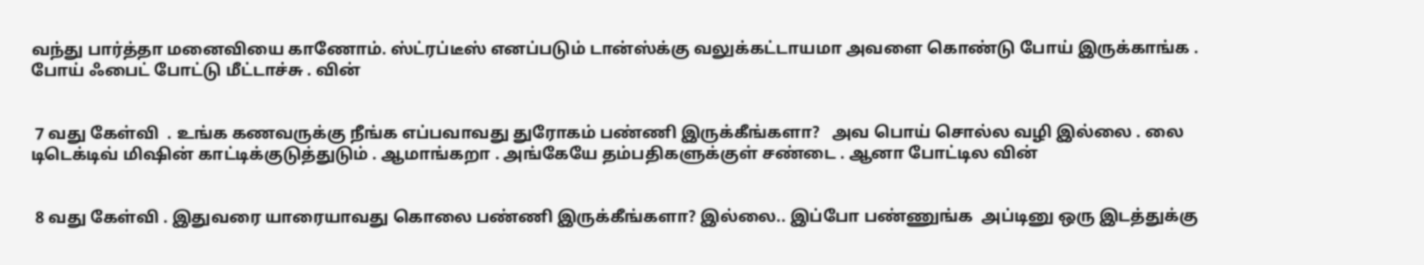வந்து பார்த்தா மனைவியை காணோம். ஸ்ட்ரப்டீஸ் எனப்படும் டான்ஸ்க்கு வலுக்கட்டாயமா அவளை கொண்டு போய் இருக்காங்க . போய் ஃபைட் போட்டு மீட்டாச்சு . வின்


 7 வது கேள்வி  . உங்க கணவருக்கு நீங்க எப்பவாவது துரோகம் பண்ணி இருக்கீங்களா?   அவ பொய் சொல்ல வழி இல்லை . லை டிடெக்டிவ் மிஷின் காட்டிக்குடுத்துடும் . ஆமாங்கறா . அங்கேயே தம்பதிகளுக்குள் சண்டை . ஆனா போட்டில வின்


 8 வது கேள்வி . இதுவரை யாரையாவது கொலை பண்ணி இருக்கீங்களா? இல்லை.. இப்போ பண்ணுங்க  அப்டினு ஒரு இடத்துக்கு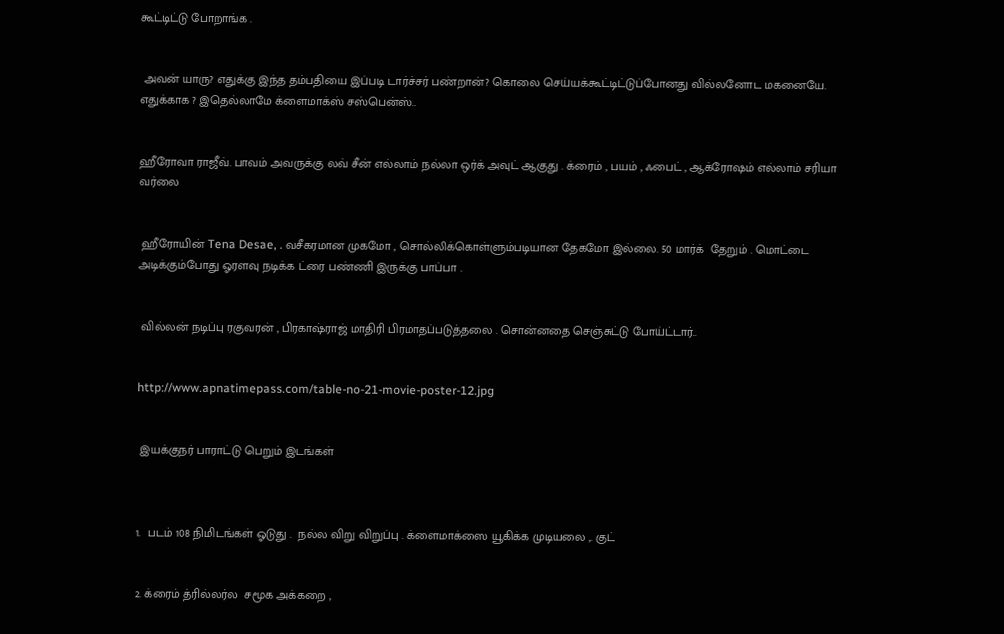கூட்டிட்டு போறாங்க .


 அவன் யாரு? எதுக்கு இந்த தம்பதியை இப்படி டார்ச்சர் பண்றான்? கொலை செய்யக்கூட்டிட்டுப்போனது வில்லனோட மகனையே. எதுக்காக ? இதெல்லாமே க்ளைமாக்ஸ் சஸ்பென்ஸ்..


ஹீரோவா ராஜீவ். பாவம் அவருக்கு லவ் சீன் எல்லாம் நல்லா ஒர்க் அவுட் ஆகுது . க்ரைம் , பயம் , ஃபைட் , ஆக்ரோஷம் எல்லாம் சரியா வர்லை


 ஹீரோயின் Tena Desae, . வசீகரமான முகமோ , சொல்லிக்கொள்ளும்படியான தேகமோ இல்லை. 50 மார்க்  தேறும் . மொட்டை அடிக்கும்போது ஓரளவு நடிக்க ட்ரை பண்ணி இருக்கு பாப்பா .


 வில்லன் நடிப்பு ரகுவரன் , பிரகாஷ்ராஜ் மாதிரி பிரமாதப்படுத்தலை . சொன்னதை செஞ்சுட்டு போய்ட்டார்..


http://www.apnatimepass.com/table-no-21-movie-poster-12.jpg


 இயக்குநர் பாராட்டு பெறும் இடங்கள்



1.  படம் 108 நிமிடங்கள் ஓடுது .  நல்ல விறு விறுப்பு . க்ளைமாக்ஸை யூகிக்க முடியலை ,. குட்


2. க்ரைம் த்ரில்லர்ல  சமூக அக்கறை ,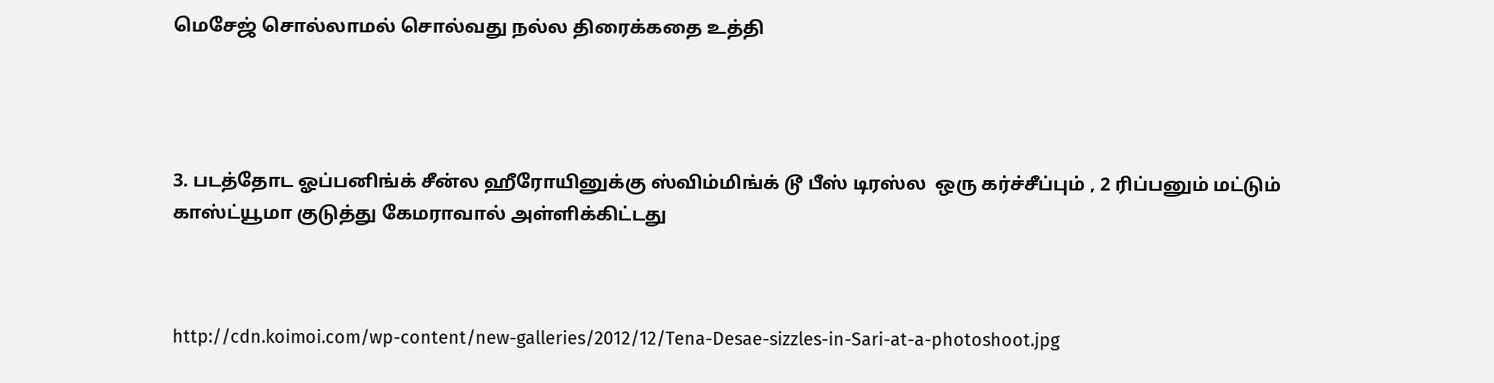மெசேஜ் சொல்லாமல் சொல்வது நல்ல திரைக்கதை உத்தி




3. படத்தோட ஓப்பனிங்க் சீன்ல ஹீரோயினுக்கு ஸ்விம்மிங்க் டூ பீஸ் டிரஸ்ல  ஒரு கர்ச்சீப்பும் , 2 ரிப்பனும் மட்டும் காஸ்ட்யூமா குடுத்து கேமராவால் அள்ளிக்கிட்டது



http://cdn.koimoi.com/wp-content/new-galleries/2012/12/Tena-Desae-sizzles-in-Sari-at-a-photoshoot.jpg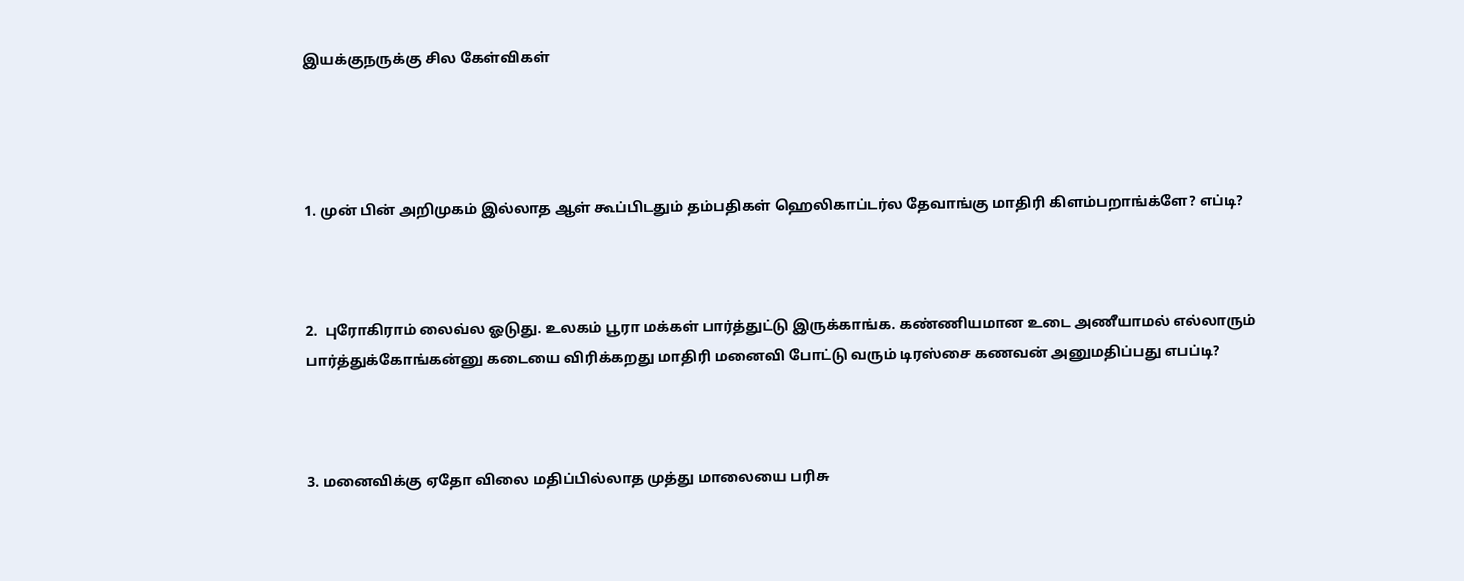இயக்குநருக்கு சில கேள்விகள்




1. முன் பின் அறிமுகம் இல்லாத ஆள் கூப்பிடதும் தம்பதிகள் ஹெலிகாப்டர்ல தேவாங்கு மாதிரி கிளம்பறாங்க்ளே? எப்டி?



2.  புரோகிராம் லைவ்ல ஓடுது. உலகம் பூரா மக்கள் பார்த்துட்டு இருக்காங்க. கண்ணியமான உடை அணீயாமல் எல்லாரும் பார்த்துக்கோங்கன்னு கடையை விரிக்கறது மாதிரி மனைவி போட்டு வரும் டிரஸ்சை கணவன் அனுமதிப்பது எபப்டி?



3. மனைவிக்கு ஏதோ விலை மதிப்பில்லாத முத்து மாலையை பரிசு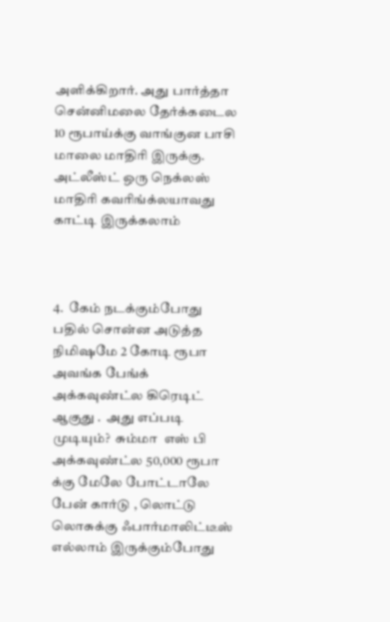அளிக்கிறார். அது பார்த்தா  சென்னிமலை தேர்க்கடைல 10 ரூபாய்க்கு வாங்குன பாசி மாலை மாதிரி இருக்கு. அட்லீஸ்ட் ஒரு நெக்லஸ் மாதிரி கவரிங்க்லயாவது காட்டி இருக்கலாம்



4.  கேம் நடக்கும்போது பதில் சொன்ன அடுத்த நிமிஷமே 2 கோடி ரூபா அவங்க பேங்க் அக்கவுண்ட்ல கிரெடிட் ஆகுது .  அது எப்படி முடியும்?  சும்மா  எஸ் பி  அக்கவுண்ட்ல 50,000 ரூபா க்கு மேலே போட்டாலே பேன் கார்டு , லொட்டு  லொசுக்கு ஃபார்மாலிட்டீஸ் எல்லாம் இருக்கும்போது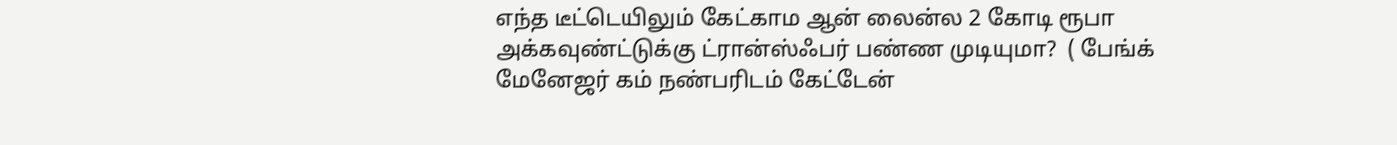எந்த டீட்டெயிலும் கேட்காம ஆன் லைன்ல 2 கோடி ரூபா அக்கவுண்ட்டுக்கு ட்ரான்ஸ்ஃபர் பண்ண முடியுமா?  ( பேங்க் மேனேஜர் கம் நண்பரிடம் கேட்டேன்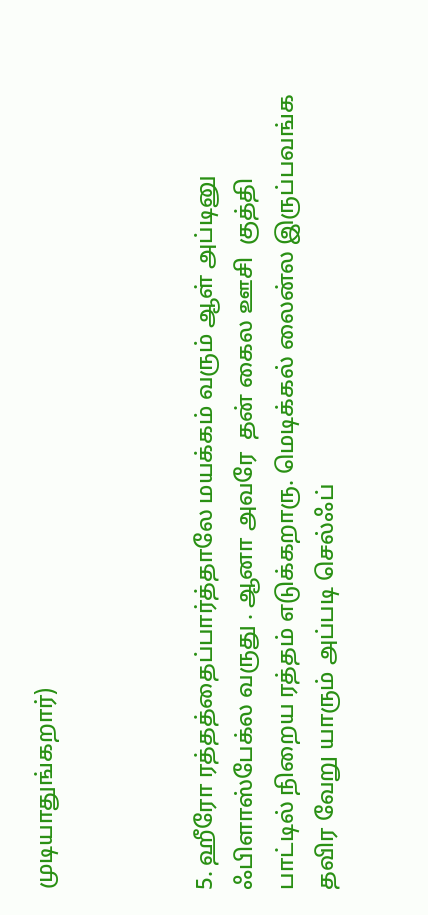முடியாதுங்கறார்)



5. ஹீரோ ரத்தத்தைப்பார்த்தாலே மயக்கம் வரும் ஆள் அப்டினு ஃபிளாஸ்பேக்ல வருது . ஆனா அவரே  தன் கைல ஊசி  குத்தி பாட்டில் நிறைய ரத்தம் எடுக்கறாரு. மெடிக்கல் லைன்ல இருப்பவங்க தவிர வேறு யாரும் அப்படி செல்ஃப்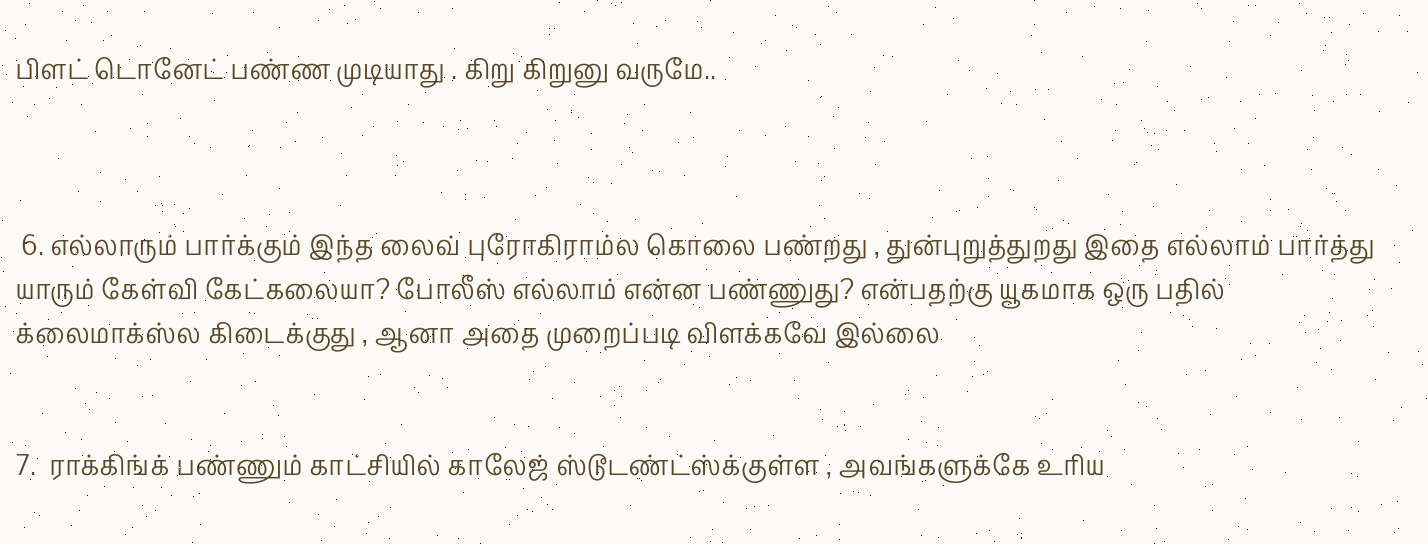பிளட் டொனேட் பண்ண முடியாது . கிறு கிறுனு வருமே..



 6. எல்லாரும் பார்க்கும் இந்த லைவ் புரோகிராம்ல கொலை பண்றது , துன்புறுத்துறது இதை எல்லாம் பார்த்து யாரும் கேள்வி கேட்கலையா? போலீஸ் எல்லாம் என்ன பண்ணுது? என்பதற்கு யூகமாக ஒரு பதில் க்லைமாக்ஸ்ல கிடைக்குது , ஆனா அதை முறைப்படி விளக்கவே இல்லை


7.  ராக்கிங்க் பண்ணும் காட்சியில் காலேஜ் ஸ்டூடண்ட்ஸ்க்குள்ள , அவங்களுக்கே உரிய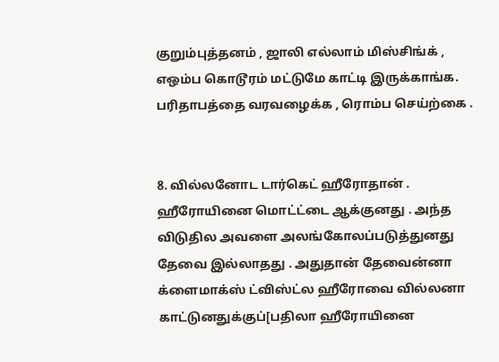குறும்புத்தனம் , ஜாலி எல்லாம் மிஸ்சிங்க் , எஒம்ப கொடூரம் மட்டுமே காட்டி இருக்காங்க. பரிதாபத்தை வரவழைக்க , ரொம்ப செய்ற்கை .


8. வில்லனோட டார்கெட் ஹீரோதான் . ஹீரோயினை மொட்ட்டை ஆக்குனது . அந்த விடுதில அவளை அலங்கோலப்படுத்துனது தேவை இல்லாதது . அதுதான் தேவைன்னா க்ளைமாக்ஸ் ட்விஸ்ட்ல ஹீரோவை வில்லனா காட்டுனதுக்குப்[பதிலா ஹீரோயினை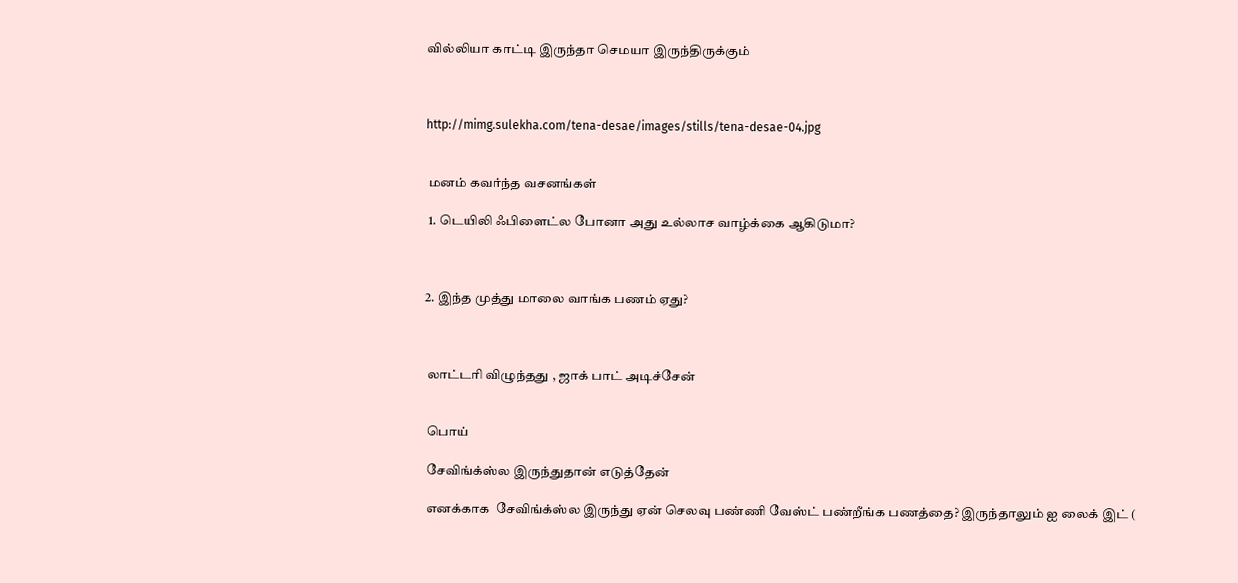வில்லியா காட்டி இருந்தா செமயா இருந்திருக்கும்



http://mimg.sulekha.com/tena-desae/images/stills/tena-desae-04.jpg


 மனம் கவர்ந்த வசனங்கள்

 1. டெயிலி ஃபிளைட்ல போனா அது உல்லாச வாழ்க்கை ஆகிடுமா?



2. இந்த முத்து மாலை வாங்க பணம் ஏது?



 லாட்டரி விழுந்தது , ஜாக் பாட் அடிச்சேன்


 பொய்

 சேவிங்க்ஸ்ல இருந்துதான் எடுத்தேன்

 எனக்காக  சேவிங்க்ஸ்ல இருந்து ஏன் செலவு பண்ணி வேஸ்ட் பண்றீங்க பணத்தை? இருந்தாலும் ஐ லைக் இட் (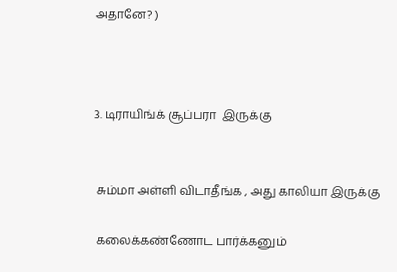அதானே? )



3. டிராயிங்க் சூப்பரா  இருக்கு


 சும்மா அள்ளி விடாதீங்க , அது காலியா இருக்கு

 கலைக்கண்ணோட பார்க்கனும்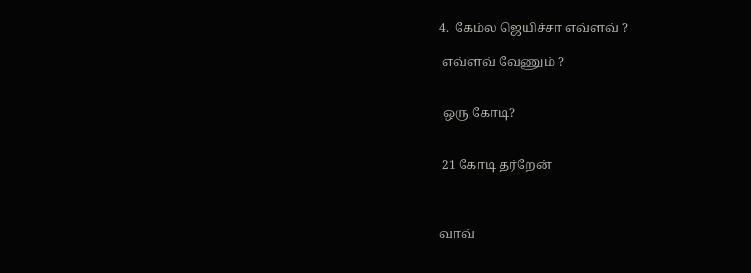4.  கேம்ல ஜெயிச்சா எவ்ளவ் ?

 எவ்ளவ் வேணும் ?


 ஒரு கோடி?


 21 கோடி தர்றேன்



வாவ்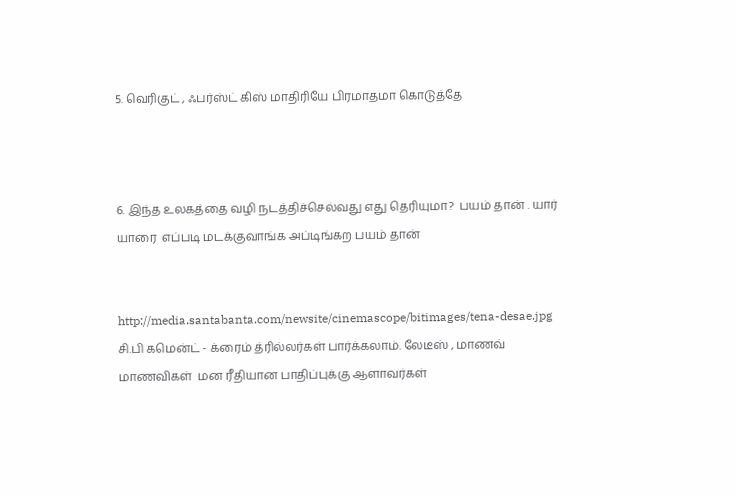5. வெரிகுட் , ஃபர்ஸ்ட் கிஸ் மாதிரியே பிரமாதமா கொடுத்தே



6. இந்த உலகத்தை வழி நடத்திச்செல்வது எது தெரியுமா?  பயம் தான் . யார் யாரை  எப்படி மடக்குவாங்க அப்டிங்கற பயம் தான்


http://media.santabanta.com/newsite/cinemascope/bitimages/tena-desae.jpg
சி.பி கமென்ட் - க்ரைம் த்ரில்லர்கள் பார்க்கலாம். லேடீஸ் , மாணவ் மாணவிகள்  மன ரீதியான பாதிப்புக்கு ஆளாவர்கள்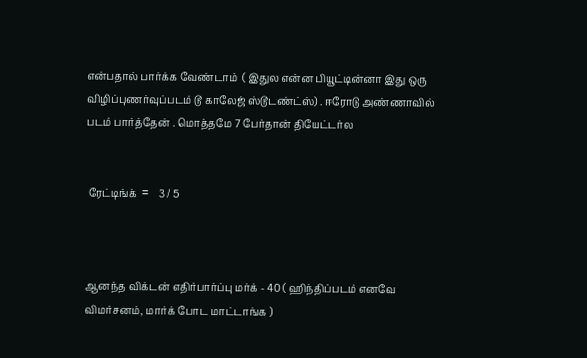என்பதால் பார்க்க வேண்டாம்  ( இதுல என்ன பியூட்டின்னா இது ஒரு விழிப்புணர்வுப்படம் டூ காலேஜ் ஸ்டூடண்ட்ஸ்) . ஈரோடு அண்ணாவில் படம் பார்த்தேன் . மொத்தமே 7 பேர்தான் தியேட்டர்ல


 ரேட்டிங்க்  =    3 / 5



ஆனந்த விக்டன் எதிர்பார்ப்பு மர்க் - 40 ( ஹிந்திப்படம் எனவே விமர்சனம், மார்க் போட மாட்டாங்க )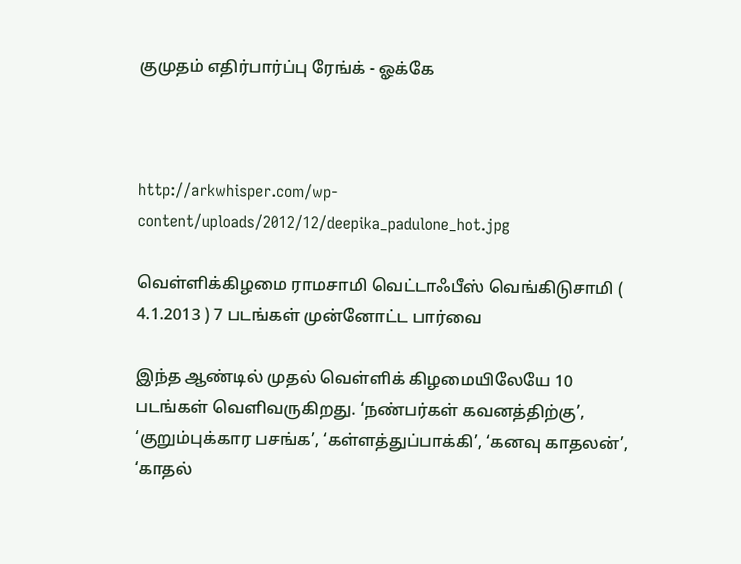குமுதம் எதிர்பார்ப்பு ரேங்க் - ஓக்கே



http://arkwhisper.com/wp-content/uploads/2012/12/deepika_padulone_hot.jpg

வெள்ளிக்கிழமை ராமசாமி வெட்டாஃபீஸ் வெங்கிடுசாமி ( 4.1.2013 ) 7 படங்கள் முன்னோட்ட பார்வை

இந்த ஆண்டில் முதல் வெள்ளிக் கிழமையிலேயே 10 படங்கள் வெளிவருகிறது. ‘நண்பர்கள் கவனத்திற்கு’, ‘குறும்புக்கார பசங்க’, ‘கள்ளத்துப்பாக்கி’, ‘கனவு காதலன்’, ‘காதல்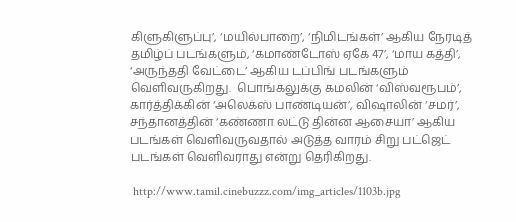கிளுகிளுப்பு’, ‘மயில்பாறை’, ‘நிமிடங்கள்’ ஆகிய நேரடித் தமிழ்ப் படங்களும், ‘கமாண்டோஸ் ஏகே 47’, ‘மாய கத்தி’, ‘அருந்ததி வேட்டை’ ஆகிய டப்பிங் படங்களும் வெளிவருகிறது.  பொங்கலுக்கு கமலின் ‘விஸ்வரூபம்’, கார்த்திக்கின் ‘அலெக்ஸ் பாண்டியன்’, விஷாலின் ‘சமர்’, சந்தானத்தின் ‘கண்ணா லட்டு தின்ன ஆசையா’ ஆகிய படங்கள் வெளிவருவதால் அடுத்த வாரம் சிறு பட்ஜெட் படங்கள் வெளிவராது என்று தெரிகிறது.

 http://www.tamil.cinebuzzz.com/img_articles/1103b.jpg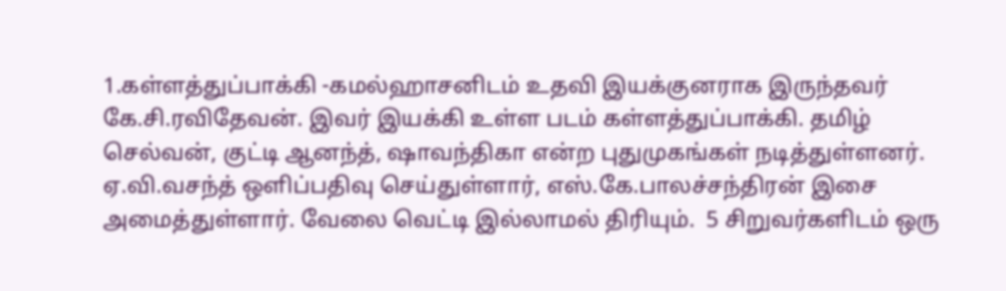1.கள்ளத்துப்பாக்கி -கமல்ஹாசனிடம் உதவி இயக்குனராக இருந்தவர் கே.சி.ரவிதேவன். இவர் இயக்கி உள்ள படம் கள்ளத்துப்பாக்கி. தமிழ் செல்வன், குட்டி ஆனந்த், ஷாவந்திகா என்ற புதுமுகங்கள் நடித்துள்ளனர். ஏ.வி.வசந்த் ஒளிப்பதிவு செய்துள்ளார், எஸ்.கே.பாலச்சந்திரன் இசை அமைத்துள்ளார். வேலை வெட்டி இல்லாமல் திரியும்.  5 சிறுவர்களிடம் ஒரு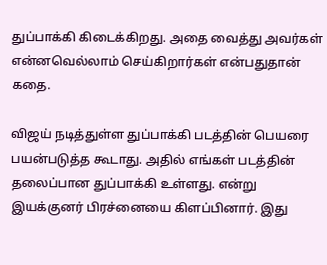துப்பாக்கி கிடைக்கிறது. அதை வைத்து அவர்கள் என்னவெல்லாம் செய்கிறார்கள் என்பதுதான் கதை.

விஜய் நடித்துள்ள துப்பாக்கி படத்தின் பெயரை பயன்படுத்த கூடாது. அதில் எங்கள் படத்தின் தலைப்பான துப்பாக்கி உள்ளது. என்று இயக்குனர் பிரச்னையை கிளப்பினார். இது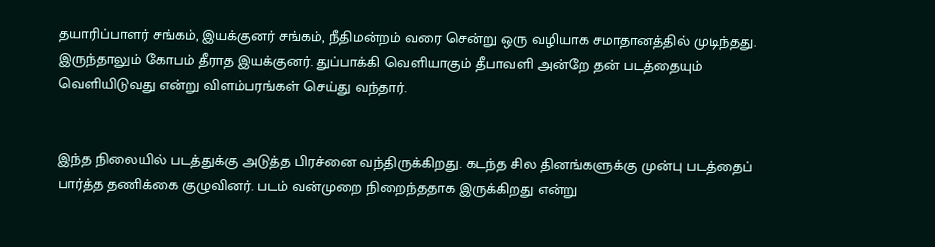தயாரிப்பாளர் சங்கம், இயக்குனர் சங்கம், நீதிமன்றம் வரை சென்று ஒரு வழியாக சமாதானத்தில் முடிந்தது. இருந்தாலும் கோபம் தீராத இயக்குனர். துப்பாக்கி வெளியாகும் தீபாவளி அன்றே தன் படத்தையும் வெளியிடுவது என்று விளம்பரங்கள் செய்து வந்தார்.


இந்த நிலையில் படத்துக்கு அடுத்த பிரச்னை வந்திருக்கிறது. கடந்த சில தினங்களுக்கு முன்பு படத்தைப் பார்த்த தணிக்கை குழுவினர். படம் வன்முறை நிறைந்ததாக இருக்கிறது என்று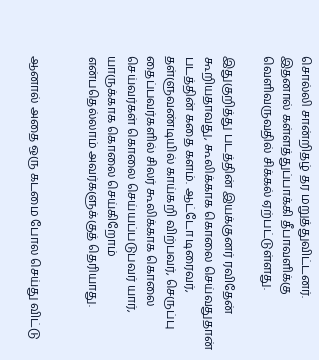சொல்லி சான்றிதழ் தர மறுத்துவிட்டனர். இதனால் கள்ளத்துப்பாக்கி தீபாவளிக்கு வெளிவருவதில் சிக்கல் ஏற்பட்டுள்ளது.

இதுகுறித்து படத்தின் இயக்குனர் ரவிதேன் கூறியதாவது, கூலிக்காக கொலை செய்வதுதான் படத்தின் கதை களம். ஆட்டோ டிரைவர், தள்ளுவண்டியில் காய்கறி விற்பவர், செருப்பு தைப்பவர்களில் சிலர் கூலிக்காக கொலை செய்வர்கள் கொலை செய்யப்படுபவர் யார், யாருக்காக கொலை செய்கிறோம் என்பதெல்லாம் அவர்களுக்குத் தெரியாது.


ஆனால் அதை ஒரு கடமை போல செய்து விட்டு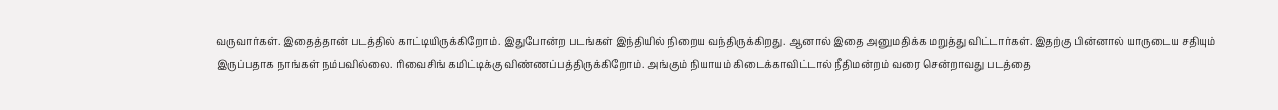வருவார்கள். இதைத்தான் படத்தில் காட்டியிருக்கிறோம். இதுபோன்ற படங்கள் இந்தியில் நிறைய வந்திருக்கிறது. ஆனால் இதை அனுமதிக்க மறுத்து விட்டார்கள். இதற்கு பின்னால் யாருடைய சதியும் இருப்பதாக நாங்கள் நம்பவில்லை. ரிவைசிங் கமிட்டிக்கு விண்ணப்பத்திருக்கிறோம். அங்கும் நியாயம் கிடைக்காவிட்டால் நீதிமன்றம் வரை சென்றாவது படத்தை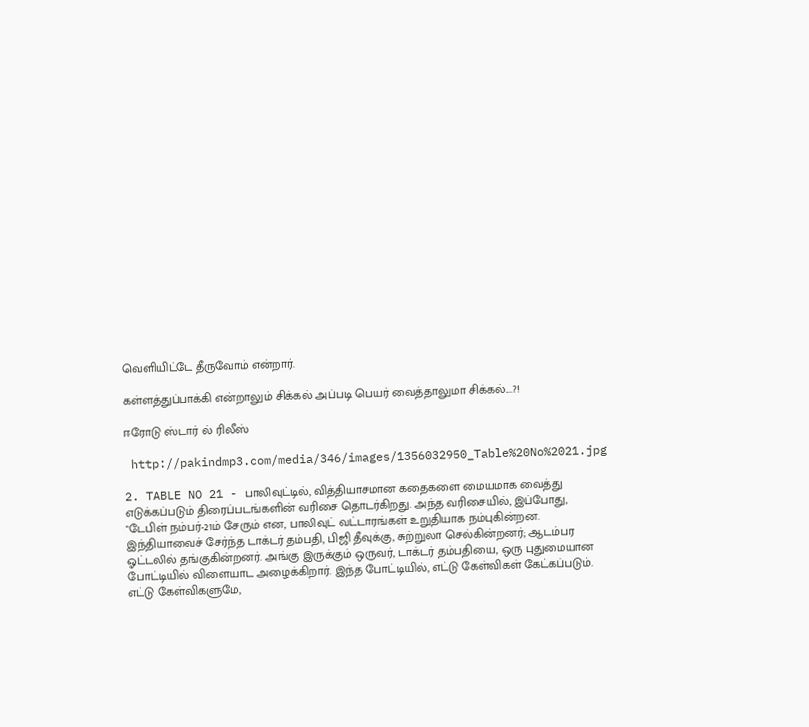வெளியிட்டே தீருவோம் என்றார்.

கள்ளத்துப்பாக்கி என்றாலும் சிக்கல் அப்படி பெயர் வைத்தாலுமா சிக்கல்....?!

ஈரோடு ஸ்டார் ல் ரிலீஸ்

 http://pakindmp3.com/media/346/images/1356032950_Table%20No%2021.jpg

2. TABLE NO 21 - பாலிவுட்டில், வித்தியாசமான கதைகளை மையமாக வைத்து எடுக்கப்படும் திரைப்படங்களின் வரிசை தொடர்கிறது. அந்த வரிசையில், இப்போது, "டேபிள் நம்பர்-21ம் சேரும் என, பாலிவுட் வட்டாரங்கள் உறுதியாக நம்புகின்றன. இந்தியாவைச் சேர்ந்த டாக்டர் தம்பதி, பிஜி தீவுக்கு, சுற்றுலா செல்கின்றனர்; ஆடம்பர ஓட்டலில் தங்குகின்றனர். அங்கு இருக்கும் ஒருவர், டாக்டர் தம்பதியை, ஒரு புதுமையான போட்டியில் விளையாட அழைக்கிறார். இந்த போட்டியில், எட்டு கேள்விகள் கேட்கப்படும். எட்டு கேள்விகளுமே,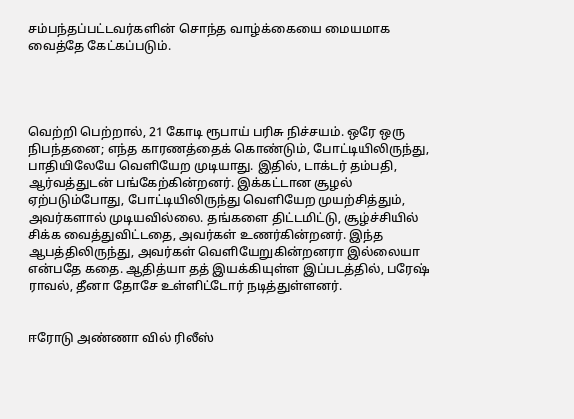சம்பந்தப்பட்டவர்களின் சொந்த வாழ்க்கையை மையமாக வைத்தே கேட்கப்படும்.




வெற்றி பெற்றால், 21 கோடி ரூபாய் பரிசு நிச்சயம். ஒரே ஒரு நிபந்தனை; எந்த காரணத்தைக் கொண்டும், போட்டியிலிருந்து, பாதியிலேயே வெளியேற முடியாது. இதில், டாக்டர் தம்பதி, ஆர்வத்துடன் பங்கேற்கின்றனர். இக்கட்டான சூழல் ஏற்படும்போது, போட்டியிலிருந்து வெளியேற முயற்சித்தும், அவர்களால் முடியவில்லை. தங்களை திட்டமிட்டு, சூழ்ச்சியில் சிக்க வைத்துவிட்டதை, அவர்கள் உணர்கின்றனர். இந்த ஆபத்திலிருந்து, அவர்கள் வெளியேறுகின்றனரா இல்லையா என்பதே கதை. ஆதித்யா தத் இயக்கியுள்ள இப்படத்தில், பரேஷ் ராவல், தீனா தோசே உள்ளிட்டோர் நடித்துள்ளனர்.


ஈரோடு அண்ணா வில் ரிலீஸ்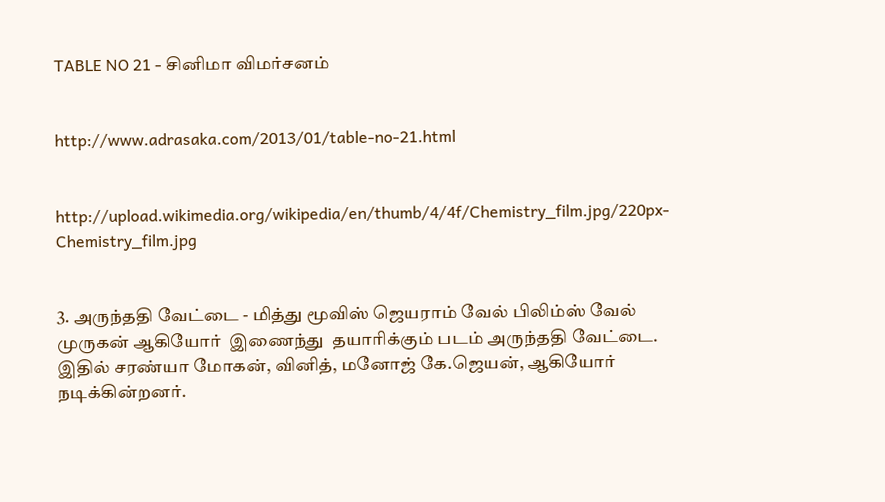TABLE NO 21 - சினிமா விமர்சனம்


http://www.adrasaka.com/2013/01/table-no-21.html


http://upload.wikimedia.org/wikipedia/en/thumb/4/4f/Chemistry_film.jpg/220px-Chemistry_film.jpg


3. அருந்ததி வேட்டை - மித்து மூவிஸ் ஜெயராம் வேல் பிலிம்ஸ் வேல் முருகன் ஆகியோர்  இணைந்து  தயாரிக்கும் படம் அருந்ததி வேட்டை. இதில் சரண்யா மோகன், வினித், மனோஜ் கே.ஜெயன், ஆகியோர் நடிக்கின்றனர்.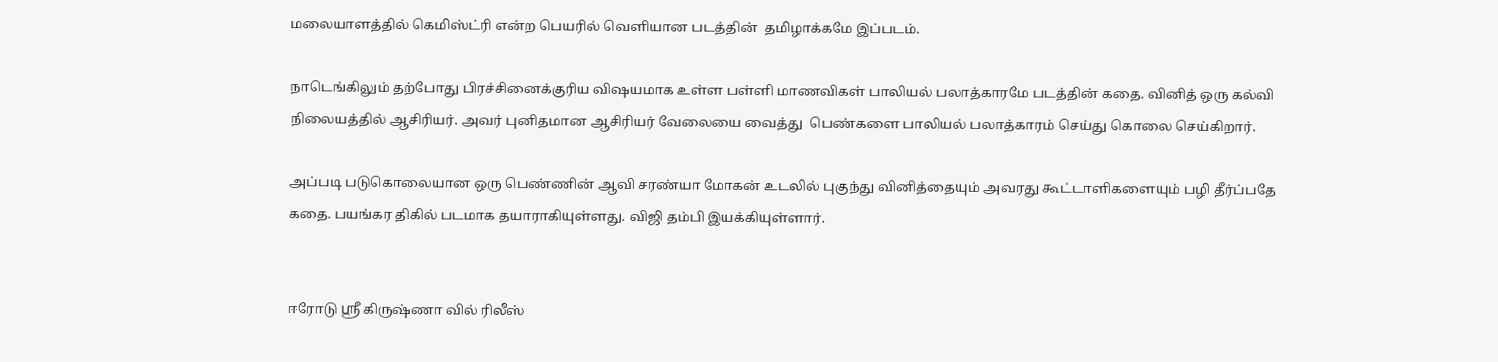மலையாளத்தில் கெமிஸ்ட்ரி என்ற பெயரில் வெளியான படத்தின்  தமிழாக்கமே இப்படம்.

நாடெங்கிலும் தற்போது பிரச்சினைக்குரிய விஷயமாக உள்ள பள்ளி மாணவிகள் பாலியல் பலாத்காரமே படத்தின் கதை. வினித் ஒரு கல்வி நிலையத்தில் ஆசிரியர். அவர் புனிதமான ஆசிரியர் வேலையை வைத்து  பெண்களை பாலியல் பலாத்காரம் செய்து கொலை செய்கிறார்.

அப்படி படுகொலையான ஒரு பெண்ணின் ஆவி சரண்யா மோகன் உடலில் புகுந்து வினித்தையும் அவரது கூட்டாளிகளையும் பழி தீர்ப்பதே கதை. பயங்கர திகில் படமாக தயாராகியுள்ளது. விஜி தம்பி இயக்கியுள்ளார்.


ஈரோடு ஸ்ரீ கிருஷ்ணா வில் ரிலீஸ்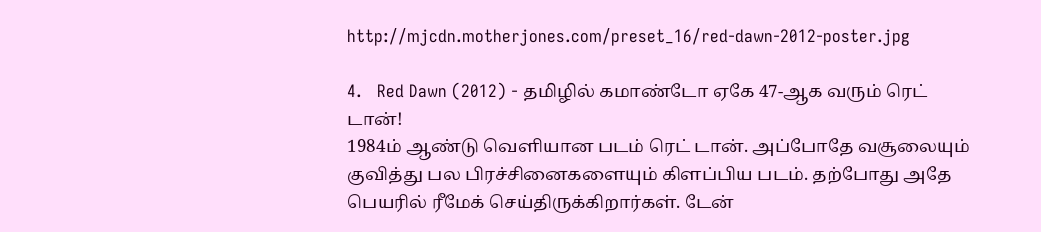http://mjcdn.motherjones.com/preset_16/red-dawn-2012-poster.jpg

4.   Red Dawn (2012) - தமிழில் கமாண்டோ ஏகே 47-ஆக வரும் ரெட் டான்!
1984ம் ஆண்டு வெளியான படம் ரெட் டான். அப்போதே வசூலையும் குவித்து பல பிரச்சினைகளையும் கிளப்பிய படம். தற்போது அதே பெயரில் ரீமேக் செய்திருக்கிறார்கள். டேன்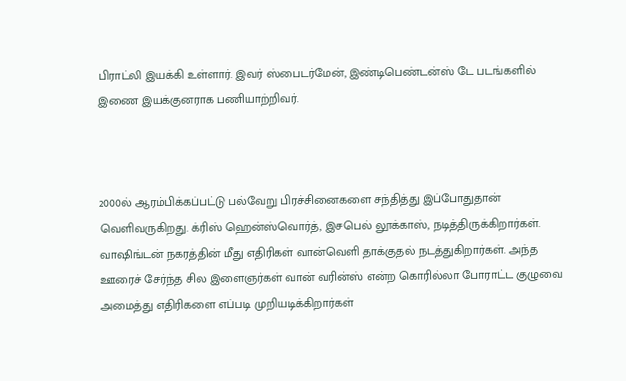பிராட்லி இயக்கி உள்ளார். இவர் ஸ்பைடர்மேன், இண்டிபெண்டன்ஸ் டே படங்களில் இணை இயக்குனராக பணியாற்றிவர்.



2000ல் ஆரம்பிக்கப்பட்டு பல்வேறு பிரச்சினைகளை சந்தித்து இப்போதுதான் வெளிவருகிறது. க்ரிஸ் ஹென்ஸ்வொர்த், இசபெல் லூக்காஸ், நடித்திருக்கிறார்கள். வாஷிங்டன் நகரத்தின் மீது எதிரிகள் வான்வெளி தாக்குதல் நடத்துகிறார்கள். அந்த ஊரைச் சேர்ந்த சில இளைஞர்கள் வான் வரின்ஸ் என்ற கொரில்லா போராட்ட குழுவை அமைத்து எதிரிகளை எப்படி முறியடிக்கிறார்கள்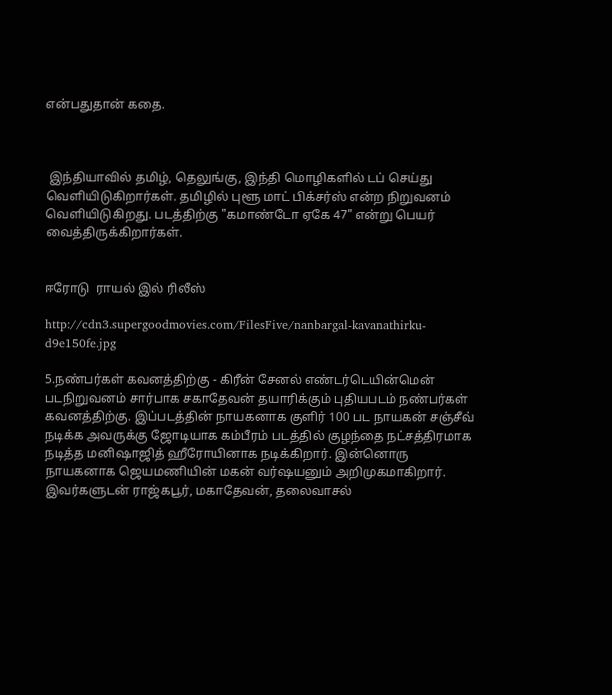என்பதுதான் கதை.



 இந்தியாவில் தமிழ், தெலுங்கு, இந்தி மொழிகளில் டப் செய்து வெளியிடுகிறார்கள். தமிழில் புளூ மாட் பிக்சர்ஸ் என்ற நிறுவனம் வெளியிடுகிறது. படத்திற்கு "கமாண்டோ ஏகே 47" என்று பெயர் வைத்திருக்கிறார்கள்.


ஈரோடு  ராயல் இல் ரிலீஸ்

http://cdn3.supergoodmovies.com/FilesFive/nanbargal-kavanathirku-d9e150fe.jpg

5.நண்பர்கள் கவனத்திற்கு - கிரீன் சேனல் எண்டர்டெயின்மென் படநிறுவனம் சார்பாக சகாதேவன் தயாரிக்கும் புதியபடம் நண்பர்கள் கவனத்திற்கு. இப்படத்தின் நாயகனாக குளிர் 100 பட நாயகன் சஞ்சீவ் நடிக்க அவருக்கு ஜோடியாக கம்பீரம் படத்தில் குழந்தை நட்சத்திரமாக நடித்த மனிஷாஜித் ஹீரோயினாக நடிக்கிறார். இன்னொரு நாயகனாக ஜெயமணியின் மகன் வர்ஷயனும் அறிமுகமாகிறார். இவர்களுடன் ராஜ்கபூர், மகாதேவன், தலைவாசல்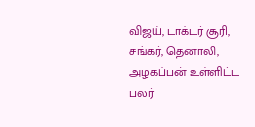விஜய், டாக்டர் சூரி, சங்கர், தெனாலி, அழகப்பன் உள்ளிட்ட பலர்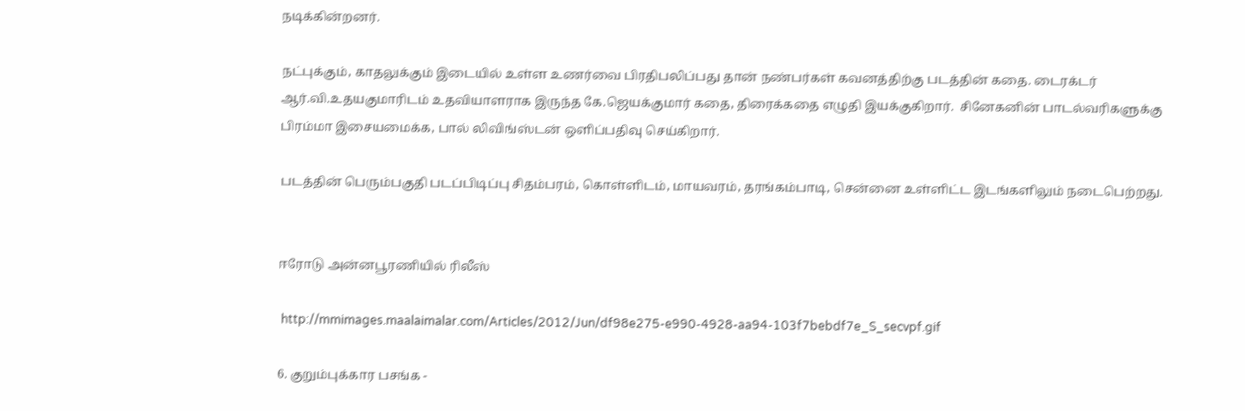நடிக்கின்றனர்.

நட்புக்கும், காதலுக்கும் இடையில் உள்ள உணர்வை பிரதிபலிப்பது தான் நண்பர்கள் கவனத்திற்கு படத்தின் கதை. டைரக்டர் ஆர்.வி.உதயகுமாரிடம் உதவியாளராக இருந்த கே.ஜெயக்குமார் கதை, திரைக்கதை எழுதி இயக்குகிறார்.  சினேகனின் பாடல்வரிகளுக்கு பிரம்மா இசையமைக்க, பால் லிவிங்ஸ்டன் ஒளிப்பதிவு செய்கிறார்.

படத்தின் பெரும்பகுதி படப்பிடிப்பு சிதம்பரம், கொள்ளிடம், மாயவரம், தரங்கம்பாடி, சென்னை உள்ளிட்ட இடங்களிலும் நடைபெற்றது.


ஈரோடு அன்னபூரணியில் ரிலீஸ்

 http://mmimages.maalaimalar.com/Articles/2012/Jun/df98e275-e990-4928-aa94-103f7bebdf7e_S_secvpf.gif

6. குறும்புக்கார பசங்க -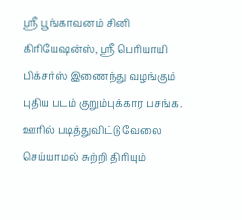ஸ்ரீ பூங்காவனம் சினி கிரியேஷன்ஸ், ஸ்ரீ பெரியாயி பிக்சர்ஸ் இணைந்து வழங்கும் புதிய படம் குறும்புக்கார பசங்க. ஊரில் படித்துவிட்டு வேலை செய்யாமல் சுற்றி திரியும்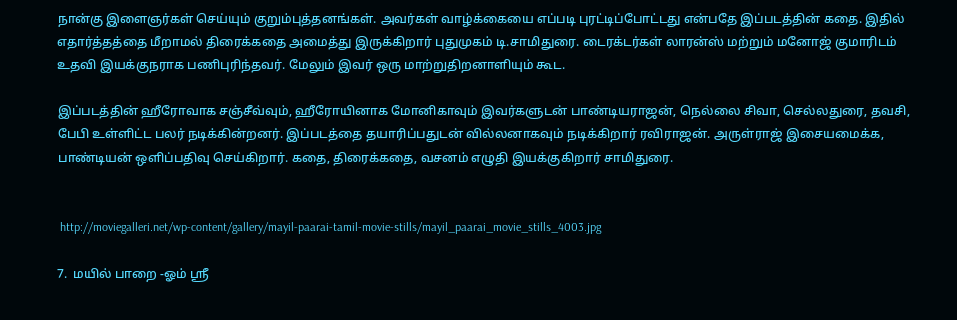நான்கு இளைஞர்கள் செய்யும் குறும்புத்தனங்கள். அவர்கள் வாழ்க்கையை எப்படி புரட்டிப்போட்டது என்பதே இப்படத்தின் கதை. இதில் எதார்த்த‌த்தை மீறாமல் திரைக்கதை அமைத்து இருக்கிறார் புதுமுகம் டி.சாமிதுரை. டைரக்டர்கள் லாரன்ஸ் மற்றும் மனோஜ் குமாரிடம் உதவி இயக்குநராக பணிபுரிந்தவர். மேலும் இவர் ஒரு மாற்றுதிறனாளியும் கூட.

இப்படத்தின் ஹீரோவாக சஞ்சீவ்வும், ஹீரோயினாக மோனிகாவும் இவர்களுடன் பாண்டியராஜன், நெல்லை சிவா, செல்லதுரை, தவசி, பேபி உள்ளிட்ட பலர் நடிக்கின்றனர். இப்படத்தை தயாரிப்பதுடன் வில்லனாகவும் நடிக்கிறார் ரவிராஜன். அருள்ராஜ் இசையமைக்க, பாண்டியன் ஒளிப்பதிவு செய்கிறார். கதை, திரைக்கதை, வசனம் எழுதி இயக்குகிறார் சாமிதுரை.


 http://moviegalleri.net/wp-content/gallery/mayil-paarai-tamil-movie-stills/mayil_paarai_movie_stills_4003.jpg

7.  மயில் பாறை -ஓம் ஸ்ரீ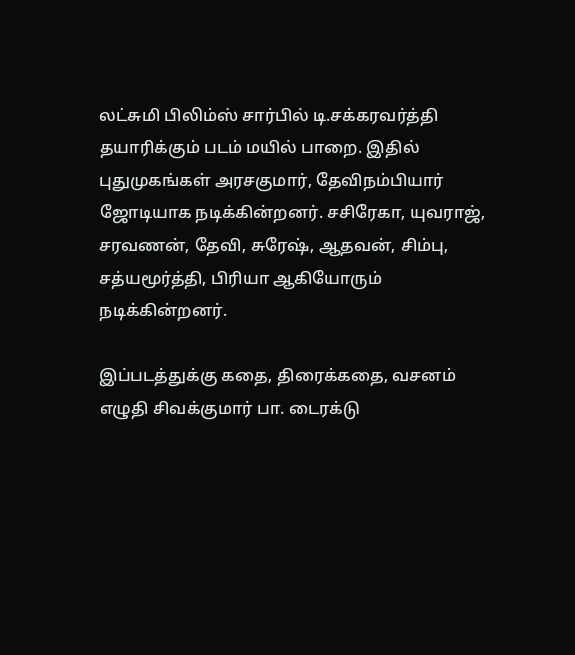லட்சுமி பிலிம்ஸ் சார்பில் டி.சக்கரவர்த்தி தயாரிக்கும் படம் மயில் பாறை. இதில் புதுமுகங்கள் அரசகுமார், தேவிநம்பியார் ஜோடியாக நடிக்கின்றனர். சசிரேகா, யுவராஜ், சரவணன், தேவி, சுரேஷ், ஆதவன், சிம்பு, சத்யமூர்த்தி, பிரியா ஆகியோரும் நடிக்கின்றனர்.

இப்படத்துக்கு கதை, திரைக்கதை, வசனம் எழுதி சிவக்குமார் பா. டைரக்டு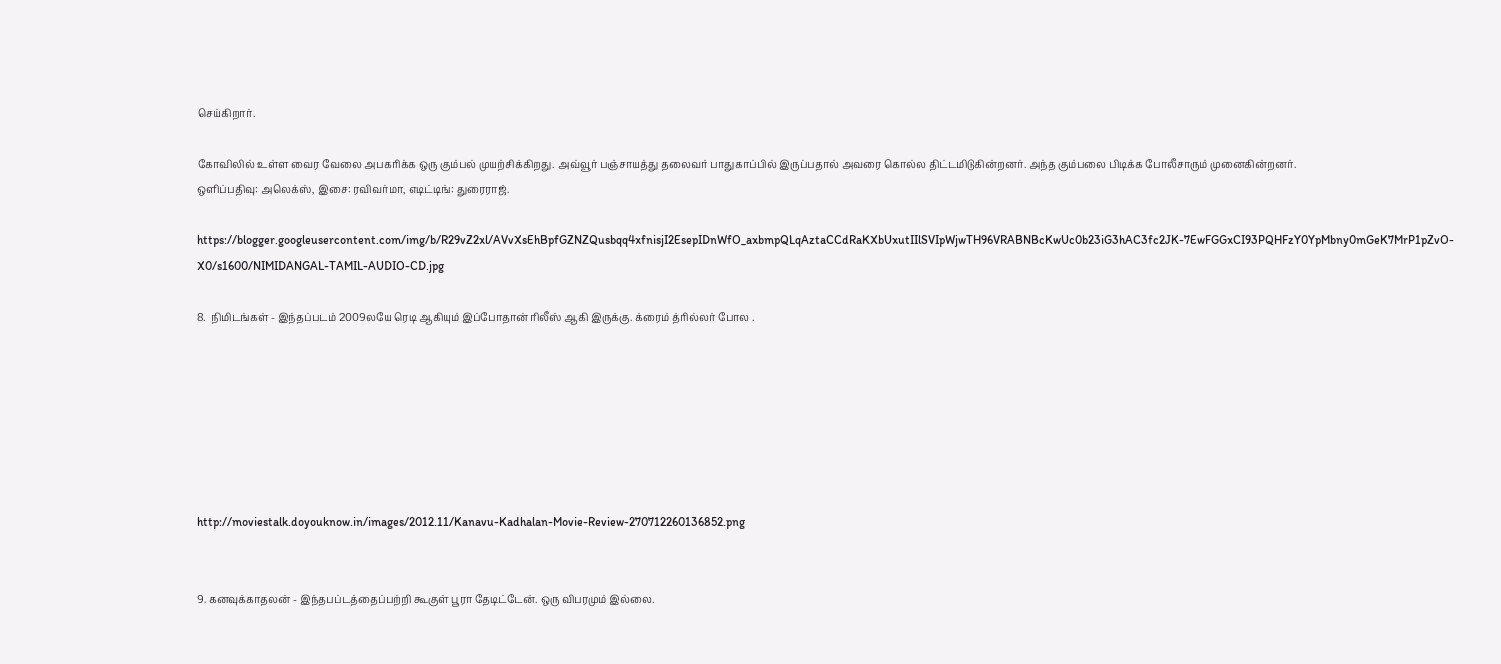செய்கிறார்.

கோவிலில் உள்ள வைர வேலை அபகரிக்க ஒரு கும்பல் முயற்சிக்கிறது. அவ்வூர் பஞ்சாயத்து தலைவர் பாதுகாப்பில் இருப்பதால் அவரை கொல்ல திட்டமிடுகின்றனர். அந்த கும்பலை பிடிக்க போலீசாரும் முனைகின்றனர்.
ஒளிப்பதிவு: அலெக்ஸ், இசை: ரவிவர்மா, எடிட்டிங்: துரைராஜ்.

https://blogger.googleusercontent.com/img/b/R29vZ2xl/AVvXsEhBpfGZNZQusbqq4xfnisjI2EsepIDnWfO_axbmpQLqAztaCCdRaKXbUxutIIlSVIpWjwTH96VRABNBcKwUc0b23iG3hAC3fc2JK-7EwFGGxCI93PQHFzY0YpMbny0mGeK7MrP1pZvO-X0/s1600/NIMIDANGAL-TAMIL-AUDIO-CD.jpg

8.  நிமிடங்கள் - இந்தப்படம் 2009லயே ரெடி ஆகியும் இப்போதான் ரிலீஸ் ஆகி இருக்கு. க்ரைம் த்ரில்லர் போல .







http://moviestalk.doyouknow.in/images/2012.11/Kanavu-Kadhalan-Movie-Review-270712260136852.png


9. கனவுக்காதலன் - இந்தபப்டத்தைப்பற்றி கூகுள் பூரா தேடிட்டேன். ஒரு விபரமும் இல்லை.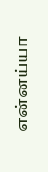என்னய்யா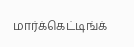மார்க்கெட்டிங்க்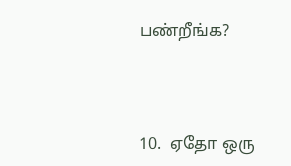பண்றீங்க?



10.  ஏதோ ஒரு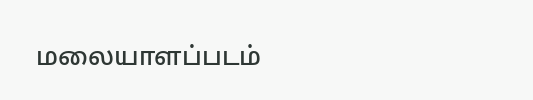மலையாளப்படம்